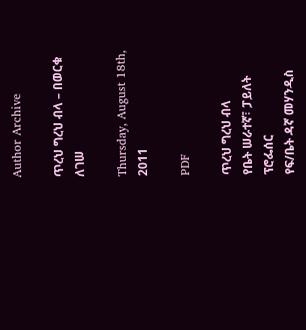Author Archive

ጥረህ ግረህ ብላ – በወርቁ ለገሠ

Thursday, August 18th, 2011

PDF

ጥረህ ግረህ ብላ
የቤት ሠራተኛ፣ ፓይለት ፕሮፌሰር
የፍ/ቤት ዳኛ መሃንዲስ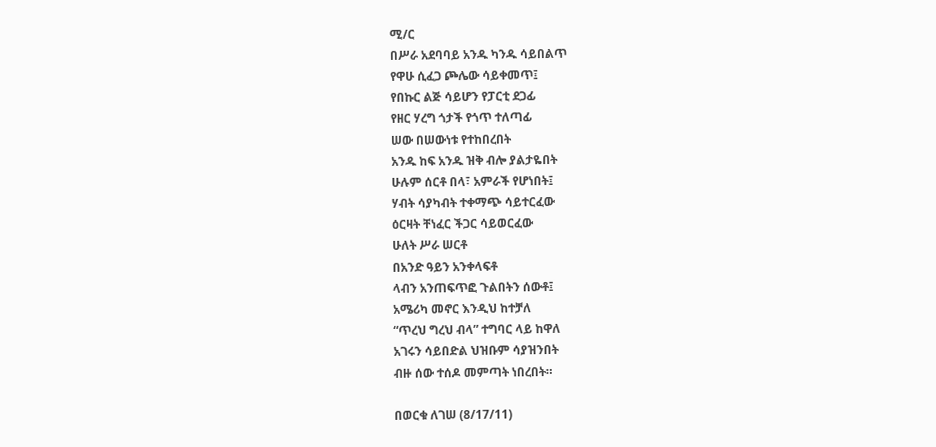ሚ/ር
በሥራ አደባባይ አንዱ ካንዱ ሳይበልጥ
የዋሁ ሲፈጋ ጮሌው ሳይቀመጥ፤
የበኩር ልጅ ሳይሆን የፓርቲ ደጋፊ
የዘር ሃረግ ጎታች የጎጥ ተለጣፊ
ሠው በሠውነቱ የተከበረበት
አንዱ ከፍ አንዱ ዝቅ ብሎ ያልታዬበት
ሁሉም ሰርቶ በላ፣ አምራች የሆነበት፤
ሃብት ሳያካብት ተቀማጭ ሳይተርፈው
ዕርዛት ቸነፈር ችጋር ሳይወርፈው
ሁለት ሥራ ሠርቶ
በአንድ ዓይን አንቀላፍቶ
ላብን አንጠፍጥፎ ጉልበትን ሰውቶ፤
አሜሪካ መኖር እንዲህ ከተቻለ
“ጥረህ ግረህ ብላ” ተግባር ላይ ከዋለ
አገሩን ሳይበድል ህዝቡም ሳያዝንበት
ብዙ ሰው ተሰዶ መምጣት ነበረበት።

በወርቁ ለገሠ (8/17/11)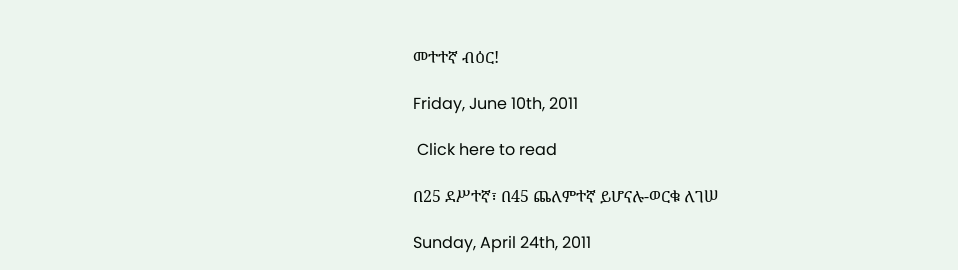መተተኛ ብዕር!

Friday, June 10th, 2011

 Click here to read

በ25 ደሥተኛ፣ በ45 ጨለምተኛ ይሆናሉ-ወርቁ ለገሠ

Sunday, April 24th, 2011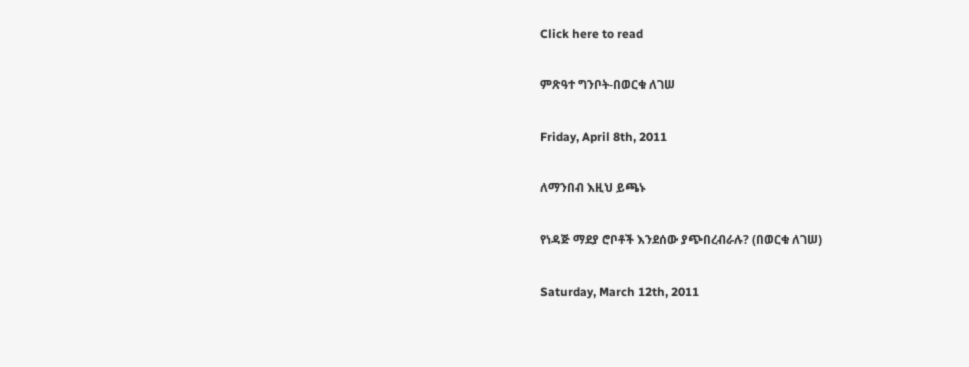Click here to read

ምጽዓተ ግንቦት-በወርቁ ለገሠ

Friday, April 8th, 2011

ለማንበብ እዚህ ይጫኑ

የነዳጅ ማደያ ሮቦቶች እንደሰው ያጭበረብራሉ? (በወርቁ ለገሠ)

Saturday, March 12th, 2011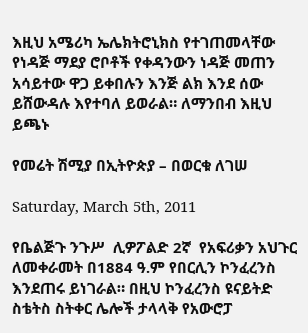እዚህ አሜሪካ ኤሌክትሮኒክስ የተገጠመላቸው የነዳጅ ማደያ ሮቦቶች የቀዳንውን ነዳጅ መጠን አሳይተው ዋጋ ይቀበሉን እንጅ ልክ እንደ ሰው ይሸውዳሉ እየተባለ ይወራል። ለማንበብ እዚህ ይጫኑ

የመሬት ሽሚያ በኢትዮጵያ – በወርቁ ለገሠ

Saturday, March 5th, 2011

የቤልጅጉ ንጉሥ  ሊዎፖልድ 2ኛ  የአፍሪቃን አህጉር ለመቀራመት በ1884 ዓ.ም የበርሊን ኮንፈረንስ እንደጠሩ ይነገራል። በዚህ ኮንፈረንስ ዩናይትድ ስቴትስ ስትቀር ሌሎች ታላላቅ የአውሮፓ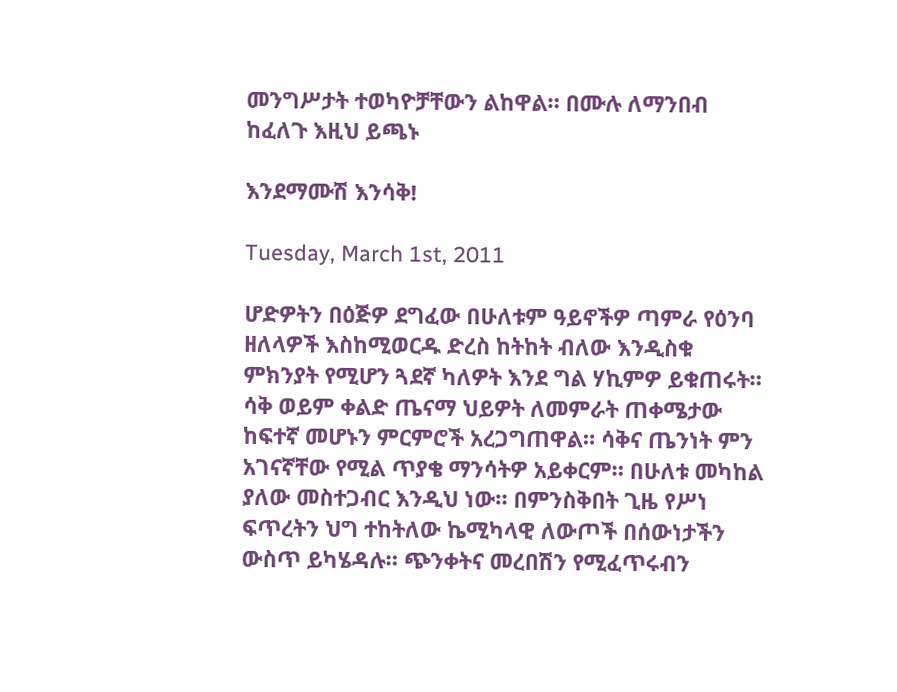መንግሥታት ተወካዮቻቸውን ልከዋል። በሙሉ ለማንበብ ከፈለጉ እዚህ ይጫኑ

እንደማሙሽ እንሳቅ!

Tuesday, March 1st, 2011

ሆድዎትን በዕጅዎ ደግፈው በሁለቱም ዓይኖችዎ ጣምራ የዕንባ ዘለላዎች እስከሚወርዱ ድረስ ከትከት ብለው እንዲስቁ ምክንያት የሚሆን ጓደኛ ካለዎት እንደ ግል ሃኪምዎ ይቁጠሩት። ሳቅ ወይም ቀልድ ጤናማ ህይዎት ለመምራት ጠቀሜታው ከፍተኛ መሆኑን ምርምሮች አረጋግጠዋል። ሳቅና ጤንነት ምን አገናኛቸው የሚል ጥያቄ ማንሳትዎ አይቀርም። በሁለቱ መካከል ያለው መስተጋብር እንዲህ ነው። በምንስቅበት ጊዜ የሥነ ፍጥረትን ህግ ተከትለው ኬሚካላዊ ለውጦች በሰውነታችን ውስጥ ይካሄዳሉ። ጭንቀትና መረበሽን የሚፈጥሩብን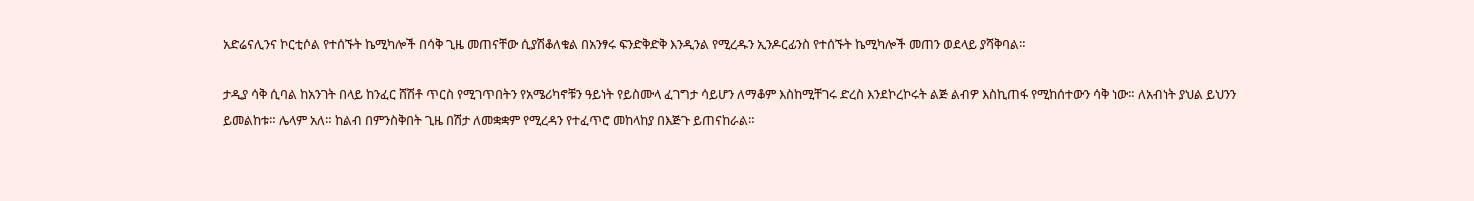አድሬናሊንና ኮርቲሶል የተሰኙት ኬሚካሎች በሳቅ ጊዜ መጠናቸው ሲያሽቆለቁል በአንፃሩ ፍንድቅድቅ እንዲንል የሚረዱን ኢንዶርፊንስ የተሰኙት ኬሚካሎች መጠን ወደላይ ያሻቅባል።

ታዲያ ሳቅ ሲባል ከአንገት በላይ ከንፈር ሸሽቶ ጥርስ የሚገጥበትን የአሜሪካኖቹን ዓይነት የይስሙላ ፈገግታ ሳይሆን ለማቆም እስከሚቸገሩ ድረስ እንደኮረኮሩት ልጅ ልብዎ እስኪጠፋ የሚከሰተውን ሳቅ ነው። ለአብነት ያህል ይህንን ይመልከቱ። ሌላም አለ። ከልብ በምንስቅበት ጊዜ በሽታ ለመቋቋም የሚረዳን የተፈጥሮ መከላከያ በእጅጉ ይጠናከራል።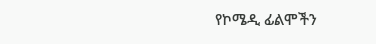የኮሜዲ ፊልሞችን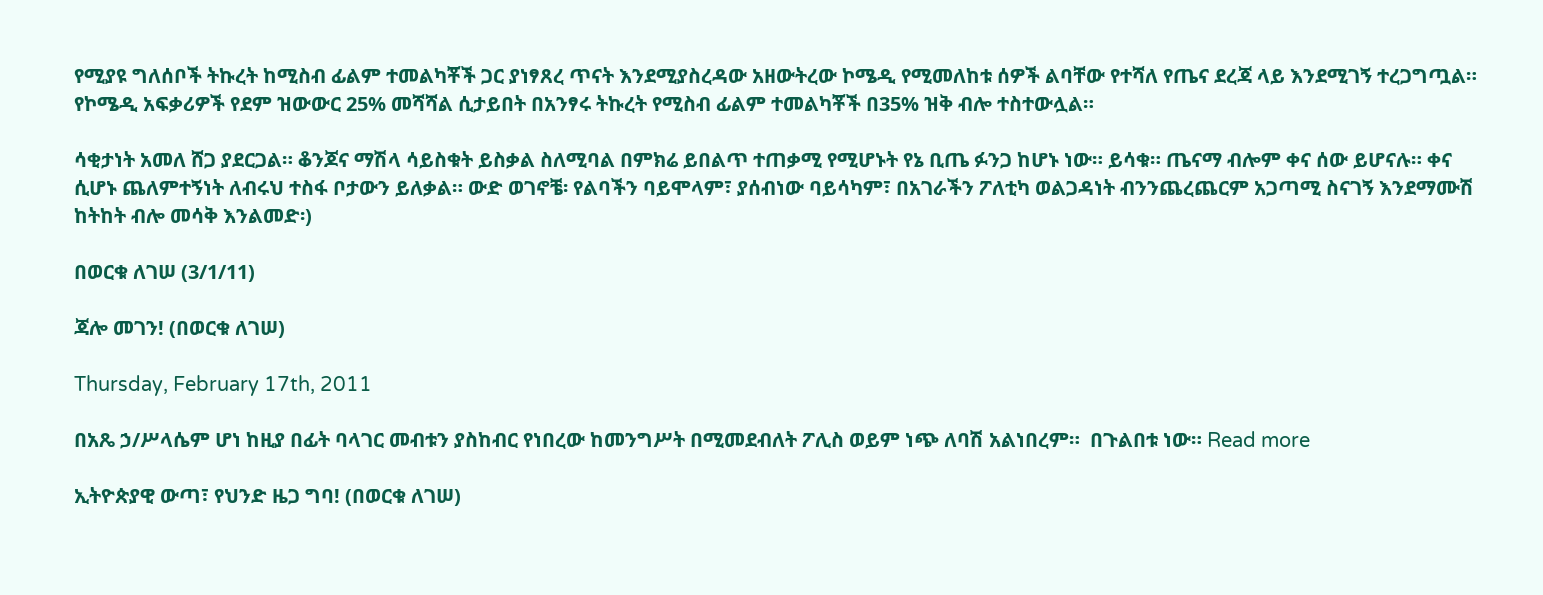የሚያዩ ግለሰቦች ትኩረት ከሚስብ ፊልም ተመልካቾች ጋር ያነፃጸረ ጥናት እንደሚያስረዳው አዘውትረው ኮሜዲ የሚመለከቱ ሰዎች ልባቸው የተሻለ የጤና ደረጃ ላይ እንደሚገኝ ተረጋግጧል። የኮሜዲ አፍቃሪዎች የደም ዝውውር 25% መሻሻል ሲታይበት በአንፃሩ ትኩረት የሚስብ ፊልም ተመልካቾች በ35% ዝቅ ብሎ ተስተውሏል።

ሳቂታነት አመለ ሸጋ ያደርጋል። ቆንጆና ማሽላ ሳይስቁት ይስቃል ስለሚባል በምክሬ ይበልጥ ተጠቃሚ የሚሆኑት የኔ ቢጤ ፉንጋ ከሆኑ ነው። ይሳቁ። ጤናማ ብሎም ቀና ሰው ይሆናሉ። ቀና ሲሆኑ ጨለምተኝነት ለብሩህ ተስፋ ቦታውን ይለቃል። ውድ ወገኖቼ፡ የልባችን ባይሞላም፣ ያሰብነው ባይሳካም፣ በአገራችን ፖለቲካ ወልጋዳነት ብንንጨረጨርም አጋጣሚ ስናገኝ እንደማሙሽ ከትከት ብሎ መሳቅ እንልመድ፡)

በወርቁ ለገሠ (3/1/11)

ጃሎ መገን! (በወርቁ ለገሠ)

Thursday, February 17th, 2011

በአጼ ኃ/ሥላሴም ሆነ ከዚያ በፊት ባላገር መብቱን ያስከብር የነበረው ከመንግሥት በሚመደብለት ፖሊስ ወይም ነጭ ለባሽ አልነበረም።  በጉልበቱ ነው። Read more

ኢትዮጵያዊ ውጣ፣ የህንድ ዜጋ ግባ! (በወርቁ ለገሠ)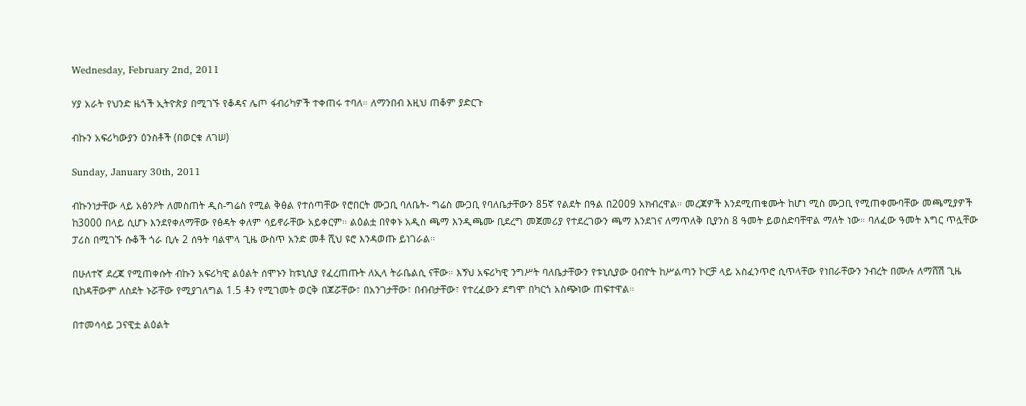Wednesday, February 2nd, 2011

ሃያ አራት የህንድ ዜጎች ኢትዮጵያ በሚገኙ የቆዳና ሌጦ ፋብሪካዎች ተቀጠሩ ተባለ። ለማንበብ እዚህ ጠቆም ያድርጉ

ብኩን አፍሪካውያን ዕንስቶች (በወርቁ ለገሠ)

Sunday, January 30th, 2011

ብኩንነታቸው ላይ አፅንዖት ለመስጠት ዲስ-ግሬስ የሚል ቅፅል የተሰጣቸው የሮበርት ሙጋቢ ባለቤት- ግሬስ ሙጋቢ የባለቤታቸውን 85ኛ የልደት በዓል በ2009 አክብረዋል። መረጃዎች እንደሚጠቁሙት ከሆነ ሚስ ሙጋቢ የሚጠቀሙባቸው መጫሚያዎች ከ3000 በላይ ሲሆኑ እንደየቀለማቸው የፅዳት ቀለም ሳይኖራቸው አይቀርም። ልዕልቷ በየቀኑ አዲስ ጫማ እንዲጫሙ ቢደረግ መጀመሪያ የተደረገውን ጫማ እንደገና ለማጥለቅ ቢያንስ 8 ዓመት ይወስድባቸዋል ማለት ነው። ባለፈው ዓመት እግር ጥሏቸው ፓሪስ በሚገኙ ሱቆች ጎራ ቢሉ 2 ሰዓት ባልሞላ ጊዜ ውስጥ አንድ መቶ ሺህ ዩሮ እንዳወጡ ይነገራል።

በሁለተኛ ደረጃ የሚጠቀሱት ብኩን አፍሪካዊ ልዕልት ሰሞኑን ከቱኒሲያ የፈረጠጡት ለኢላ ትራቤልሲ ናቸው። እኝህ አፍሪካዊ ንግሥት ባለቤታቸውን የቱኒሲያው ዐብዮት ከሥልጣን ኮርቻ ላይ አስፈንጥሮ ሲጥላቸው የነበራቸውን ንብረት በሙሉ ለማሸሽ ጊዜ ቢከዳቸውም ለስደት ኑሯቸው የሚያገለግል 1.5 ቶን የሚገመት ወርቅ በጆሯቸው፣ በአንገታቸው፣ በብብታቸው፣ የተረፈውን ደግሞ በካርጎ አስጭነው ጠፍተዋል።

በተመሳሳይ ጋናዊቷ ልዕልት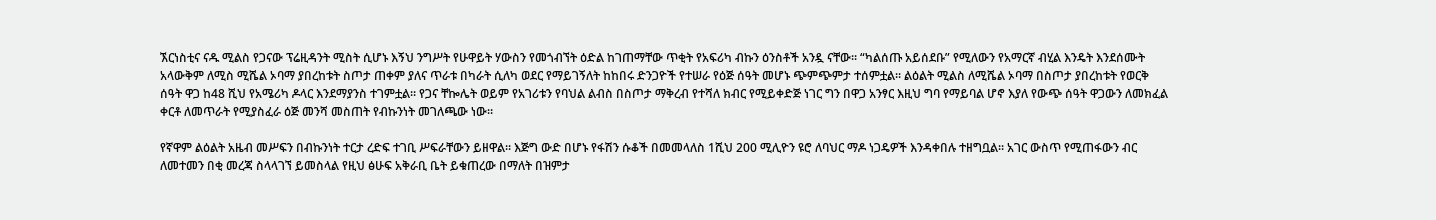ኧርነስቲና ናዱ ሚልስ የጋናው ፕሬዚዳንት ሚስት ሲሆኑ እኝህ ንግሥት የሁዋይት ሃውስን የመጎብኘት ዕድል ከገጠማቸው ጥቂት የአፍሪካ ብኩን ዕንስቶች አንዷ ናቸው። “ካልሰጡ አይሰደቡ” የሚለውን የአማርኛ ብሂል እንዴት እንደሰሙት አላውቅም ለሚስ ሚሼል ኦባማ ያበረከቱት ስጦታ ጠቀም ያለና ጥራቱ በካራት ሲለካ ወደር የማይገኝለት ከከበሩ ድንጋዮች የተሠራ የዕጅ ሰዓት መሆኑ ጭምጭምታ ተሰምቷል። ልዕልት ሚልስ ለሚሼል ኦባማ በስጦታ ያበረከቱት የወርቅ ሰዓት ዋጋ ከ48 ሺህ የአሜሪካ ዶላር እንደማያንስ ተገምቷል። የጋና ቸኰሌት ወይም የአገሪቱን የባህል ልብስ በስጦታ ማቅረብ የተሻለ ክብር የሚይቀድጅ ነገር ግን በዋጋ አንፃር እዚህ ግባ የማይባል ሆኖ እያለ የውጭ ሰዓት ዋጋውን ለመክፈል ቀርቶ ለመጥራት የሚያስፈራ ዕጅ መንሻ መስጠት የብኩንነት መገለጫው ነው።

የኛዋም ልዕልት አዜብ መሥፍን በብኩንነት ተርታ ረድፍ ተገቢ ሥፍራቸውን ይዘዋል። እጅግ ውድ በሆኑ የፋሽን ሱቆች በመመላለስ 1ሺህ 200 ሚሊዮን ዩሮ ለባህር ማዶ ነጋዴዎች እንዳቀበሉ ተዘግቧል። አገር ውስጥ የሚጠፋውን ብር ለመተመን በቂ መረጃ ስላላገኘ ይመስላል የዚህ ፅሁፍ አቅራቢ ቤት ይቁጠረው በማለት በዝምታ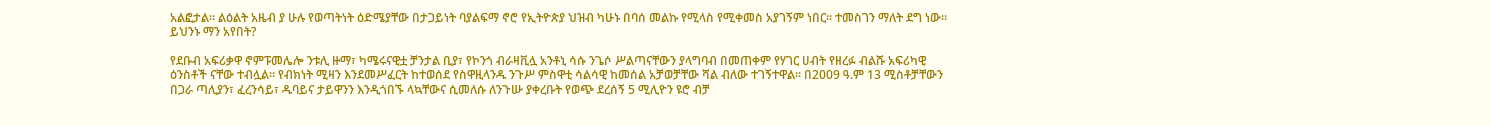አልፎታል። ልዕልት አዜብ ያ ሁሉ የወጣትነት ዕድሜያቸው በታጋይነት ባያልፍማ ኖሮ የኢትዮጵያ ህዝብ ካሁኑ በባሰ መልኩ የሚላስ የሚቀመስ አያገኝም ነበር። ተመስገን ማለት ደግ ነው። ይህንኑ ማን አየበት?

የደቡብ አፍሪቃዋ ኖምፑመሌሎ ንቱሊ ዙማ፣ ካሜሩናዊቷ ቻንታል ቢያ፣ የኮንጎ ብራዛቪሏ አንቶኒ ሳሱ ንጌሶ ሥልጣናቸውን ያላግባብ በመጠቀም የሃገር ሀብት የዘረፉ ብልሹ አፍሪካዊ ዕንስቶች ናቸው ተብሏል። የብክነት ሚዛን እንደመሥፈርት ከተወሰደ የስዋዚላንዱ ንጉሥ ምስዋቲ ሳልሳዊ ከመሰል አቻወቻቸው ሻል ብለው ተገኝተዋል። በ2009 ዓ.ም 13 ሚስቶቻቸውን በጋራ ጣሊያን፣ ፈረንሳይ፣ ዱባይና ታይዋንን እንዲጎበኙ ላኳቸውና ሲመለሱ ለንጉሡ ያቀረቡት የወጭ ደረሰኝ 5 ሚሊዮን ዩሮ ብቻ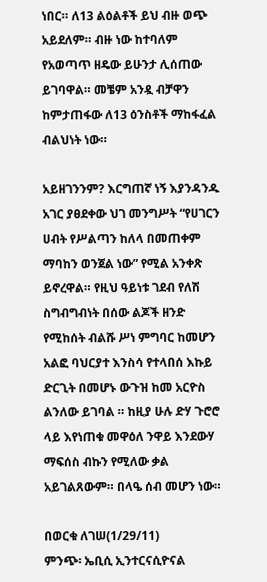ነበር። ለ13 ልዕልቶች ይህ ብዙ ወጭ አይደለም። ብዙ ነው ከተባለም የአወጣጥ ዘዴው ይሁንታ ሊሰጠው ይገባዋል። መቼም አንዷ ብቻዋን ከምታጠፋው ለ13 ዕንስቶች ማከፋፈል ብልህነት ነው።

አይዘገንንም? እርግጠኛ ነኝ እያንዳንዱ አገር ያፀደቀው ህገ መንግሥት “የሀገርን ሀብት የሥልጣን ከለላ በመጠቀም ማባከን ወንጀል ነው” የሚል አንቀጽ ይኖረዋል። የዚህ ዓይነቱ ገደብ የለሽ ስግብግብነት በሰው ልጆች ዘንድ የሚከሰት ብልሹ ሥነ ምግባር ከመሆን አልፎ ባህርያተ እንስሳ የተላበሰ እኩይ ድርጊት በመሆኑ ውጉዝ ከመ አርዮስ ልንለው ይገባል ። ከዚያ ሁሉ ድሃ ጉሮሮ ላይ እየነጠቁ መዋዕለ ንዋይ እንደውሃ ማፍሰስ ብኩን የሚለው ቃል አይገልጸውም። በላዔ ሰብ መሆን ነው።

በወርቁ ለገሠ(1/29/11)
ምንጭ፡ ኤቢሲ ኢንተርናሲዮናል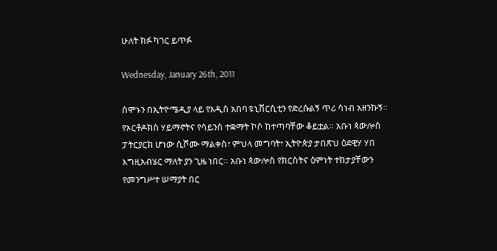ሁለት ክፉ ካገር ይጥፉ

Wednesday, January 26th, 2011

ሰሞኑን በኢትዮሜዲያ ላይ የአዲስ አበባ ዩኒቨርሲቲን የድረሱልኝ ጥሪ ሳነብ አዘንኩኝ። የኦርቶዶክስ ሃይማኖትና የሳይንስ ተቋማት ኮሶ ከተጣባቸው ቆይቷል። አቡነ ጳውሎስ ፓትርያርክ ሆነው ሲሾሙ ማልቀስ፣ ምህላ መግባት፣ ኢትዮጵያ ታበጽህ ዕደዊሃ ሃበ እግዚአብሄር ማለት ያን ጊዜ ነበር። አቡነ ጳውሎስ የክርስትና ዕምነት ተከታያቸውን የመንግሥተ ሠማያት በር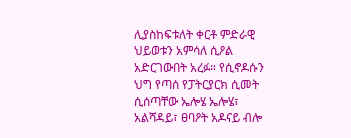ሊያስከፍቱለት ቀርቶ ምድራዊ ህይወቱን አምሳለ ሲዖል አድርገውበት አረፉ። የሲኖዶሱን ህግ የጣሰ የፓትርያርክ ሲመት ሲሰጣቸው ኤሎሄ ኤሎሄ፣ አልሻዳይ፣ ፀባዖት አዶናይ ብሎ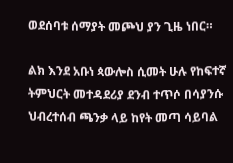ወደሰባቱ ሰማያት መጮህ ያን ጊዜ ነበር።

ልክ እንደ አቡነ ጳውሎስ ሲመት ሁሉ የከፍተኛ ትምህርት መተዳደሪያ ደንብ ተጥሶ በሳያንሱ ህብረተሰብ ጫንቃ ላይ ከየት መጣ ሳይባል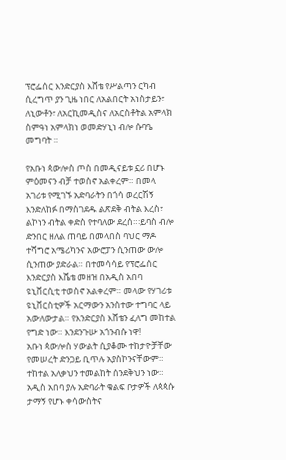ፕሮፌሰር እንድርያስ እሸቴ የሥልጣን ርካብ ሲረግጥ ያን ጊዜ ነበር ለአልበርት አነስታይን፣ ለኒውቶን፣ ለአርኪመዲስና ለአርስቶትል አምላክ ስምዓነ አምላክነ ወመድሃኒነ ብሎ ሱባዔ መግባት ።

የአቡነ ጳውሎስ ጦስ በመዲናይቱ ኗሪ በሆኑ ምዕመናን ብቻ ተወስኖ አልቀረም። በመላ አገሪቱ የሚገኙ አድባራትን በጎሳ ወረርሽኝ እንድለከፉ በማስገደዱ ልጽደቅ ብትል እረስ፣ ልኮነን ብትል ቀድስ የተባለው ደረሰ።፡ይባስ ብሎ ድንበር ዘለል ጠባይ በመላበስ ባህር ማዶ ተሻግሮ አሜሪካንና አውሮፓን ሲንጠው ውሎ ሲንጠው ያድራል። በተመሳሳይ የፕሮፌሰር እንድርያስ እሼቴ መዘዝ በአዲስ አበባ ዩኒቨርሲቲ ተወስኖ አልቀረም። መላው የሃገሪቱ ዩኒቨርስቲዎች አርማውን አንስተው ተግባር ላይ አውለውታል። የእንድርያስ እሸቴን ፈለግ መከተል የግድ ነው። እንደንጉሡ አጎንብሱ ነዋ!
አቡነ ጳውሎስ ሃውልት ሲያቆሙ ተከታዮቻቸው የመሠረት ድንጋይ ቢጥሉ አያስኮንናቸውም። ተከተል አለቃህን ተመልከት ሰንደቅህን ነው። አዲስ አበባ ያሉ አድባራት ቁልፍ ቦታዎች ለጳጳሱ ታማኝ የሆኑ ቀሳውስትና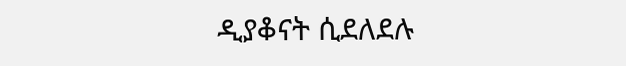ዲያቆናት ሲደለደሉ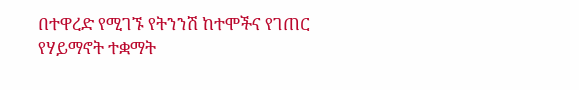በተዋረድ የሚገኙ የትንንሽ ከተሞችና የገጠር የሃይማኖት ተቋማት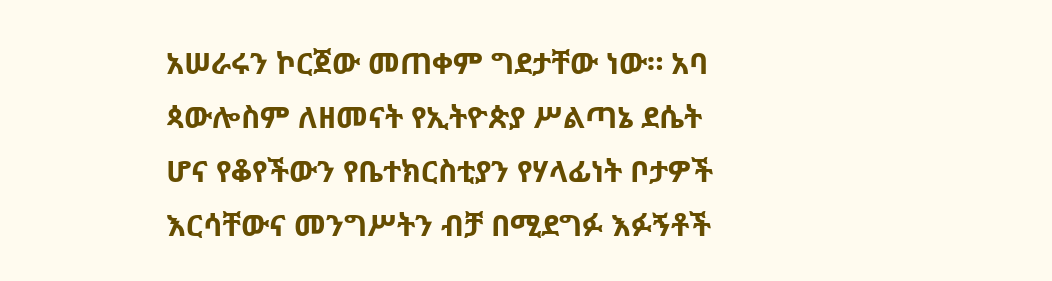አሠራሩን ኮርጀው መጠቀም ግደታቸው ነው። አባ ጳውሎስም ለዘመናት የኢትዮጵያ ሥልጣኔ ደሴት ሆና የቆየችውን የቤተክርስቲያን የሃላፊነት ቦታዎች እርሳቸውና መንግሥትን ብቻ በሚደግፉ እፉኝቶች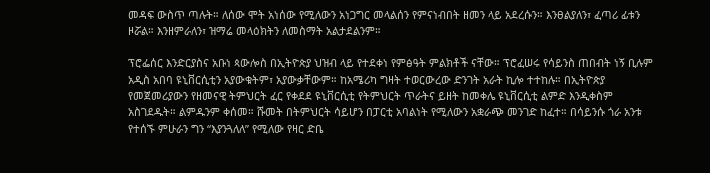መዳፍ ውስጥ ጣሉት። ለሰው ሞት አነሰው የሚለውን አነጋግር መላልሰን የምናነብበት ዘመን ላይ አደረሱን። እንፀልያለን፣ ፈጣሪ ፊቱን ዞሯል። እንዘምራለን፣ ዝማሬ መላዕክትን ለመስማት አልታደልንም።

ፕሮፌሰር እንድርያስና አቡነ ጳውሎስ በኢትዮጵያ ህዝብ ላይ የተደቀነ የምፅዓት ምልክቶች ናቸው። ፕሮፈሠሩ የሳይንስ ጠበብት ነኝ ቢሉም አዲስ አበባ ዩኒቨርሲቲን አያውቁትም፣ አያውቃቸውም። ከአሜሪካ ግዛት ተወርውረው ድንገት አራት ኪሎ ተተከሉ። በኢትዮጵያ የመጀመሪያውን የዘመናዊ ትምህርት ፈር የቀደደ ዩኒቨርሲቲ የትምህርት ጥራትና ይዘት ከመቀሌ ዩኒቨርሲቲ ልምድ እንዲቀስም አስገደዱት። ልምዱንም ቀሰመ። ሹመት በትምህርት ሳይሆን በፓርቲ አባልነት የሚለውን አቋራጭ መንገድ ከፈተ። በሳይንሱ ጎራ አንቱ የተሰኙ ምሁራን ግን “እያንጓለለ” የሚለው የዛር ድቤ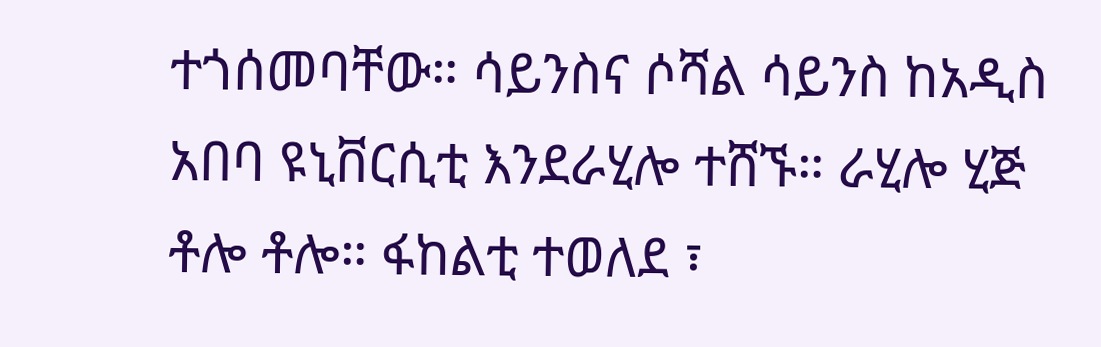ተጎሰመባቸው። ሳይንስና ሶሻል ሳይንስ ከአዲስ አበባ ዩኒቨርሲቲ እንደራሂሎ ተሸኙ። ራሂሎ ሂጅ ቶሎ ቶሎ። ፋከልቲ ተወለደ ፣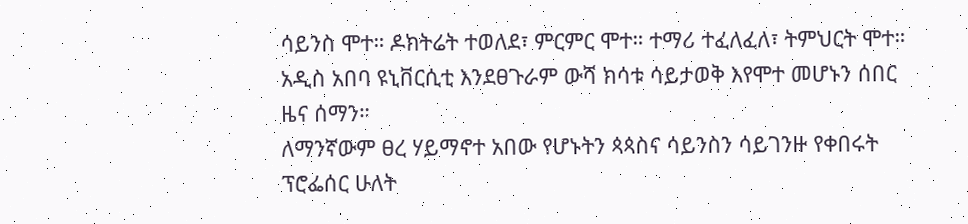ሳይንስ ሞተ። ዶክትሬት ተወለደ፣ ምርምር ሞተ። ተማሪ ተፈለፈለ፣ ትምህርት ሞተ። አዲስ አበባ ዩኒቨርሲቲ እንደፀጉራም ውሻ ክሳቱ ሳይታወቅ እየሞተ መሆኑን ሰበር ዜና ሰማን።
ለማንኛውም ፀረ ሃይማኖተ አበው የሆኑትን ጳጳስና ሳይንስን ሳይገንዙ የቀበሩት ፕሮፌሰር ሁለት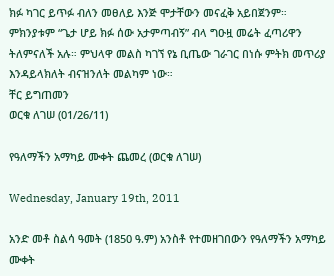ክፉ ካገር ይጥፉ ብለን መፀለይ እንጅ ሞታቸውን መናፈቅ አይበጀንም። ምክንያቱም “ጌታ ሆይ ክፉ ሰው አታምጣብኝ” ብላ ግዑዟ መሬት ፈጣሪዋን ትለምናለች አሉ። ምህላዋ መልስ ካገኘ የኔ ቢጤው ገራገር በነሱ ምትክ መጥሪያ እንዳይላክለት ብናዝንለት መልካም ነው።
ቸር ይግጠመን
ወርቁ ለገሠ (01/26/11)

የዓለማችን አማካይ ሙቀት ጨመረ (ወርቁ ለገሠ)

Wednesday, January 19th, 2011

አንድ መቶ ስልሳ ዓመት (1850 ዓ.ም) አንስቶ የተመዘገበውን የዓለማችን አማካይ ሙቀት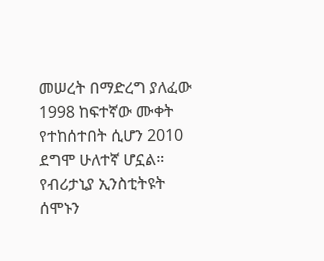መሠረት በማድረግ ያለፈው 1998 ከፍተኛው ሙቀት የተከሰተበት ሲሆን 2010 ደግሞ ሁለተኛ ሆኗል። የብሪታኒያ ኢንስቲትዩት ሰሞኑን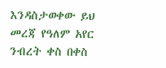እንዳስታወቀው ይህ መረጃ የዓለም አየር ንብረት ቀስ በቀስ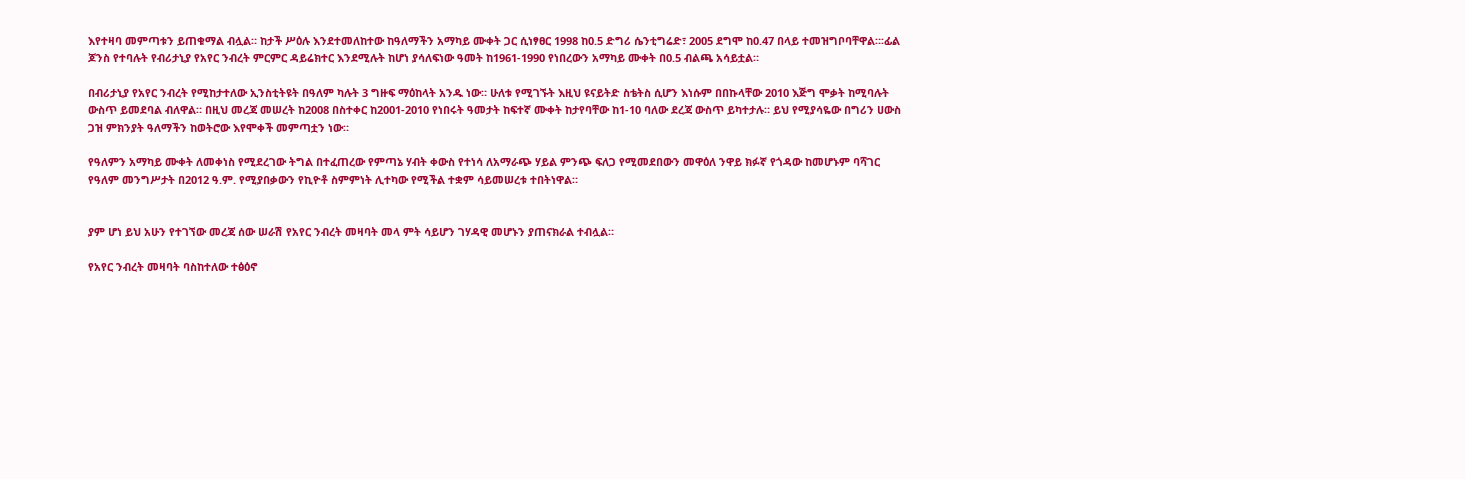እየተዛባ መምጣቱን ይጠቁማል ብሏል። ከታች ሥዕሉ እንደተመለከተው ከዓለማችን አማካይ ሙቀት ጋር ሲነፃፀር 1998 ከ0.5 ድግሪ ሴንቲግሬድ፣ 2005 ደግሞ ከ0.47 በላይ ተመዝግቦባቸዋል።፡ፊል ጆንስ የተባሉት የብሪታኒያ የአየር ንብረት ምርምር ዳይሬክተር እንደሚሉት ከሆነ ያሳለፍነው ዓመት ከ1961-1990 የነበረውን አማካይ ሙቀት በ0.5 ብልጫ አሳይቷል።

በብሪታኒያ የአየር ንብረት የሚከታተለው ኢንስቲትዩት በዓለም ካሉት 3 ግዙፍ ማዕከላት አንዱ ነው። ሁለቱ የሚገኙት እዚህ ዩናይትድ ስቴትስ ሲሆን እነሱም በበኩላቸው 2010 እጅግ ሞቃት ከሚባሉት ውስጥ ይመደባል ብለዋል። በዚህ መረጃ መሠረት ከ2008 በስተቀር ከ2001-2010 የነበሩት ዓመታት ከፍተኛ ሙቀት ከታየባቸው ከ1-10 ባለው ደረጃ ውስጥ ይካተታሉ። ይህ የሚያሳዬው በግሪን ሀውስ ጋዝ ምክንያት ዓለማችን ከወትሮው እየሞቀች መምጣቷን ነው።

የዓለምን አማካይ ሙቀት ለመቀነስ የሚደረገው ትግል በተፈጠረው የምጣኔ ሃብት ቀውስ የተነሳ ለአማራጭ ሃይል ምንጭ ፍለጋ የሚመደበውን መዋዕለ ንዋይ ክፉኛ የጎዳው ከመሆኑም ባሻገር የዓለም መንግሥታት በ2012 ዓ.ም. የሚያበቃውን የኪዮቶ ስምምነት ሊተካው የሚችል ተቋም ሳይመሠረቱ ተበትነዋል።


ያም ሆነ ይህ አሁን የተገኘው መረጃ ሰው ሠራሽ የአየር ንብረት መዛባት መላ ምት ሳይሆን ገሃዳዊ መሆኑን ያጠናክራል ተብሏል።

የአየር ንብረት መዛባት ባስከተለው ተፅዕኖ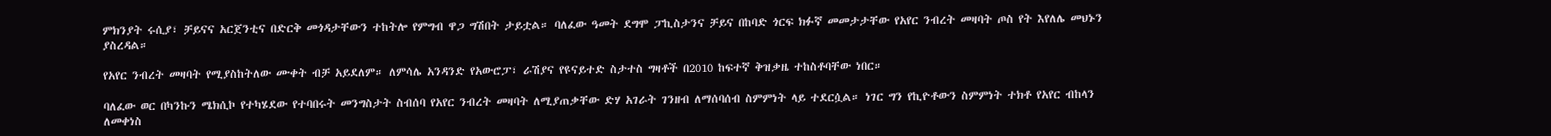ምክንያት ሩሲያ፣ ቻይናና አርጀንቲና በድርቅ መጎዳታቸውን ተከትሎ የምግብ ዋጋ ግሽበት ታይቷል። ባለፈው ዓመት ደግሞ ፓኪስታንና ቻይና በከባድ ጎርፍ ክፉኛ መመታታቸው የአየር ንብረት መዛባት ጦስ የት እየለሌ መህኑን ያስረዳል።

የአየር ንብረት መዛባት የሚያስከትለው ሙቀት ብቻ አይደለም። ለምሳሌ አንዳንድ የአውሮፓ፣ ራሽያና የዩናይተድ ስታተስ ግዛቶች በ2010 ከፍተኛ ቅዝቃዜ ተከስቶባቸው ነበር።

ባለፈው ወር በካንኩን ሜክሲኮ የተካሄደው የተባበሩት መንግስታት ስብሰባ የአየር ንብረት መዛባት ለሚያጠቃቸው ድሃ አገራት ገንዘብ ለማሰባሰብ ስምምነት ላይ ተደርሷል። ነገር ግን የኪዮቶውን ስምምነት ተክቶ የአየር ብከላን ለመቀነስ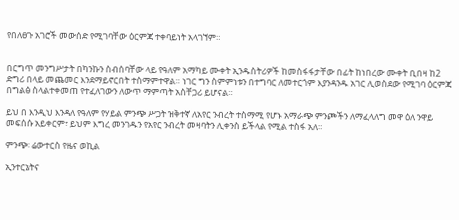የበለፀጉ አገሮች መውሰድ የሚገባቸው ዕርምጃ ተቀባይነት አላገኘም።


በርግጥ መንግሥታት በካንኩን ስብሰባቸው ላይ የዓለም አማካይ ሙቀት ኢንዱስትሪዎች ከመስፋፋታቸው በፊት ከነበረው ሙቀት ቢበዛ ከ2 ድግሪ በላይ መጨመር እንደማይኖርበት ተስማምተዋል። ነገር ግን ስምምነቱን በተግባር ለመተርጎም እያንዳንዱ አገር ሊወስደው የሚገባ ዕርምጃ በግልፅ ስላልተቀመጠ የተፈለገውን ለውጥ ማምጣት አስቸጋሪ ይሆናል።

ይህ በ እንዲህ እንዳለ የዓለም የሃይል ምንጭ ሥጋት ዝቅተኛ ለአየር ንብረት ተስማሚ የሆኑ አማራጭ ምንጮችን ለማፈላለግ መዋ ዕለ ንዋይ መፍሰሱ አይቀርም፣ ይህም እግረ መንገዱን የአየር ንብረት መዛባትን ሊቀንስ ይችላል የሚል ተስፋ አለ።

ምንጭ፡ ሬውተርስ የዜና ወኪል

ኢንተርኔትና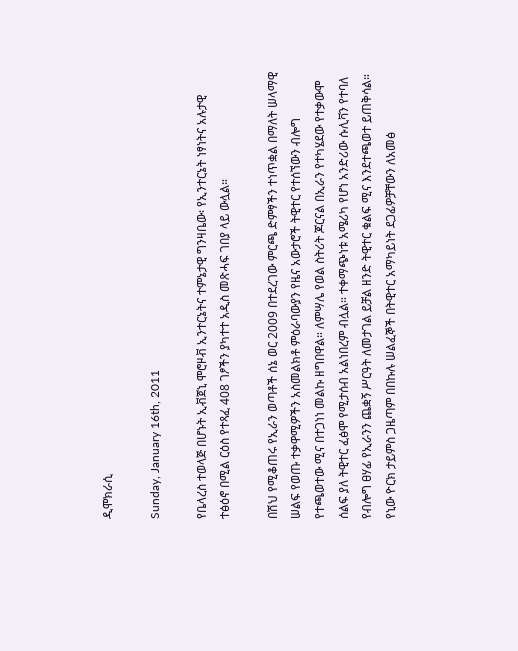ዲሞክራሲ

Sunday, January 16th, 2011

የቤላረስ ተወላጅ በሆኑት ኢቭጀኒ ሞሮዞቭ ኢንተርኔትና ተምኔታዊ ግንዛቤው፡ የኢንተርኔት ነፃነትና አሉታዊ ተፅዕኖ በሚል ርዕስ የተጻፈ 408 ገፆችን ያካተተ አዲስ መጽሓፍ ገበያ ላይ ውሏል።

በሽህ የሚቆጠሩ የኢራን ወጣቶች ሰኔ ወር 2009 በተደረገው ምርጫ ድምፃችን ተነጥቋል በማለት ሠላማዊ ሠልፍ የወጡ ተቃዋሚዎችን አስመልክቶ ምዕራባውያን የዜና አውታሮች ትዊተር የተሰኘውን ብሎግ የተጫወተው ሚና በተጋነነ መልኩ ዘግበዋል። ለምሣሌ የወል ስትሪት ጆርናል በኢራን የተካሄደው የተቃውሞ ሰልፍ ያለ ትዊተር ፈፅሞ የሚታሰብ አልነበረም ብሏል። ተቀማጭነቱ አሜሪካ የሆነ አንድሪው ሱሊቫን የተባለ የብሎግ ፀሃፊ የኢራንን ጨቋኝ ሥርዓት ለመታገል ይቻል ዘንድ ትዊተር ቁልፍ ሚና እንደተጫወተ ይጠቅሳል። የኒው ዮርክ ታይምስ ጋዜጣም በበኩሉ ሠልፈኞች በትዊተር አማካይነት ደጋፊዎቻቸውን ለአመፅ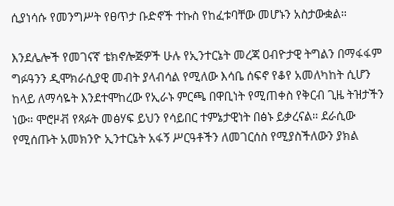ሲያነሳሱ የመንግሥት የፀጥታ ቡድኖች ተኩስ የከፈቱባቸው መሆኑን አስታውቋል።

እንደሌሎች የመገናኛ ቴክኖሎጅዎች ሁሉ የኢንተርኔት መረጃ ዐብዮታዊ ትግልን በማፋፋም ግፉዓንን ዲሞክራሲያዊ መብት ያላብሳል የሚለው እሳቤ ሰፍኖ የቆየ አመለካከት ሲሆን ከላይ ለማሳዬት እንደተሞከረው የኢራኑ ምርጫ በዋቢነት የሚጠቀስ የቅርብ ጊዜ ትዝታችን ነው። ሞሮዞቭ የጻፉት መፅሃፍ ይህን የሳይበር ተምኔታዊነት በፅኑ ይቃረናል። ደራሲው የሚሰጡት አመክንዮ ኢንተርኔት አፋኝ ሥርዓቶችን ለመገርሰስ የሚያስችለውን ያክል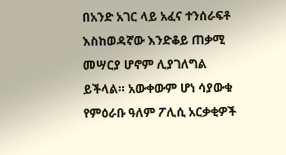በአንድ አገር ላይ አፈና ተንሰራፍቶ እስከወዳኛው እንድቆይ ጠቃሚ መሣርያ ሆኖም ሊያገለግል ይችላል። አውቀውም ሆነ ሳያውቁ የምዕራቡ ዓለም ፖሊሲ አርቃቂዎች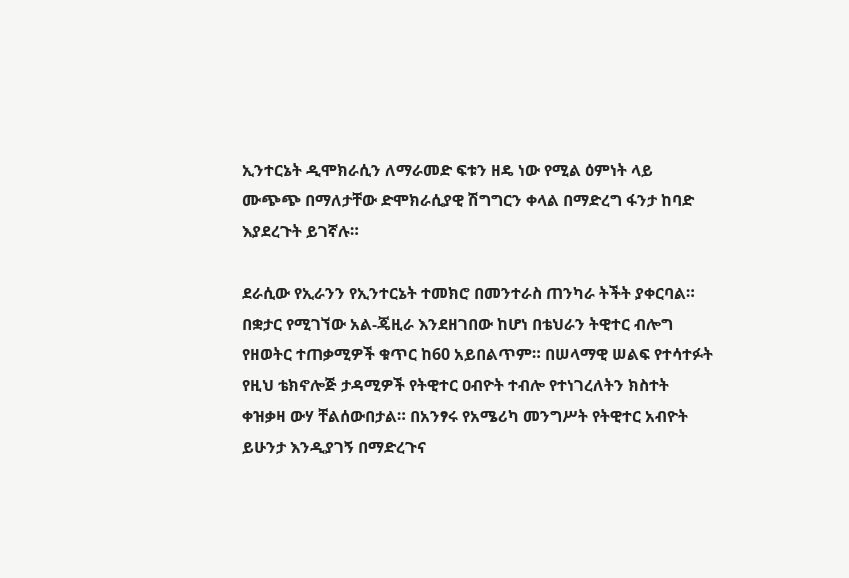ኢንተርኔት ዲሞክራሲን ለማራመድ ፍቱን ዘዴ ነው የሚል ዕምነት ላይ ሙጭጭ በማለታቸው ድሞክራሲያዊ ሽግግርን ቀላል በማድረግ ፋንታ ከባድ እያደረጉት ይገኛሉ።

ደራሲው የኢራንን የኢንተርኔት ተመክሮ በመንተራስ ጠንካራ ትችት ያቀርባል። በቋታር የሚገኘው አል-ጄዚራ እንደዘገበው ከሆነ በቴህራን ትዊተር ብሎግ የዘወትር ተጠቃሚዎች ቁጥር ከ60 አይበልጥም። በሠላማዊ ሠልፍ የተሳተፉት የዚህ ቴክኖሎጅ ታዳሚዎች የትዊተር ዐብዮት ተብሎ የተነገረለትን ክስተት ቀዝቃዛ ውሃ ቸልሰውበታል። በአንፃሩ የአሜሪካ መንግሥት የትዊተር አብዮት ይሁንታ እንዲያገኝ በማድረጉና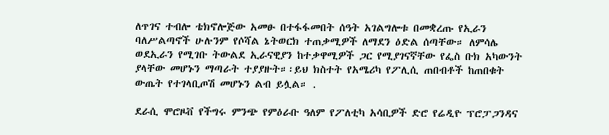ለጥገና ተብሎ ቴክኖሎጅው አመፁ በተፋፋመበት ሰዓት አገልግሎቱ በመቋረጡ የኢራን ባለሥልጣኖች ሁሉንም የሶሻል ኔትወርክ ተጠቃሚዎች ለማደን ዕድል ሰጣቸው። ለምሳሌ ወደኢራን የሚገቡ ትውልደ ኢራናዊያን ከተቃዋሚዎች ጋር የሚያገናኛቸው የፌስ ቡክ አካውንት ያላቸው መሆኑን ማጣራት ተያያዙት።፡ይህ ክስተት የአሜሪካ የፖሊሲ ጠበብቶች ከጠበቁት ውጤት የተገላቢጦሽ መሆኑን ልብ ይሏል። .

ደራሲ ሞሮዞቭ የችግሩ ምንጭ የምዕራቡ ዓለም የፖለቲካ አሳቢዎች ድሮ የሬዲዮ ፕሮፓጋንዳና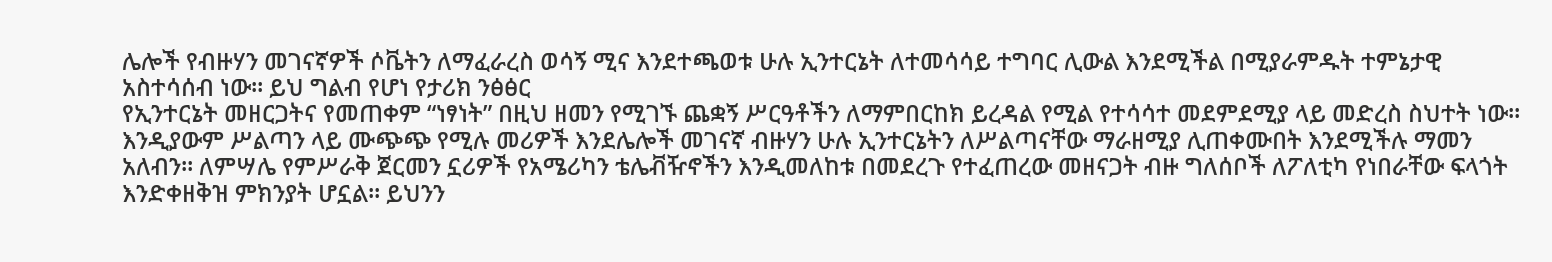ሌሎች የብዙሃን መገናኛዎች ሶቬትን ለማፈራረስ ወሳኝ ሚና እንደተጫወቱ ሁሉ ኢንተርኔት ለተመሳሳይ ተግባር ሊውል እንደሚችል በሚያራምዱት ተምኔታዊ አስተሳሰብ ነው። ይህ ግልብ የሆነ የታሪክ ንፅፅር
የኢንተርኔት መዘርጋትና የመጠቀም “ነፃነት” በዚህ ዘመን የሚገኙ ጨቋኝ ሥርዓቶችን ለማምበርከክ ይረዳል የሚል የተሳሳተ መደምደሚያ ላይ መድረስ ስህተት ነው።
እንዲያውም ሥልጣን ላይ ሙጭጭ የሚሉ መሪዎች እንደሌሎች መገናኛ ብዙሃን ሁሉ ኢንተርኔትን ለሥልጣናቸው ማራዘሚያ ሊጠቀሙበት እንደሚችሉ ማመን አለብን። ለምሣሌ የምሥራቅ ጀርመን ኗሪዎች የአሜሪካን ቴሌቭዥኖችን እንዲመለከቱ በመደረጉ የተፈጠረው መዘናጋት ብዙ ግለሰቦች ለፖለቲካ የነበራቸው ፍላጎት እንድቀዘቅዝ ምክንያት ሆኗል። ይህንን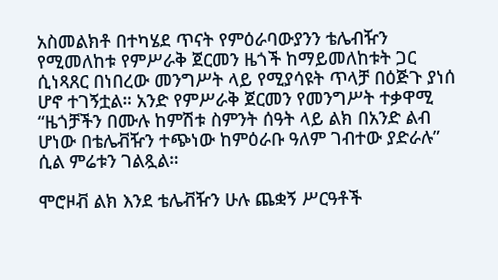አስመልክቶ በተካሄደ ጥናት የምዕራባውያንን ቴሌብዥን የሚመለከቱ የምሥራቅ ጀርመን ዜጎች ከማይመለከቱት ጋር ሲነጻጸር በነበረው መንግሥት ላይ የሚያሳዩት ጥላቻ በዕጅጉ ያነሰ ሆኖ ተገኝቷል። አንድ የምሥራቅ ጀርመን የመንግሥት ተቃዋሚ “ዜጎቻችን በሙሉ ከምሽቱ ስምንት ሰዓት ላይ ልክ በአንድ ልብ ሆነው በቴሌቭዥን ተጭነው ከምዕራቡ ዓለም ገብተው ያድራሉ” ሲል ምሬቱን ገልጿል።

ሞሮዞቭ ልክ እንደ ቴሌቭዥን ሁሉ ጨቋኝ ሥርዓቶች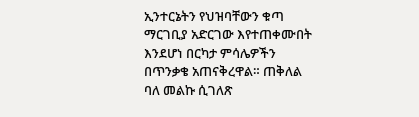ኢንተርኔትን የህዝባቸውን ቁጣ ማርገቢያ አድርገው እየተጠቀሙበት እንደሆነ በርካታ ምሳሌዎችን በጥንቃቄ አጠናቅረዋል። ጠቅለል ባለ መልኩ ሲገለጽ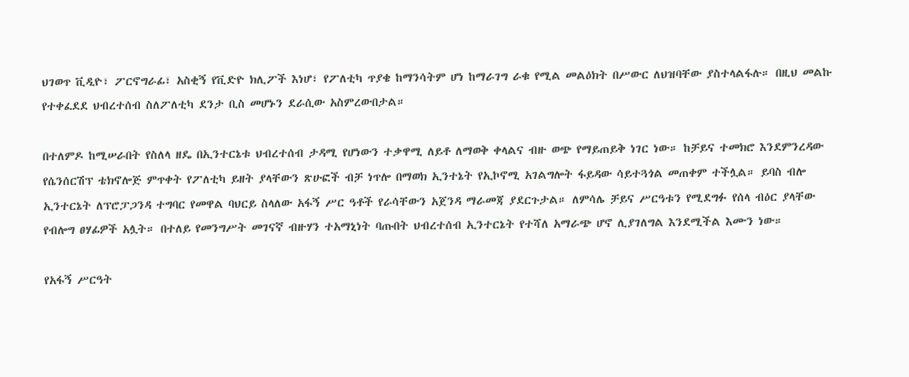ህገወጥ ቪዲዮ፣ ፖርኖግራፊ፣ አስቂኝ የቪድዮ ክሊፖች እነሆ፣ የፖለቲካ ጥያቄ ከማንሳትም ሆነ ከማራገግ ራቁ የሚል መልዕክት በሥውር ለህዝባቸው ያስተላልፋሉ። በዚህ መልኩ የተቀፈደደ ህብረተሰብ ስለፖለቲካ ደንታ ቢስ መሆኑን ደራሲው አስምረውበታል።

በተለምዶ ከሚሠራበት የስለላ ዘዴ በኢንተርኔቱ ህብረተሰብ ታዳሚ የሆነውን ተቃዋሚ ለይቶ ለማወቅ ቀላልና ብዙ ወጭ የማይጠይቅ ነገር ነው። ከቻይና ተመክሮ እንደምንረዳው የሴንሰርሽፕ ቴክኖሎጅ ምጥቀት የፖለቲካ ይዘት ያላቸውን ጽሁፎች ብቻ ነጥሎ በማወክ ኢንተኔት የኢኮኖሚ አገልግሎት ፋይዳው ሳይተጓጎል መጠቀም ተችሏል። ይባስ ብሎ ኢንተርኔት ለፕሮፓጋንዳ ተግባር የመዋል ባህርይ ስላለው አፋኝ ሥር ዓቶች የራሳቸውን አጀንዳ ማራመጃ ያደርጉታል። ለምሳሌ ቻይና ሥርዓቱን የሚደግፉ የሰላ ብዕር ያላቸው የብሎግ ፀሃፊዎች አሏት። በተለይ የመንግሥት መገናኛ ብዙሃን ተአማኒነት ባጡበት ህብረተሰብ ኢንተርኔት የተሻለ አማራጭ ሆኖ ሊያገለግል እንደሚችል እሙን ነው።

የአፋኝ ሥርዓት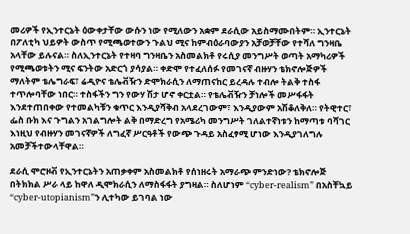መሪዎች የኢንተርኔት ዕውቀታቸው ውሱን ነው የሚለውን አቋም ደራሲው አይስማሙበትም። ኢንተርኔት በፖለቲካ ህይዎት ውስጥ የሚጫወተውን ጉልህ ሚና ከምብዕራባውያን አቻወቻቸው የተሻለ ግንዛቤ አላቸው ይሉናል። ስለኢንተርኔት የተዛባ ግንዛቤን አስመልክቶ የሩሲያ መንግሥት ወጣት አማካሪዎች የሚጫወቱትን ሚና ፍንትው አድርጎ ያሳያል። ቀድሞ የተፈለሰፉ የመገናኛ ብዙሃን ቴክኖሎጅዎች ማለትም ቴሌግራፍ፣ ሬዲዮና ቴሌቭዥን ድሞክራሲን ለማጠናከር ይረዳሉ ተብሎ ትልቅ ተስፋ ተጥሎባቸው ነበር። ተስፋችን ግን የውሃ ሽታ ሆኖ ቀርቷል። የቴሌቭዥን ቻነሎች መሥፋፋት እንደተጠበቀው የተመልካቹን ቁጥር እንዲያሻቅብ አላደረገውም፣ እንዲያውም አሽቆለቅለ። የትዊተር፣ ፌስ ቡክ እና ጉግልን አገልግሎት ልቅ በማድረግ የአሜሪካ መንግሥት ገለልተኛነቱን ከማጣቱ ባሻገር እነዚህ የብዙሃን መገናኛዎች ለግፈኛ ሥርዓቶች የውጭ ጉዳይ አስፈፃሚ ሆነው እንዲያገለግሉ አመቻችተውላቸዋል።

ደራሲ ሞሮዞቭ የኢንተርኔትን አጠቃቀም አስመልክቶ የሰነዘሩት አማራጭ ምንድነው? ቴክኖሎጅ በትክክል ሥራ ላይ ከዋለ ዲሞክራሲን ለማስፋፋት ያግዛል። ስለሆነም “cyber-realism” በአስቸኳይ “cyber-utopianism”ን ሊተካው ይገባል ነው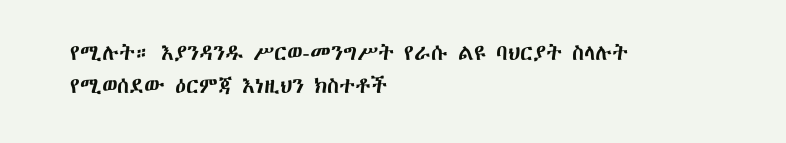የሚሉት። እያንዳንዱ ሥርወ-መንግሥት የራሱ ልዩ ባህርያት ስላሉት የሚወሰደው ዕርምጃ እነዚህን ክስተቶች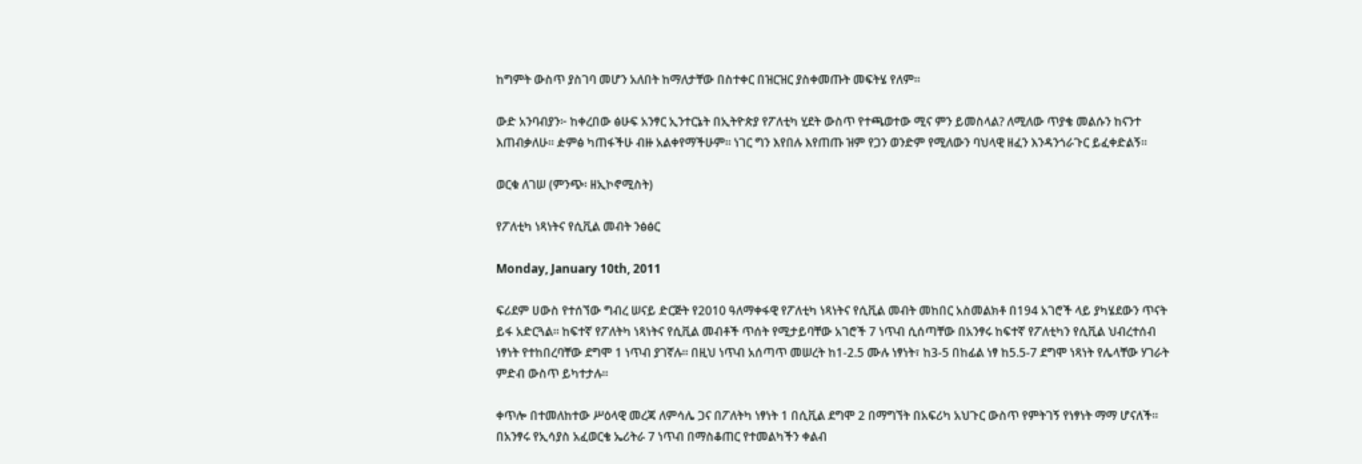ከግምት ውስጥ ያስገባ መሆን አለበት ከማለታቸው በስተቀር በዝርዝር ያስቀመጡት መፍትሄ የለም።

ውድ አንባብያን፦ ከቀረበው ፅሁፍ አንፃር ኢንተርኔት በኢትዮጵያ የፖለቲካ ሂደት ውስጥ የተጫወተው ሚና ምን ይመስላል? ለሚለው ጥያቄ መልሱን ከናንተ እጠብቃለሁ። ዽምፅ ካጠፋችሁ ብዙ አልቀየማችሁም። ነገር ግን እየበሉ እየጠጡ ዝም የጋን ወንድም የሚለውን ባህላዊ ዘፈን እንዳንጎራጉር ይፈቀድልኝ።

ወርቁ ለገሠ (ምንጭ፡ ዘኢኮኖሚስት)

የፖለቲካ ነጻነትና የሲቪል መብት ንፅፅር

Monday, January 10th, 2011

ፍሪደም ሀውስ የተሰኘው ግብረ ሠናይ ድርጅት የ2010 ዓለማቀፋዊ የፖለቲካ ነጻነትና የሲቪል መብት መከበር አስመልክቶ በ194 አገሮች ላይ ያካሄደውን ጥናት ይፋ አድርጓል። ከፍተኛ የፖለትካ ነጻነትና የሲቪል መብቶች ጥሰት የሚታይባቸው አገሮች 7 ነጥብ ሲሰጣቸው በአንፃሩ ከፍተኛ የፖለቲካን የሲቪል ህብረተሰብ ነፃነት የተከበረባቸው ደግሞ 1 ነጥብ ያገኛሉ። በዚህ ነጥብ አሰጣጥ መሠረት ከ1-2.5 ሙሉ ነፃነት፣ ከ3-5 በከፊል ነፃ ከ5.5-7 ደግሞ ነጻነት የሌላቸው ሃገራት ምድብ ውስጥ ይካተታሉ።

ቀጥሎ በተመለከተው ሥዕላዊ መረጃ ለምሳሌ ጋና በፖለትካ ነፃነት 1 በሲቪል ደግሞ 2 በማግኘት በአፍሪካ አህጉር ውስጥ የምትገኝ የነፃነት ማማ ሆናለች። በአንፃሩ የኢሳያስ አፈወርቄ ኤሪትራ 7 ነጥብ በማስቆጠር የተመልካችን ቀልብ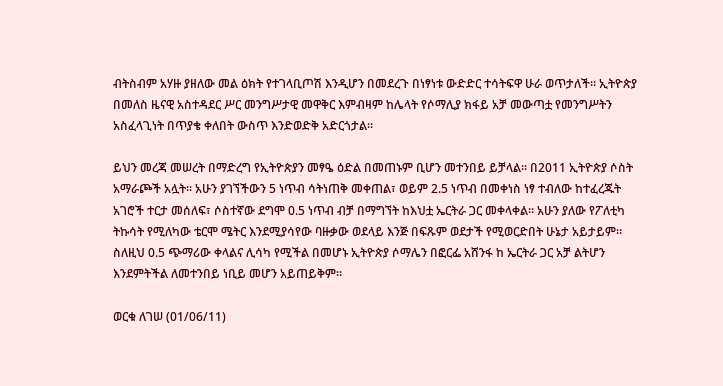ብትስብም አሃዙ ያዘለው መል ዕክት የተገላቢጦሽ እንዲሆን በመደረጉ በነፃነቱ ውድድር ተሳትፍዋ ሁራ ወጥታለች። ኢትዮጵያ በመለስ ዜናዊ አስተዳደር ሥር መንግሥታዊ መዋቅር እምብዛም ከሌላት የሶማሊያ ክፋይ አቻ መውጣቷ የመንግሥትን አስፈላጊነት በጥያቄ ቀለበት ውስጥ እንድወድቅ አድርጎታል።

ይህን መረጃ መሠረት በማድረግ የኢትዮጵያን መፃዔ ዕድል በመጠኑም ቢሆን መተንበይ ይቻላል። በ2011 ኢትዮጵያ ሶስት አማራጮች አሏት። አሁን ያገኘችውን 5 ነጥብ ሳትነጠቅ መቀጠል፣ ወይም 2.5 ነጥብ በመቀነስ ነፃ ተብለው ከተፈረጁት አገሮች ተርታ መሰለፍ፣ ሶስተኛው ደግሞ 0.5 ነጥብ ብቻ በማግኘት ከእህቷ ኤርትራ ጋር መቀላቀል። አሁን ያለው የፖለቲካ ትኩሳት የሚለካው ቴርሞ ሜትር እንደሚያሳየው ባዙቃው ወደላይ እንጅ በፍጹም ወደታች የሚወርድበት ሁኔታ አይታይም። ስለዚህ 0.5 ጭማሪው ቀላልና ሊሳካ የሚችል በመሆኑ ኢትዮጵያ ሶማሌን በፎርፌ አሸንፋ ከ ኤርትራ ጋር አቻ ልትሆን እንደምትችል ለመተንበይ ነቢይ መሆን አይጠይቅም።

ወርቁ ለገሠ (01/06/11)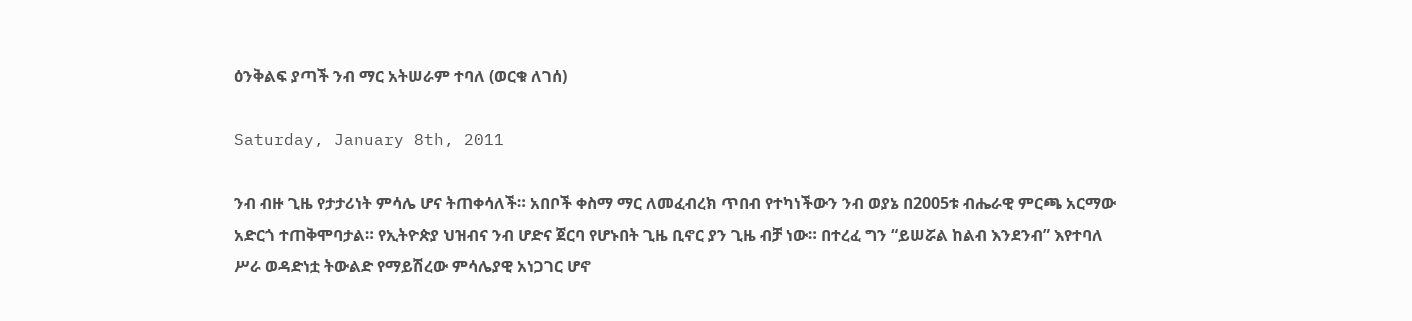ዕንቅልፍ ያጣች ንብ ማር አትሠራም ተባለ (ወርቁ ለገሰ)

Saturday, January 8th, 2011

ንብ ብዙ ጊዜ የታታሪነት ምሳሌ ሆና ትጠቀሳለች። አበቦች ቀስማ ማር ለመፈብረክ ጥበብ የተካነችውን ንብ ወያኔ በ2005ቱ ብሔራዊ ምርጫ አርማው አድርጎ ተጠቅሞባታል። የኢትዮጵያ ህዝብና ንብ ሆድና ጀርባ የሆኑበት ጊዜ ቢኖር ያን ጊዜ ብቻ ነው። በተረፈ ግን “ይሠሯል ከልብ እንደንብ” እየተባለ ሥራ ወዳድነቷ ትውልድ የማይሽረው ምሳሌያዊ አነጋገር ሆኖ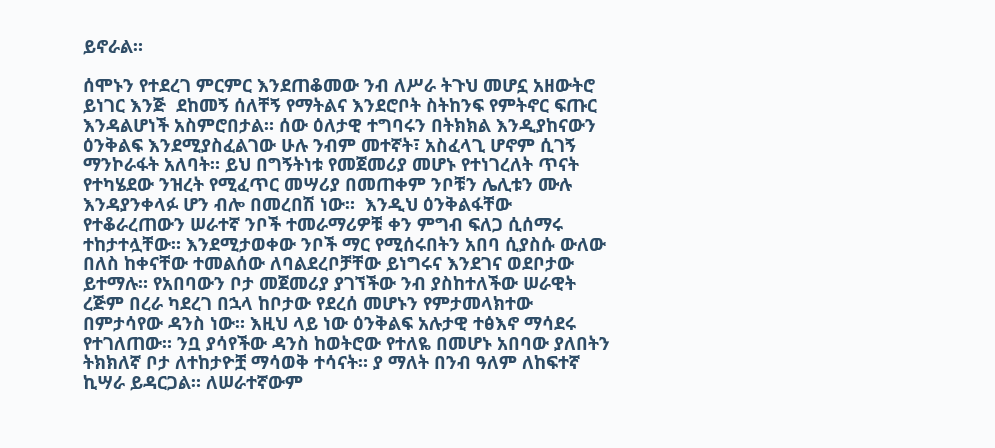ይኖራል።

ሰሞኑን የተደረገ ምርምር እንደጠቆመው ንብ ለሥራ ትጉህ መሆኗ አዘውትሮ ይነገር እንጅ  ደከመኝ ሰለቸኝ የማትልና እንደሮቦት ስትከንፍ የምትኖር ፍጡር እንዳልሆነች አስምሮበታል። ሰው ዕለታዊ ተግባሩን በትክክል እንዲያከናውን ዕንቅልፍ እንደሚያስፈልገው ሁሉ ንብም መተኛት፣ አስፈላጊ ሆኖም ሲገኝ ማንኮራፋት አለባት። ይህ በግኝትነቱ የመጀመሪያ መሆኑ የተነገረለት ጥናት የተካሄደው ንዝረት የሚፈጥር መሣሪያ በመጠቀም ንቦቹን ሌሊቱን ሙሉ እንዳያንቀላፉ ሆን ብሎ በመረበሽ ነው።  እንዲህ ዕንቅልፋቸው የተቆራረጠውን ሠራተኛ ንቦች ተመራማሪዎቹ ቀን ምግብ ፍለጋ ሲሰማሩ ተከታተሏቸው። እንደሚታወቀው ንቦች ማር የሚሰሩበትን አበባ ሲያስሱ ውለው በለስ ከቀናቸው ተመልሰው ለባልደረቦቻቸው ይነግሩና እንደገና ወደቦታው ይተማሉ። የአበባውን ቦታ መጀመሪያ ያገኘችው ንብ ያስከተለችው ሠራዊት ረጅም በረራ ካደረገ በኋላ ከቦታው የደረሰ መሆኑን የምታመላክተው በምታሳየው ዳንስ ነው። እዚህ ላይ ነው ዕንቅልፍ አሉታዊ ተፅእኖ ማሳደሩ የተገለጠው። ንቧ ያሳየችው ዳንስ ከወትሮው የተለዬ በመሆኑ አበባው ያለበትን ትክክለኛ ቦታ ለተከታዮቿ ማሳወቅ ተሳናት። ያ ማለት በንብ ዓለም ለከፍተኛ ኪሣራ ይዳርጋል። ለሠራተኛውም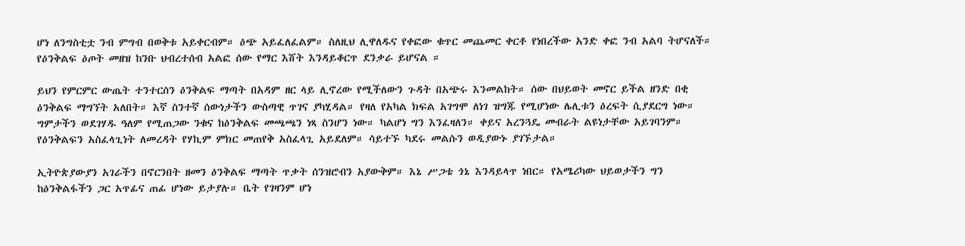ሆነ ለንግስቲቷ ንብ ምግብ በወቅቱ አይቀርብም። ዕጭ አይፈለፈልም። ስለዚህ ሊዋለዱና የቀፎው ቁጥር መጨመር ቀርቶ የነበረችው አንድ ቀፎ ንብ አልባ ትሆናለች። የዕንቅልፍ ዕጦት መዘዝ ከንቡ ህብረተሰብ አልፎ ሰው የማር እሸት እንዳይቆርጥ ደንቃራ ይሆናል ።

ይህን የምርምር ውጤት ተንተርሰን ዕንቅልፍ ማጣት በአዳም ዘር ላይ ሊኖረው የሚችለውን ጉዳት በአጭሩ እንመልከት። ሰው በህይወት መኖር ይችል ዘንድ በቂ ዕንቅልፍ ማግኘት አለበት። እኛ ስንተኛ ሰውነታችን ውስጣዊ ጥገና ያካሂዳል። የዛለ የአካል ክፍል አገግሞ ለነገ ዝግጁ የሚሆነው ሌሊቱን ዕረፍት ሲያደርግ ነው። ግምታችን ወደገሃዱ ዓለም የሚጠጋው ንቁና ከዕንቅልፍ መጫጫን ነጻ ስንሆን ነው። ካልሆነ ግን እንፈዛለን። ቀይና አረንጓዴ መብራት ልዩነታቸው አይገባንም። የዕንቅልፍን አስፈላጊነት ለመረዳት የሃኪም ምክር መጠየቅ አስፈላጊ አይደለም። ሳይተኙ ካደሩ መልሱን ወዲያውኑ ያገኙታል።

ኢትዮጵያውያን አገራችን በኖርንበት ዘመን ዕንቅልፍ ማጣት ጥቃት ሰንዝሮብን አያውቅም። እኔ ሥጋቴ ጎኔ እንዳይላጥ ነበር። የአሜሪካው ህይወታችን ግን ከዕንቅልፋችን ጋር አጥፊና ጠፊ ሆነው ይታያሉ። ቤት የገዛንም ሆነ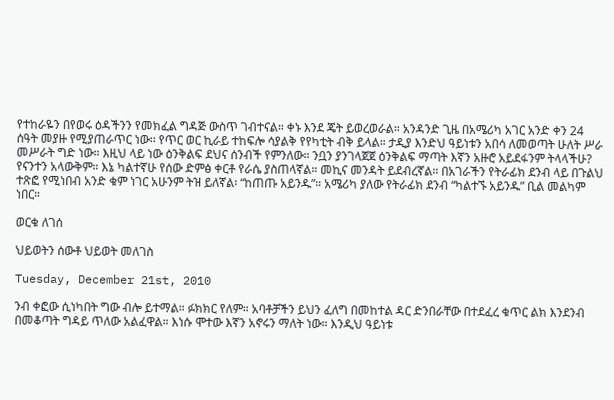የተከራዬን በየወሩ ዕዳችንን የመክፈል ግዳጅ ውስጥ ገብተናል። ቀኑ እንደ ጄት ይወረወራል። አንዳንድ ጊዜ በአሜሪካ አገር አንድ ቀን 24 ሰዓት መያዙ የሚያጠራጥር ነው፡፡ የጥር ወር ኪራይ ተከፍሎ ሳያልቅ የየካቲት ብቅ ይላል። ታዲያ እንድህ ዓይነቱን አበሳ ለመወጣት ሁለት ሥራ መሥራት ግድ ነው። እዚህ ላይ ነው ዕንቅልፍ ደህና ሰንብች የምንለው። ንቧን ያንገላጀጀ ዕንቅልፍ ማጣት እኛን አዙሮ አይደፋንም ትላላችሁ? የናንተን አላውቅም። እኔ ካልተኛሁ የሰው ድምፅ ቀርቶ የራሴ ያስጠላኛል። መኪና መንዳት ይደብረኛል። በአገራችን የትራፊክ ደንብ ላይ በጉልህ ተጽፎ የሚነበብ አንድ ቁም ነገር አሁንም ትዝ ይለኛል፡ “ከጠጡ አይንዱ”። አሜሪካ ያለው የትራፊክ ደንብ “ካልተኙ አይንዱ” ቢል መልካም ነበር።

ወርቁ ለገሰ

ህይወትን ሰውቶ ህይወት መለገስ

Tuesday, December 21st, 2010

ንብ ቀፎው ሲነካበት ግው ብሎ ይተማል። ፉክክር የለም። አባቶቻችን ይህን ፈለግ በመከተል ዳር ድንበራቸው በተደፈረ ቁጥር ልክ እንደንብ በመቆጣት ግዳይ ጥለው አልፈዋል። እነሱ ሞተው እኛን አኖሩን ማለት ነው። እንዲህ ዓይነቱ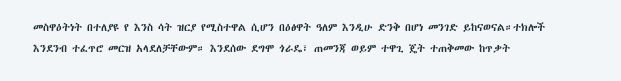መስዋዕትነት በተለያዩ የ እንስ ሳት ዝርያ የሚስተዋል ሲሆን በዕፅዋት ዓለም እንዲሁ ድንቅ በሆነ መንገድ ይከናወናል።ተክሎች እንደንብ ተፈጥሮ መርዝ አላደለቻቸውም። እንደሰው ደግሞ ጎራዴ፣ ጠመንጃ ወይም ተዋጊ ጄት ተጠቅመው ከጥቃት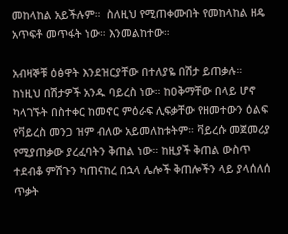መከላከል አይችሉም።  ስለዚህ የሚጠቀሙበት የመከላከል ዘዴ አጥፍቶ መጥፋት ነው። እንመልከተው።

አብዛኞቹ ዕፅዋት እንደዝርያቸው በተለያዬ በሽታ ይጠቃሉ። ከነዚህ በሽታዎች አንዱ ባይረስ ነው። ከዐቅማቸው በላይ ሆኖ ካላገኙት በስተቀር ከመኖር ምዕራፍ ሊፍቃቸው የዘመተውን ዕልፍ የቫይረስ መንጋ ዝም ብለው አይመለከቱትም። ቫይረሱ መጀመሪያ የሚያጠቃው ያረፈባትን ቅጠል ነው። ከዚያች ቅጠል ውስጥ ተደብቆ ምሽጉን ካጠናከረ በኋላ ሌሎች ቅጠሎችን ላይ ያላሰለሰ ጥቃት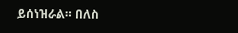ይሰነዝራል። በለስ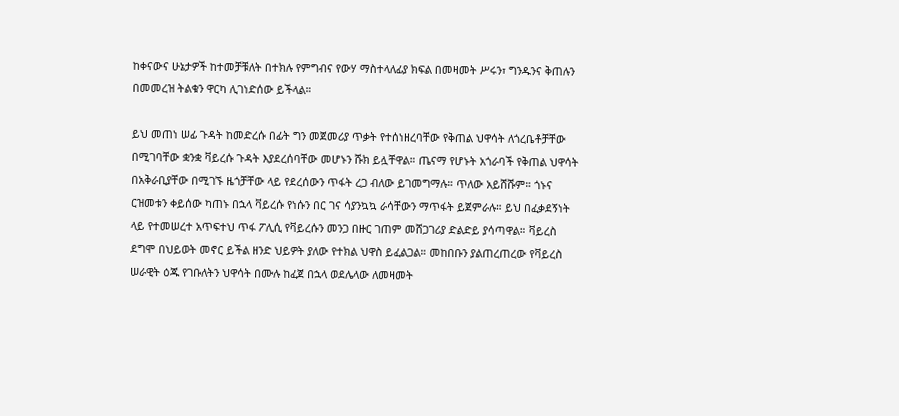ከቀናውና ሁኔታዎች ከተመቻቹለት በተክሉ የምግብና የውሃ ማስተላለፊያ ክፍል በመዛመት ሥሩን፣ ግንዱንና ቅጠሉን በመመረዝ ትልቁን ዋርካ ሊገነድሰው ይችላል።

ይህ መጠነ ሠፊ ጉዳት ከመድረሱ በፊት ግን መጀመሪያ ጥቃት የተሰነዘረባቸው የቅጠል ህዋሳት ለጎረቤቶቻቸው በሚገባቸው ቋንቋ ቫይረሱ ጉዳት እያደረሰባቸው መሆኑን ሹክ ይሏቸዋል። ጤናማ የሆኑት አጎራባች የቅጠል ህዋሳት በአቅራቢያቸው በሚገኙ ዜጎቻቸው ላይ የደረሰውን ጥፋት ረጋ ብለው ይገመግማሉ። ጥለው አይሸሹም። ጎኑና ርዝመቱን ቀይሰው ካጠኑ በኋላ ቫይረሱ የነሱን በር ገና ሳያንኳኳ ራሳቸውን ማጥፋት ይጀምራሉ። ይህ በፈቃደኝነት ላይ የተመሠረተ አጥፍተህ ጥፋ ፖሊሲ የቫይረሱን መንጋ በዙር ገጠም መሸጋገሪያ ድልድይ ያሳጣዋል። ቫይረስ ደግሞ በህይወት መኖር ይችል ዘንድ ህይዎት ያለው የተክል ህዋስ ይፈልጋል። መከበቡን ያልጠረጠረው የቫይረስ ሠራዊት ዕጁ የገቡለትን ህዋሳት በሙሉ ከፈጀ በኋላ ወደሌላው ለመዛመት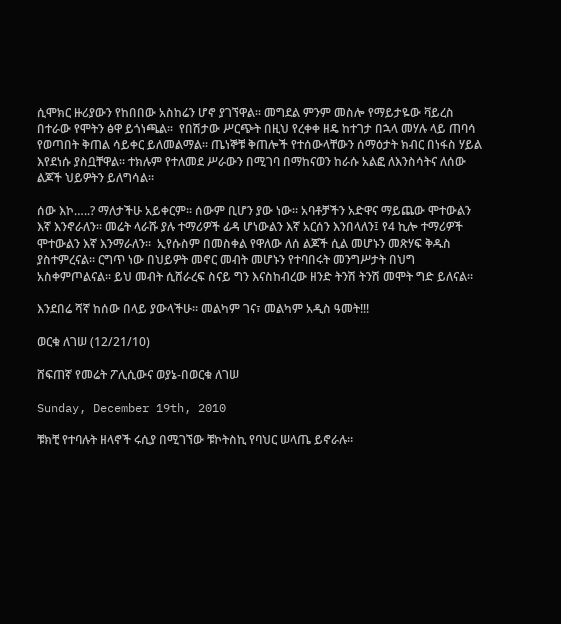ሲሞክር ዙሪያውን የከበበው አስከሬን ሆኖ ያገኘዋል። መግደል ምንም መስሎ የማይታዬው ቫይረስ በተራው የሞትን ፅዋ ይጎነጫል።  የበሽታው ሥርጭት በዚህ የረቀቀ ዘዴ ከተገታ በኋላ መሃሉ ላይ ጠባሳ የወጣበት ቅጠል ሳይቀር ይለመልማል። ጤነኞቹ ቅጠሎች የተሰውላቸውን ሰማዕታት ክብር በነፋስ ሃይል እየደነሱ ያስቧቸዋል። ተክሉም የተለመደ ሥራውን በሚገባ በማከናወን ከራሱ አልፎ ለእንስሳትና ለሰው ልጆች ህይዎትን ይለግሳል።

ሰው እኮ…..? ማለታችሁ አይቀርም። ሰውም ቢሆን ያው ነው። አባቶቻችን አድዋና ማይጨው ሞተውልን እኛ እንኖራለን። መሬት ላራሹ ያሉ ተማሪዎች ፊዳ ሆነውልን እኛ አርሰን እንበላለን፤ የ4 ኪሎ ተማሪዎች ሞተውልን እኛ እንማራለን።  ኢየሱስም በመስቀል የዋለው ለሰ ልጆች ሲል መሆኑን መጽሃፍ ቅዱስ ያስተምረናል። ርግጥ ነው በህይዎት መኖር መብት መሆኑን የተባበሩት መንግሥታት በህግ አስቀምጦልናል። ይህ መብት ሲሸራረፍ ስናይ ግን እናስከብረው ዘንድ ትንሽ ትንሽ መሞት ግድ ይለናል።

እንደበሬ ሻኛ ከሰው በላይ ያውላችሁ። መልካም ገና፣ መልካም አዲስ ዓመት!!!

ወርቁ ለገሠ (12/21/10)

ሸፍጠኛ የመሬት ፖሊሲውና ወያኔ-በወርቁ ለገሠ

Sunday, December 19th, 2010

ቹክቺ የተባሉት ዘላኖች ሩሲያ በሚገኘው ቹኮትስኪ የባህር ሠላጤ ይኖራሉ።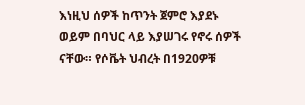እነዚህ ሰዎች ከጥንት ጀምሮ እያደኑ ወይም በባህር ላይ እያሠገሩ የኖሩ ሰዎች ናቸው። የሶቬት ህብረት በ1920ዎቹ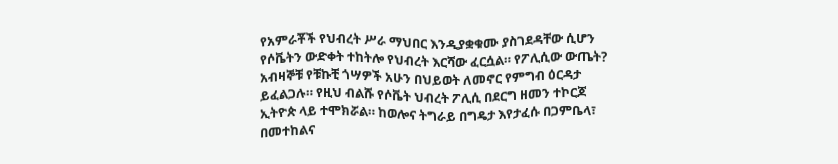የአምራቾች የህብረት ሥራ ማህበር እንዲያቋቁሙ ያስገደዳቸው ሲሆን የሶቬትን ውድቀት ተከትሎ የህብረት እርሻው ፈርሷል። የፖሊሲው ውጤት? አብዛኞቹ የቹኩቺ ጎሣዎች አሁን በህይወት ለመኖር የምግብ ዕርዳታ ይፈልጋሉ። የዚህ ብልሹ የሶቬት ህብረት ፖሊሲ በደርግ ዘመን ተኮርጆ ኢትዮጵ ላይ ተሞክሯል። ከወሎና ትግራይ በግዴታ እየታፈሱ በጋምቤላ፣ በመተከልና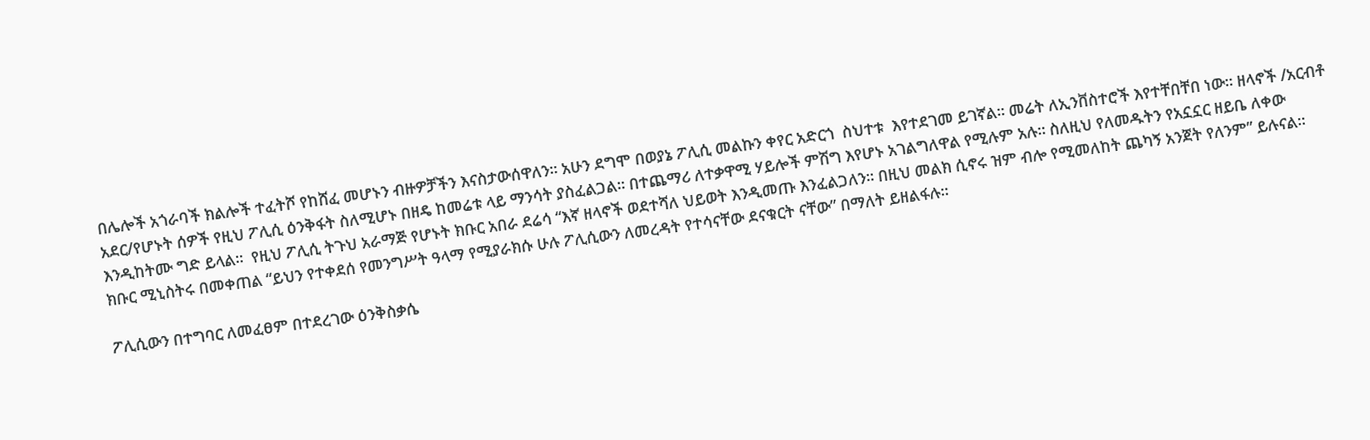በሌሎች አጎራባች ክልሎች ተፈትሾ የከሸፈ መሆኑን ብዙዎቻችን እናስታውሰዋለን። አሁን ደግሞ በወያኔ ፖሊሲ መልኩን ቀየር አድርጎ  ስህተቱ  እየተደገመ ይገኛል። መሬት ለኢንቨስተሮች እየተቸበቸበ ነው። ዘላኖች /አርብቶ አደር/የሆኑት ሰዎች የዚህ ፖሊሲ ዕንቅፋት ስለሚሆኑ በዘዴ ከመሬቱ ላይ ማንሳት ያስፈልጋል። በተጨማሪ ለተቃዋሚ ሃይሎች ምሽግ እየሆኑ አገልግለዋል የሚሉም አሉ። ስለዚህ የለመዱትን የአኗኗር ዘይቤ ለቀው እንዲከትሙ ግድ ይላል።  የዚህ ፖሊሲ ትጉህ አራማጅ የሆኑት ክቡር አበራ ደሬሳ “እኛ ዘላኖች ወደተሻለ ህይወት እንዲመጡ እንፈልጋለን። በዚህ መልክ ሲኖሩ ዝም ብሎ የሚመለከት ጨካኝ አንጀት የለንም” ይሉናል። ክቡር ሚኒስትሩ በመቀጠል “ይህን የተቀደሰ የመንግሥት ዓላማ የሚያራክሱ ሁሉ ፖሊሲውን ለመረዳት የተሳናቸው ደናቁርት ናቸው” በማለት ይዘልፋሉ።

ፖሊሲውን በተግባር ለመፈፀም በተደረገው ዕንቅስቃሴ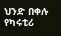ህንድ በቀሉ የካሩቲሪ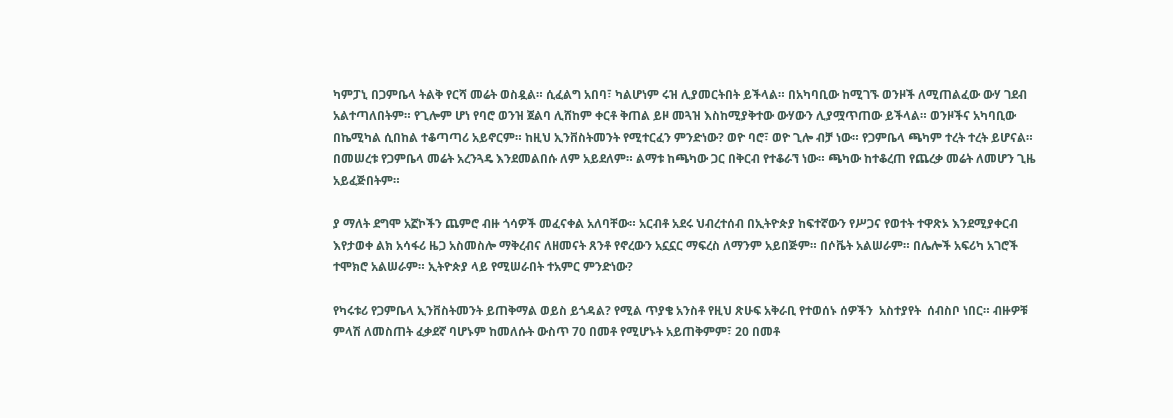ካምፓኒ በጋምቤላ ትልቅ የርሻ መሬት ወስዷል። ሲፈልግ አበባ፣ ካልሆነም ሩዝ ሊያመርትበት ይችላል። በአካባቢው ከሚገኙ ወንዞች ለሚጠልፈው ውሃ ገደብ አልተጣለበትም። የጊሎም ሆነ የባሮ ወንዝ ጀልባ ሊሸከም ቀርቶ ቅጠል ይዞ መጓዝ እስከሚያቅተው ውሃውን ሊያሟጥጠው ይችላል። ወንዞችና አካባቢው በኬሚካል ሲበከል ተቆጣጣሪ አይኖርም። ከዚህ ኢንቨስትመንት የሚተርፈን ምንድነው? ወዮ ባሮ፣ ወዮ ጊሎ ብቻ ነው። የጋምቤላ ጫካም ተረት ተረት ይሆናል። በመሠረቱ የጋምቤላ መሬት አረንጓዴ እንደመልበሱ ለም አይደለም። ልማቱ ከጫካው ጋር በቅርብ የተቆራኘ ነው። ጫካው ከተቆረጠ የጨረቃ መሬት ለመሆን ጊዜ አይፈጅበትም።

ያ ማለት ደግሞ አኟኮችን ጨምሮ ብዙ ጎሳዎች መፈናቀል አለባቸው። አርብቶ አደሩ ህብረተሰብ በኢትዮጵያ ከፍተኛውን የሥጋና የወተት ተዋጽኦ እንደሚያቀርብ እየታወቀ ልክ አሳፋሪ ዜጋ አስመስሎ ማቅረብና ለዘመናት ጸንቶ የኖረውን አኗኗር ማፍረስ ለማንም አይበጅም። በሶቬት አልሠራም። በሌሎች አፍሪካ አገሮች ተሞክሮ አልሠራም። ኢትዮጵያ ላይ የሚሠራበት ተአምር ምንድነው?

የካሩቱሪ የጋምቤላ ኢንቨስትመንት ይጠቅማል ወይስ ይጎዳል? የሚል ጥያቄ አንስቶ የዚህ ጽሁፍ አቅራቢ የተወሰኑ ሰዎችን  አስተያየት  ሰብስቦ ነበር። ብዙዎቹ ምላሽ ለመስጠት ፈቃደኛ ባሆኑም ከመለሱት ውስጥ 70 በመቶ የሚሆኑት አይጠቅምም፣ 20 በመቶ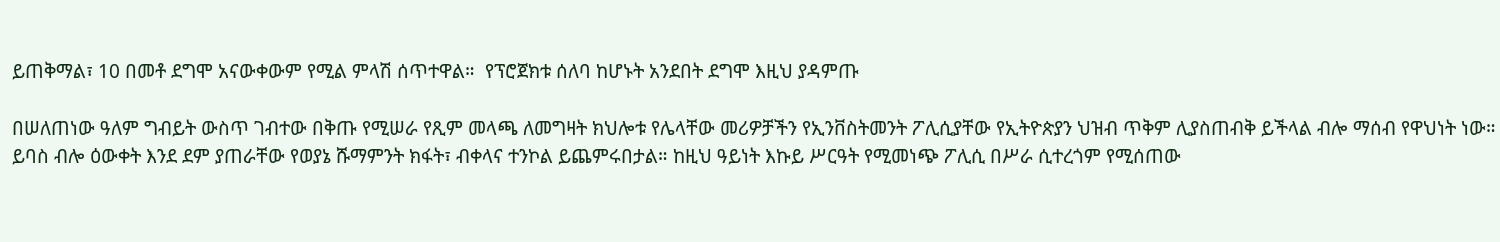ይጠቅማል፣ 10 በመቶ ደግሞ አናውቀውም የሚል ምላሽ ሰጥተዋል።  የፕሮጀክቱ ሰለባ ከሆኑት አንደበት ደግሞ እዚህ ያዳምጡ

በሠለጠነው ዓለም ግብይት ውስጥ ገብተው በቅጡ የሚሠራ የጺም መላጫ ለመግዛት ክህሎቱ የሌላቸው መሪዎቻችን የኢንቨስትመንት ፖሊሲያቸው የኢትዮጵያን ህዝብ ጥቅም ሊያስጠብቅ ይችላል ብሎ ማሰብ የዋህነት ነው። ይባስ ብሎ ዕውቀት እንደ ደም ያጠራቸው የወያኔ ሹማምንት ክፋት፣ ብቀላና ተንኮል ይጨምሩበታል። ከዚህ ዓይነት እኩይ ሥርዓት የሚመነጭ ፖሊሲ በሥራ ሲተረጎም የሚሰጠው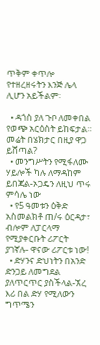ጥቅም ቀጥሎ የተዘረዘሩትን እንጅ ሌላ ሊሆን አይችልም፡

  • ዳጎስ ያለ ጉቦ ለመቀበል የወጭ አርዕስት ይከፍታል። መሬት በሄክታር በዚያ ዋጋ ይሸጣል?
  • መንግሥትን የሚፋለሙ ሃይሎች ካሉ ለማዳከም ይበጃል-ኦጋዴን ለዚህ ጥሩ ምሳሌ ነው
  • የ5 ዓመቱን ዕቅድ አስመልክቶ ጠ/ሩ ዕርዳታ፣ ብሎም ለፓርላማ የሚያቀርቡት ሪፖርት ያገኛሉ- ዋናው ሪፖርቱ ነው!
  • ድሃንና ድህነትን በአንድ ድንጋይ ለመግደል ያለጥርጥር ያስችላል-ኧረ እሪ በል ድሃ የሚለውን ግጥሜን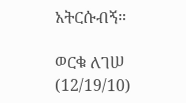አትርሱብኝ።

ወርቁ ለገሠ (12/19/10)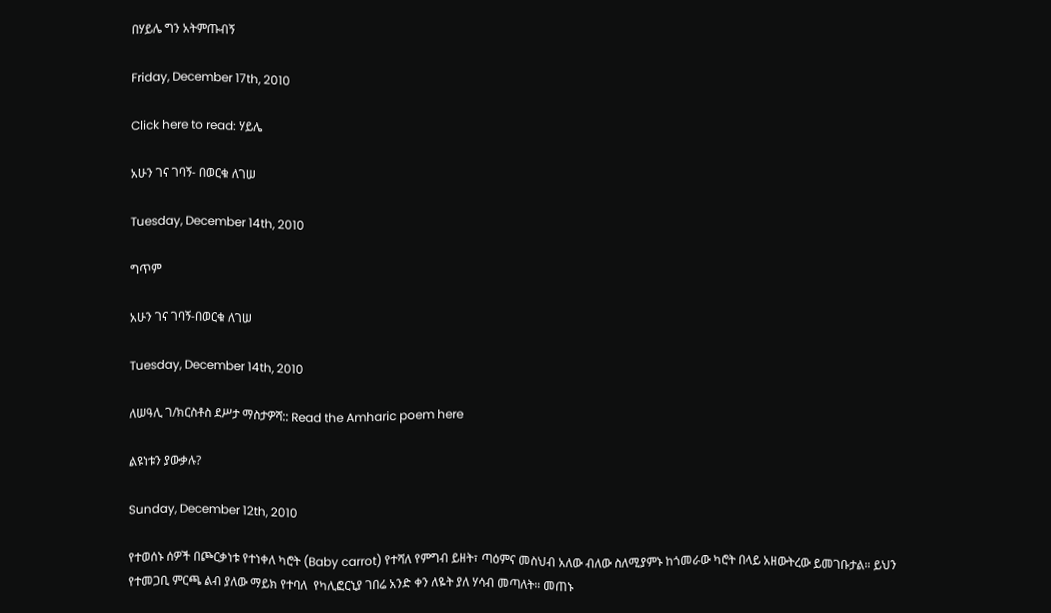በሃይሌ ግን አትምጡብኝ

Friday, December 17th, 2010

Click here to read: ሃይሌ

አሁን ገና ገባኝ- በወርቁ ለገሠ

Tuesday, December 14th, 2010

ግጥም

አሁን ገና ገባኝ-በወርቁ ለገሠ

Tuesday, December 14th, 2010

ለሠዓሊ ገ/ክርስቶስ ደሥታ ማስታዎሻ:: Read the Amharic poem here

ልዩነቱን ያውቃሉ?

Sunday, December 12th, 2010

የተወሰኑ ሰዎች በጮርቃነቱ የተነቀለ ካሮት (Baby carrot) የተሻለ የምግብ ይዘት፣ ጣዕምና መስህብ አለው ብለው ስለሚያምኑ ከጎመራው ካሮት በላይ አዘውትረው ይመገቡታል። ይህን የተመጋቢ ምርጫ ልብ ያለው ማይክ የተባለ  የካሊፎርኒያ ገበሬ አንድ ቀን ለዬት ያለ ሃሳብ መጣለት። መጠኑ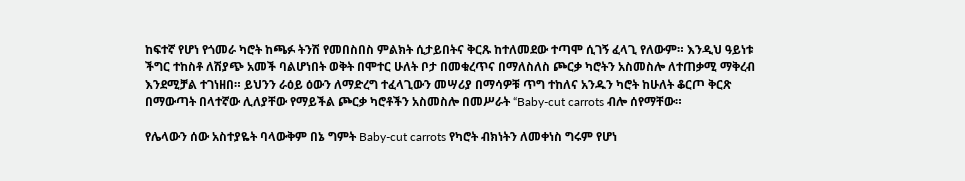ከፍተኛ የሆነ የጎመራ ካሮት ከጫፉ ትንሽ የመበስበስ ምልክት ሲታይበትና ቅርጹ ከተለመደው ተጣሞ ሲገኝ ፈላጊ የለውም። እንዲህ ዓይነቱ ችግር ተከስቶ ለሽያጭ አመች ባልሆነበት ወቅት በሞተር ሁለት ቦታ በመቁረጥና በማለስለስ ጮርቃ ካሮትን አስመስሎ ለተጠቃሚ ማቅረብ እንደሚቻል ተገነዘበ። ይህንን ራዕይ ዕውን ለማድረግ ተፈላጊውን መሣሪያ በማሳዎቹ ጥግ ተከለና አንዱን ካሮት ከሁለት ቆርጦ ቅርጽ በማውጣት በላተኛው ሊለያቸው የማይችል ጮርቃ ካሮቶችን አስመስሎ በመሥራት “Baby-cut carrots ብሎ ሰየማቸው።

የሌላውን ሰው አስተያዬት ባላውቅም በኔ ግምት Baby-cut carrots የካሮት ብክነትን ለመቀነስ ግሩም የሆነ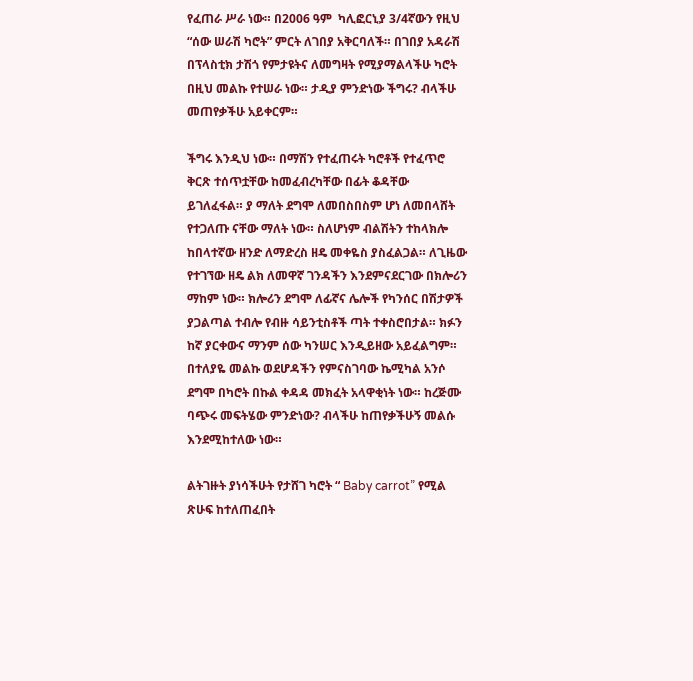የፈጠራ ሥራ ነው። በ2006 ዓም  ካሊፎርኒያ 3/4ኛውን የዚህ “ሰው ሠራሽ ካሮት” ምርት ለገበያ አቅርባለች። በገበያ አዳራሽ በፕላስቲክ ታሽጎ የምታዩትና ለመግዛት የሚያማልላችሁ ካሮት በዚህ መልኩ የተሠራ ነው። ታዲያ ምንድነው ችግሩ? ብላችሁ መጠየቃችሁ አይቀርም።

ችግሩ እንዲህ ነው። በማሽን የተፈጠሩት ካሮቶች የተፈጥሮ ቅርጽ ተሰጥቷቸው ከመፈብረካቸው በፊት ቆዳቸው ይገለፈፋል። ያ ማለት ደግሞ ለመበስበስም ሆነ ለመበላሸት የተጋለጡ ናቸው ማለት ነው። ስለሆነም ብልሽትን ተከላክሎ ከበላተኛው ዘንድ ለማድረስ ዘዴ መቀዬስ ያስፈልጋል። ለጊዜው የተገኘው ዘዴ ልክ ለመዋኛ ገንዳችን እንደምናደርገው በክሎሪን ማከም ነው። ክሎሪን ደግሞ ለፊኛና ሌሎች የካንሰር በሽታዎች ያጋልጣል ተብሎ የብዙ ሳይንቲስቶች ጣት ተቀስሮበታል። ክፉን ከኛ ያርቀውና ማንም ሰው ካንሠር እንዲይዘው አይፈልግም። በተለያዬ መልኩ ወደሆዳችን የምናስገባው ኬሚካል አንሶ ደግሞ በካሮት በኩል ቀዳዳ መክፈት አላዋቂነት ነው። ከረጅሙ ባጭሩ መፍትሄው ምንድነው? ብላችሁ ከጠየቃችሁኝ መልሱ እንደሚከተለው ነው።

ልትገዙት ያነሳችሁት የታሸገ ካሮት “ Baby carrot” የሚል ጽሁፍ ከተለጠፈበት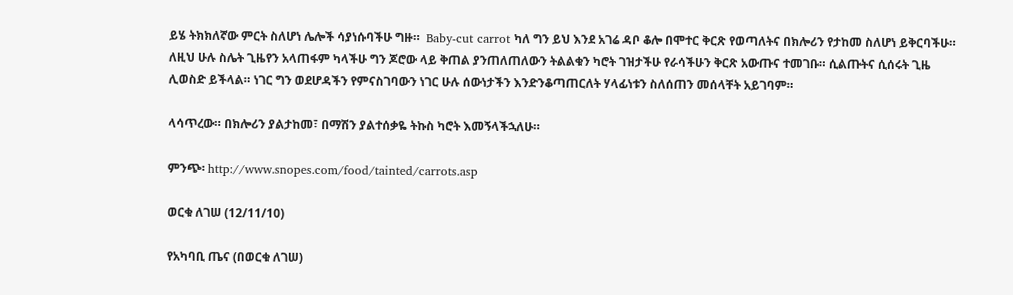ይሄ ትክክለኛው ምርት ስለሆነ ሌሎች ሳያነሱባችሁ ግዙ።  Baby-cut carrot ካለ ግን ይህ እንደ አገሬ ዳቦ ቆሎ በሞተር ቅርጽ የወጣለትና በክሎሪን የታከመ ስለሆነ ይቅርባችሁ። ለዚህ ሁሉ ስሌት ጊዜየን አላጠፋም ካላችሁ ግን ጆሮው ላይ ቅጠል ያንጠለጠለውን ትልልቁን ካሮት ገዝታችሁ የራሳችሁን ቅርጽ አውጡና ተመገቡ። ሲልጡትና ሲሰሩት ጊዜ ሊወስድ ይችላል። ነገር ግን ወደሆዳችን የምናስገባውን ነገር ሁሉ ሰውነታችን እንድንቆጣጠርለት ሃላፊነቱን ስለሰጠን መሰላቸት አይገባም።

ላሳጥረው። በክሎሪን ያልታከመ፣ በማሽን ያልተሰቃዬ ትኩስ ካሮት እመኝላችኋለሁ።

ምንጭ፡ http://www.snopes.com/food/tainted/carrots.asp

ወርቁ ለገሠ (12/11/10)

የአካባቢ ጤና (በወርቁ ለገሠ)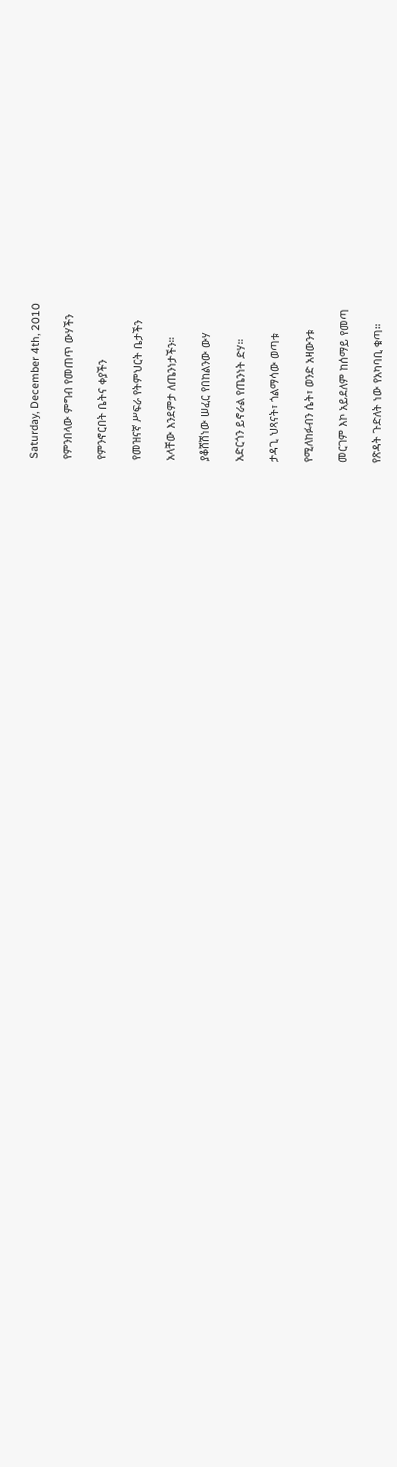Saturday, December 4th, 2010

የምንበላው ምግብ የመጠጥ ውሃችን

የምንኖርበት ቤትና ቀያችን

የመዝናኛ ሥፍራ የትምህርት ቤታችን

አላቸው እንደምታ ለጤንነታችን።

ያቆሸሽነው ሠፈር የበከልንው ውሃ

አድርጎን ይኖራል የጤንነት ድሃ።

ታዳጊ ህጻናት፣ ጎልማሳው ወጣቱ

የሚለከፉብን ሴት፣ ወንድ አዛውንቱ

መርገም እኮ አይደለም ከሰማይ የመጣ

የጽዳት ጉድለት ነው የአካባቢ ቁጣ።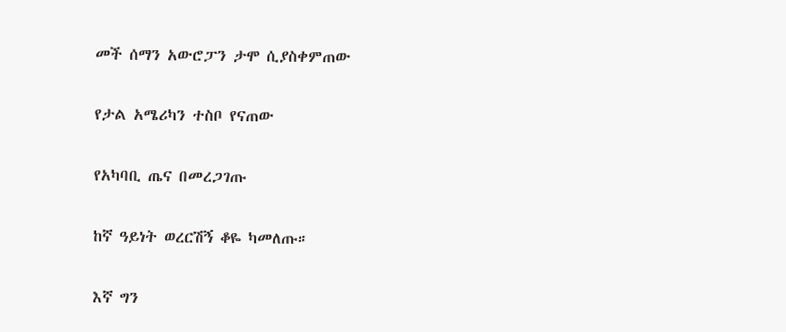መች ሰማን አውሮፓን ታሞ ሲያስቀምጠው

የታል አሜሪካን ተስቦ የናጠው

የአካባቢ ጤና በመረጋገጡ

ከኛ ዓይነት ወረርሽኝ ቆዬ ካመለጡ።

እኛ ግን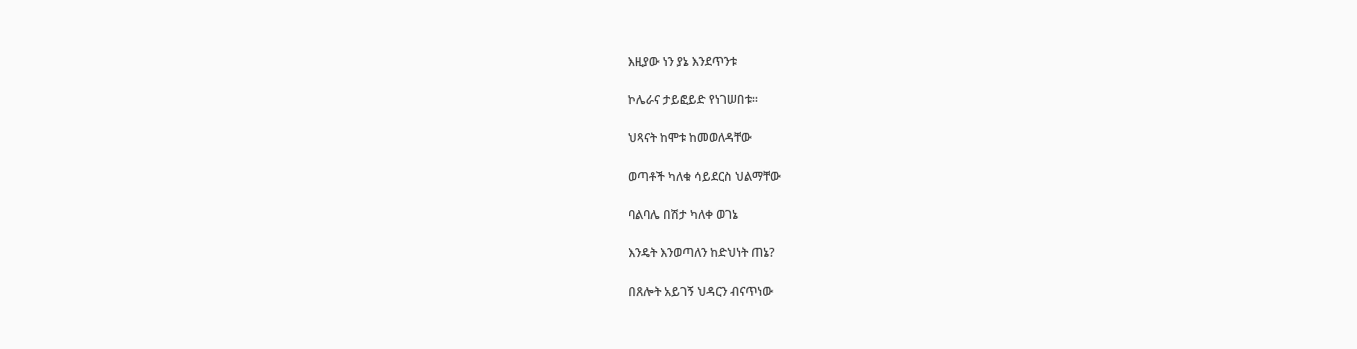እዚያው ነን ያኔ እንደጥንቱ

ኮሌራና ታይፎይድ የነገሠበቱ።

ህጻናት ከሞቱ ከመወለዳቸው

ወጣቶች ካለቁ ሳይደርስ ህልማቸው

ባልባሌ በሽታ ካለቀ ወገኔ

እንዴት እንወጣለን ከድህነት ጠኔ?

በጸሎት አይገኝ ህዳርን ብናጥነው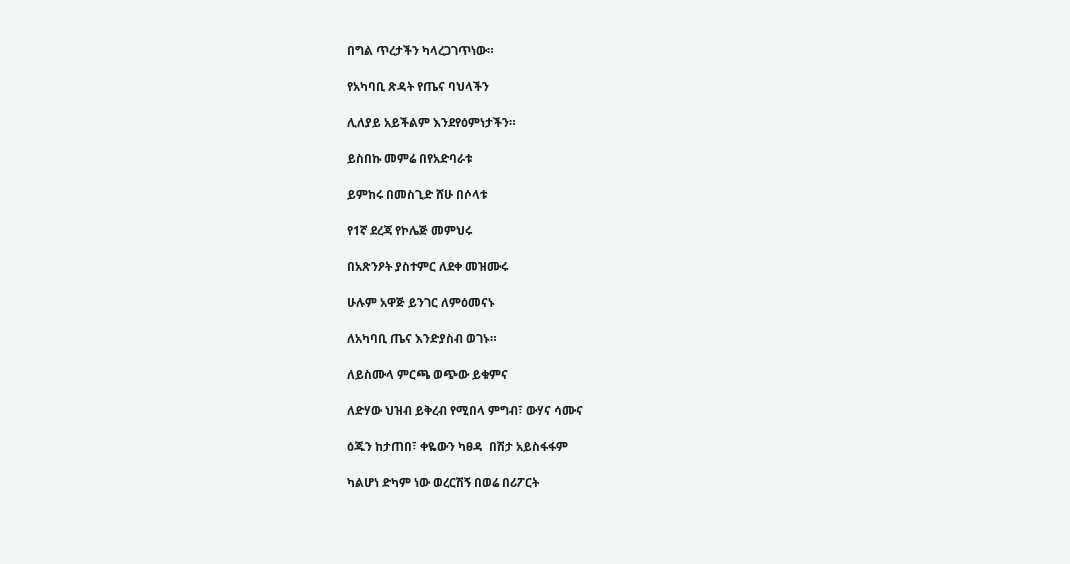በግል ጥረታችን ካላረጋገጥነው።

የአካባቢ ጽዳት የጤና ባህላችን

ሊለያይ አይችልም እንደየዕምነታችን።

ይስበኩ መምሬ በየአድባራቱ

ይምከሩ በመስጊድ ሸሁ በሶላቱ

የ1ኛ ደረጃ የኮሌጅ መምህሩ

በአጽንዖት ያስተምር ለደቀ መዝሙሩ

ሁሉም አዋጅ ይንገር ለምዕመናኑ

ለአካባቢ ጤና እንድያስብ ወገኑ።

ለይስሙላ ምርጫ ወጭው ይቁምና

ለድሃው ህዝብ ይቅረብ የሚበላ ምግብ፣ ውሃና ሳሙና

ዕጁን ከታጠበ፣ ቀዬውን ካፀዳ  በሽታ አይስፋፋም

ካልሆነ ድካም ነው ወረርሽኝ በወሬ በሪፖርት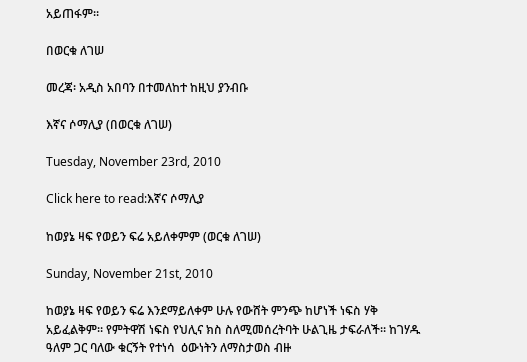አይጠፋም።

በወርቁ ለገሠ

መረጃ፡ አዲስ አበባን በተመለከተ ከዚህ ያንብቡ

እኛና ሶማሊያ (በወርቁ ለገሠ)

Tuesday, November 23rd, 2010

Click here to read:እኛና ሶማሊያ

ከወያኔ ዛፍ የወይን ፍሬ አይለቀምም (ወርቁ ለገሠ)

Sunday, November 21st, 2010

ከወያኔ ዛፍ የወይን ፍሬ እንደማይለቀም ሁሉ የውሸት ምንጭ ከሆነች ነፍስ ሃቅ አይፈልቅም። የምትዋሽ ነፍስ የህሊና ክስ ስለሚመሰረትባት ሁልጊዜ ታፍራለች። ከገሃዱ ዓለም ጋር ባለው ቁርኝት የተነሳ  ዕውነትን ለማስታወስ ብዙ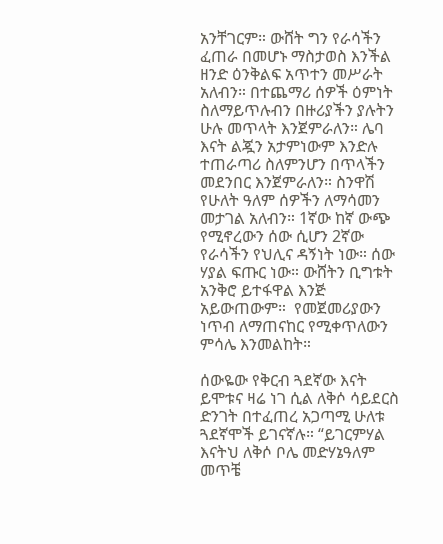አንቸገርም። ውሸት ግን የራሳችን ፈጠራ በመሆኑ ማስታወስ እንችል ዘንድ ዕንቅልፍ አጥተን መሥራት አለብን። በተጨማሪ ሰዎች ዕምነት ስለማይጥሉብን በዙሪያችን ያሉትን ሁሉ መጥላት እንጀምራለን። ሌባ እናት ልጇን አታምነውም እንድሉ ተጠራጣሪ ስለምንሆን በጥላችን መደንበር እንጀምራለን። ስንዋሽ የሁለት ዓለም ሰዎችን ለማሳመን መታገል አለብን። 1ኛው ከኛ ውጭ የሚኖረውን ሰው ሲሆን 2ኛው የራሳችን የህሊና ዳኝነት ነው። ሰው ሃያል ፍጡር ነው። ውሸትን ቢግቱት አንቅሮ ይተፋዋል እንጅ አይውጠውም።  የመጀመሪያውን ነጥብ ለማጠናከር የሚቀጥለውን ምሳሌ እንመልከት።

ሰውዬው የቅርብ ጓደኛው እናት ይሞቱና ዛሬ ነገ ሲል ለቅሶ ሳይደርስ ድንገት በተፈጠረ አጋጣሚ ሁለቱ ጓደኛሞች ይገናኛሉ። “ይገርምሃል እናትህ ለቅሶ ቦሌ መድሃኔዓለም መጥቼ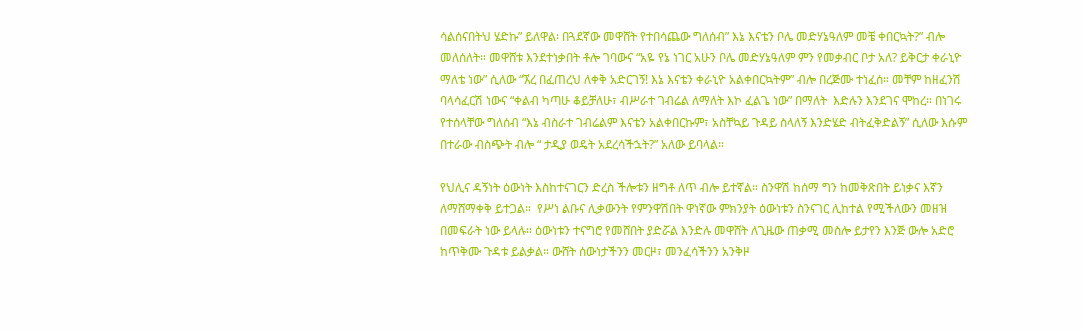ሳልሰናበትህ ሄድኩ” ይለዋል፡ በጓደኛው መዋሸት የተበሳጨው ግለሰብ” እኔ እናቴን ቦሌ መድሃኔዓለም መቼ ቀበርኳት?” ብሎ መለሰለት። መዋሸቱ እንደተነቃበት ቶሎ ገባውና “አዬ የኔ ነገር አሁን ቦሌ መድሃኔዓለም ምን የመቃብር ቦታ አለ? ይቅርታ ቀራኒዮ ማለቴ ነው” ሲለው “ኧረ በፈጠረህ ለቀቅ አድርገኝ! እኔ እናቴን ቀራኒዮ አልቀበርኳትም” ብሎ በረጅሙ ተነፈሰ። መቸም ከዘፈንሽ ባላሳፈርሽ ነውና “ቀልብ ካጣሁ ቆይቻለሁ፣ ብሥራተ ገብሬል ለማለት እኮ ፈልጌ ነው” በማለት  እድሉን እንደገና ሞከረ። በነገሩ የተሰላቸው ግለሰብ “እኔ ብስራተ ገብሬልም እናቴን አልቀበርኩም፣ አስቸኳይ ጉዳይ ስላለኝ እንድሄድ ብትፈቅድልኝ” ሲለው እሱም በተራው ብስጭት ብሎ “ ታዲያ ወዴት አደረሳችኋት?” አለው ይባላል።

የህሊና ዳኝነት ዕውነት እስከተናገርን ድረስ ችሎቱን ዘግቶ ለጥ ብሎ ይተኛል። ስንዋሽ ከሰማ ግን ከመቅጽበት ይነቃና እኛን ለማሸማቀቅ ይተጋል።  የሥነ ልቡና ሊቃውንት የምንዋሽበት ዋነኛው ምክንያት ዕውነቱን ስንናገር ሊከተል የሚችለውን መዘዝ በመፍራት ነው ይላሉ። ዕውነቱን ተናግሮ የመሸበት ያድሯል እንድሉ መዋሸት ለጊዜው ጠቃሚ መስሎ ይታየን እንጅ ውሎ አድሮ ከጥቅሙ ጉዳቱ ይልቃል። ውሸት ሰውነታችንን መርዞ፣ መንፈሳችንን አንቅዞ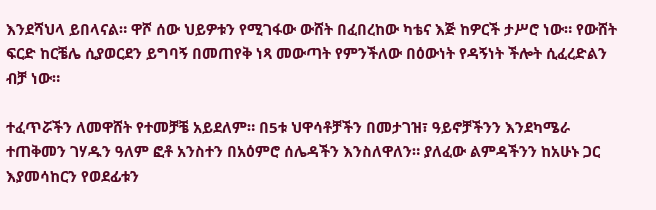እንደሻህላ ይበላናል። ዋሾ ሰው ህይዎቱን የሚገፋው ውሸት በፈበረከው ካቴና እጅ ከዎርች ታሥሮ ነው። የውሸት ፍርድ ከርቼሌ ሲያወርደን ይግባኝ በመጠየቅ ነጻ መውጣት የምንችለው በዕውነት የዳኝነት ችሎት ሲፈረድልን ብቻ ነው።

ተፈጥሯችን ለመዋሸት የተመቻቼ አይደለም። በ5ቱ ህዋሳቶቻችን በመታገዝ፣ ዓይኖቻችንን እንደካሜራ ተጠቅመን ገሃዱን ዓለም ፎቶ አንስተን በአዕምሮ ሰሌዳችን እንስለዋለን። ያለፈው ልምዳችንን ከአሁኑ ጋር እያመሳከርን የወደፊቱን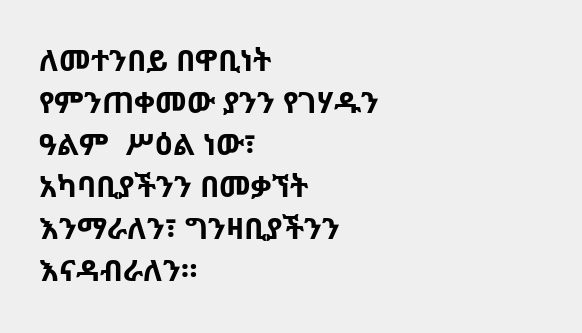ለመተንበይ በዋቢነት የምንጠቀመው ያንን የገሃዱን ዓልም  ሥዕል ነው፣ አካባቢያችንን በመቃኘት እንማራለን፣ ግንዛቢያችንን እናዳብራለን።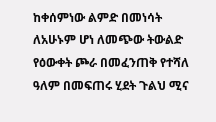ከቀሰምነው ልምድ በመነሳት ለአሁኑም ሆነ ለመጭው ትውልድ የዕውቀት ጮራ በመፈንጠቅ የተሻለ ዓለም በመፍጠሩ ሂደት ጉልህ ሚና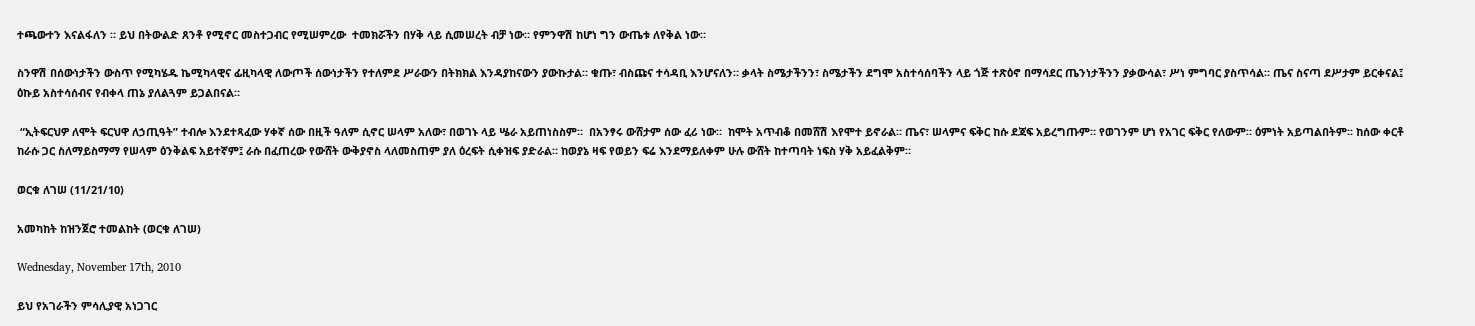ተጫውተን እናልፋለን ። ይህ በትውልድ ጸንቶ የሚኖር መስተጋብር የሚሠምረው  ተመክሯችን በሃቅ ላይ ሲመሠረት ብቻ ነው። የምንዋሽ ከሆነ ግን ውጤቱ ለየቅል ነው።

ስንዋሽ በሰውነታችን ውስጥ የሚካሄዱ ኬሚካላዊና ፊዚካላዊ ለውጦች ሰውነታችን የተለምደ ሥራውን በትክክል እንዳያከናውን ያውኩታል። ቁጡ፣ ብስጩና ተሳዳቢ እንሆናለን። ቃላት ስሜታችንን፣ ስሜታችን ደግሞ አስተሳሰባችን ላይ ጎጅ ተጽዕኖ በማሳደር ጤንነታችንን ያቃውሳል፣ ሥነ ምግባር ያስጥሳል። ጤና ስናጣ ደሥታም ይርቀናል፤  ዕኩይ አስተሳሰብና የብቀላ ጠኔ ያለልጓም ይጋልበናል።

 “ኢትፍርህዎ ለሞት ፍርህዋ ለኃጢዓት” ተብሎ እንደተጻፈው ሃቀኛ ሰው በዚች ዓለም ሲኖር ሠላም አለው፣ በወገኑ ላይ ሤራ አይጠነስስም።  በአንፃሩ ውሸታም ሰው ፈሪ ነው።  ከሞት አጥብቆ በመሸሽ እየሞተ ይኖራል። ጤና፣ ሠላምና ፍቅር ከሱ ደጃፍ አይረግጡም። የወገንም ሆነ የአገር ፍቅር የለውም። ዕምነት አይጣልበትም፡፡ ከሰው ቀርቶ ከራሱ ጋር ስለማይስማማ የሠላም ዕንቅልፍ አይተኛም፤ ራሱ በፈጠረው የውሸት ውቅያኖስ ላለመስጠም ያለ ዕረፍት ሲቀዝፍ ያድራል። ከወያኔ ዛፍ የወይን ፍሬ እንደማይለቀም ሁሉ ውሸት ከተጣባት ነፍስ ሃቅ አይፈልቅም።

ወርቁ ለገሠ (11/21/10)

አመካከት ከዝንጀሮ ተመልከት (ወርቁ ለገሠ)

Wednesday, November 17th, 2010

ይህ የአገራችን ምሳሊያዊ አነጋገር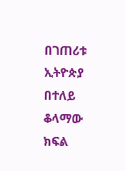በገጠሪቱ ኢትዮጵያ በተለይ ቆላማው ክፍል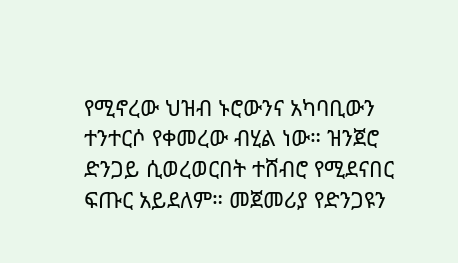የሚኖረው ህዝብ ኑሮውንና አካባቢውን ተንተርሶ የቀመረው ብሂል ነው። ዝንጀሮ ድንጋይ ሲወረወርበት ተሸብሮ የሚደናበር ፍጡር አይደለም። መጀመሪያ የድንጋዩን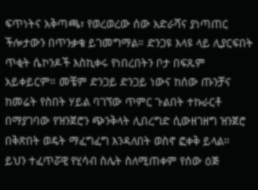ፍጥነትና አቅጣጫ፣ የወረወረው ሰው አድራሻና ያነጣጠር ችሎታውን በጥንቃቄ ይገመግማል። ድንጋዩ እላዩ ላይ ሊያርፍበት ጥቂት ሴኮንዶች እስኪቀሩ የነበረበትን ቦታ በፍጹም አይቀይርም። መቼም ድንጋይ ድንጋይ ነውና ከሰው ጡንቻና ከመሬት የስበት ሃይል ባገኘው ጥምር ጉልበት ተኩራርቶ በማያገባው የዝንጀሮን ጭንቅላት ሊበረግድ ሲውዘገዘግ ዝንጀሮ  በቅጽበት ወዴት ማፈግፈግ እንዳለበት ወስኖ ፎቀቅ ይላል። ይህን ተፈጥሯዊ የሂሳብ ስሌት ስለሚጠቀም የሰው ዕጅ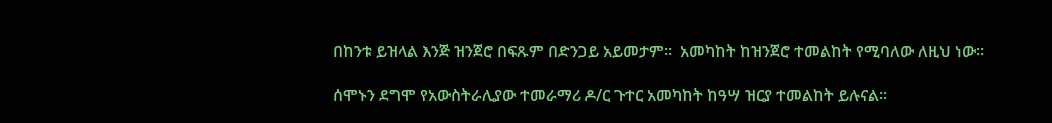በከንቱ ይዝላል እንጅ ዝንጀሮ በፍጹም በድንጋይ አይመታም።  አመካከት ከዝንጀሮ ተመልከት የሚባለው ለዚህ ነው።

ሰሞኑን ደግሞ የአውስትራሊያው ተመራማሪ ዶ/ር ጉተር አመካከት ከዓሣ ዝርያ ተመልከት ይሉናል።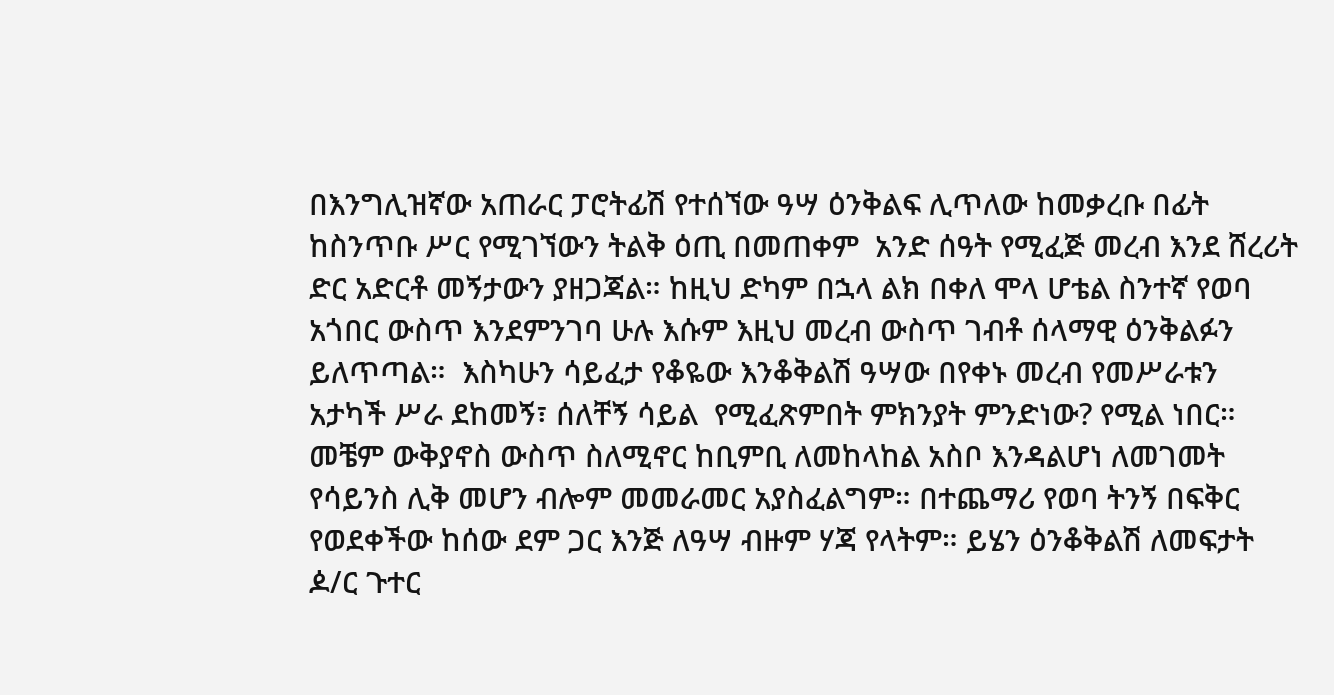በእንግሊዝኛው አጠራር ፓሮትፊሽ የተሰኘው ዓሣ ዕንቅልፍ ሊጥለው ከመቃረቡ በፊት  ከስንጥቡ ሥር የሚገኘውን ትልቅ ዕጢ በመጠቀም  አንድ ሰዓት የሚፈጅ መረብ እንደ ሸረሪት ድር አድርቶ መኝታውን ያዘጋጃል። ከዚህ ድካም በኋላ ልክ በቀለ ሞላ ሆቴል ስንተኛ የወባ አጎበር ውስጥ እንደምንገባ ሁሉ እሱም እዚህ መረብ ውስጥ ገብቶ ሰላማዊ ዕንቅልፉን ይለጥጣል።  እስካሁን ሳይፈታ የቆዬው እንቆቅልሽ ዓሣው በየቀኑ መረብ የመሥራቱን አታካች ሥራ ደከመኝ፣ ሰለቸኝ ሳይል  የሚፈጽምበት ምክንያት ምንድነው? የሚል ነበር። መቼም ውቅያኖስ ውስጥ ስለሚኖር ከቢምቢ ለመከላከል አስቦ እንዳልሆነ ለመገመት የሳይንስ ሊቅ መሆን ብሎም መመራመር አያስፈልግም። በተጨማሪ የወባ ትንኝ በፍቅር የወደቀችው ከሰው ደም ጋር እንጅ ለዓሣ ብዙም ሃጃ የላትም። ይሄን ዕንቆቅልሽ ለመፍታት ዾ/ር ጉተር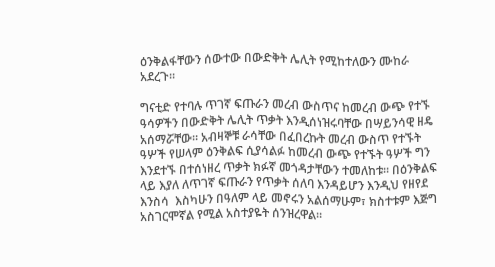ዕንቅልፋቸውን ሰውተው በውድቅት ሌሊት የሚከተለውን ሙከራ አደረጉ።

ግናቲድ የተባሉ ጥገኛ ፍጡራን መረብ ውስጥና ከመረብ ውጭ የተኙ ዓሳዎችን በውድቅት ሌሊት ጥቃት እንዲሰነዝሩባቸው በሣይንሳዊ ዘዴ አሰማሯቸው። አብዛኞቹ ራሳቸው በፈበረኩት መረብ ውስጥ የተኙት ዓሦች የሠላም ዕንቅልፍ ሲያሳልፉ ከመረብ ውጭ የተኙት ዓሦች ግን እንደተኙ በተሰነዘረ ጥቃት ክፉኛ መጎዳታቸውን ተመለከቱ። በዕንቅልፍ ላይ እያለ ለጥገኛ ፍጡራን የጥቃት ሰለባ እንዳይሆን እንዲህ የዘየደ እንስሳ  እስካሁን በዓለም ላይ መኖሩን አልሰማሁም፣ ክስተቱም እጅግ አስገርሞኛል የሚል አስተያዬት ሰንዝረዋል።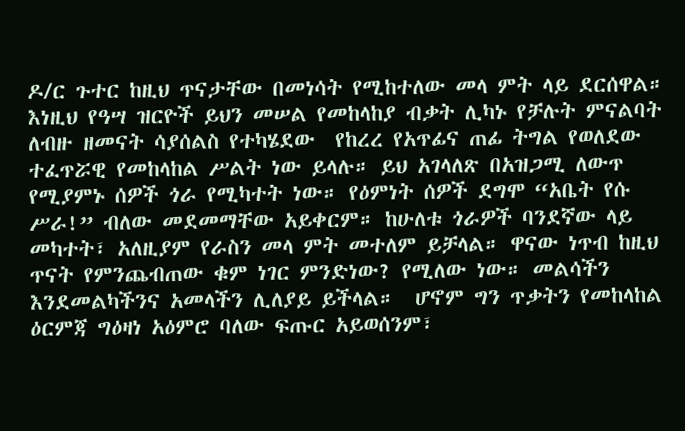ዶ/ር ጉተር ከዚህ ጥናታቸው በመነሳት የሚከተለው መላ ምት ላይ ደርሰዋል። እነዚህ የዓሣ ዝርዮች ይህን መሠል የመከላከያ ብቃት ሊካኑ የቻሉት ምናልባት ለብዙ ዘመናት ሳያሰልስ የተካሄደው  የከረረ የአጥፊና ጠፊ ትግል የወለደው ተፈጥሯዊ የመከላከል ሥልት ነው ይላሉ። ይህ አገላለጽ በአዝጋሚ ለውጥ  የሚያምኑ ሰዎች ጎራ የሚካተት ነው። የዕምነት ሰዎች ደግሞ “አቤት የሱ ሥራ!” ብለው መደመማቸው አይቀርም። ከሁለቱ ጎራዎች ባንደኛው ላይ መካተት፣ አለዚያም የራስን መላ ምት መተለም ይቻላል። ዋናው ነጥብ ከዚህ ጥናት የምንጨብጠው ቁም ነገር ምንድነው? የሚለው ነው። መልሳችን እንደመልካችንና አመላችን ሊለያይ ይችላል።  ሆኖም ግን ጥቃትን የመከላከል ዕርምጃ ግዕዛነ አዕምሮ ባለው ፍጡር አይወሰንም፣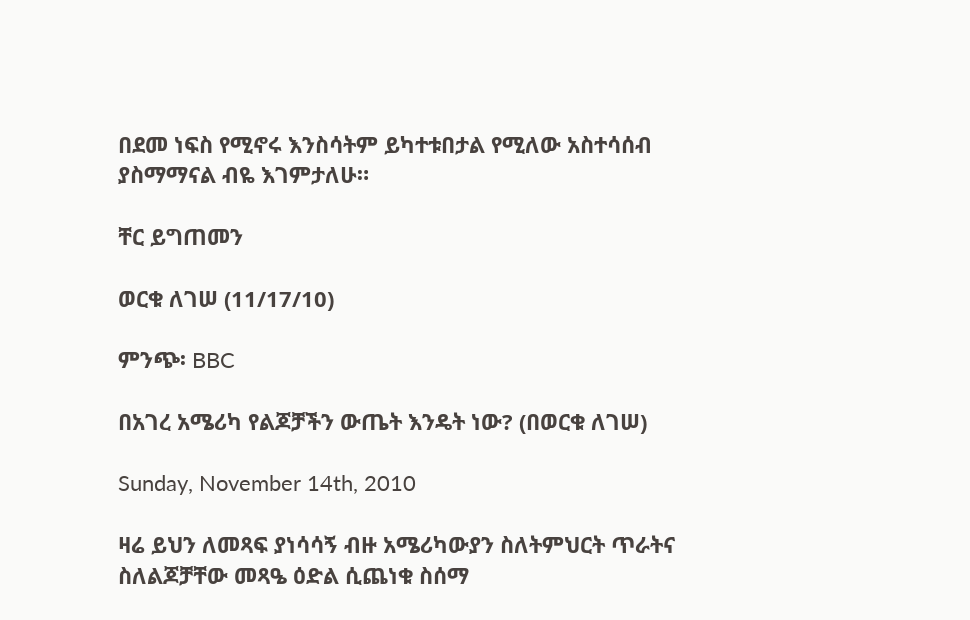በደመ ነፍስ የሚኖሩ እንስሳትም ይካተቱበታል የሚለው አስተሳሰብ ያስማማናል ብዬ እገምታለሁ።

ቸር ይግጠመን

ወርቁ ለገሠ (11/17/10)

ምንጭ፡ BBC

በአገረ አሜሪካ የልጆቻችን ውጤት እንዴት ነው? (በወርቁ ለገሠ)

Sunday, November 14th, 2010

ዛሬ ይህን ለመጻፍ ያነሳሳኝ ብዙ አሜሪካውያን ስለትምህርት ጥራትና ስለልጆቻቸው መጻዔ ዕድል ሲጨነቁ ስሰማ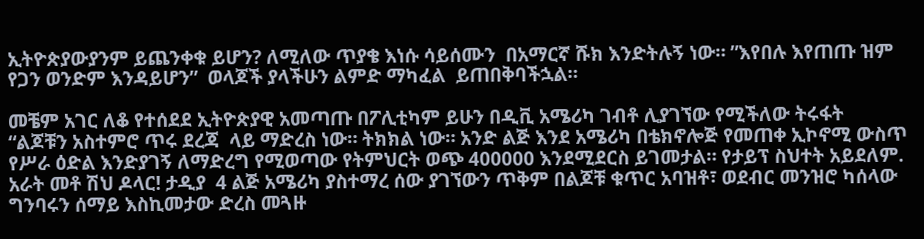ኢትዮጵያውያንም ይጨንቀቁ ይሆን? ለሚለው ጥያቄ እነሱ ሳይሰሙን  በአማርኛ ሹክ እንድትሉኝ ነው። ”እየበሉ እየጠጡ ዝም የጋን ወንድም እንዳይሆን”  ወላጆች ያላችሁን ልምድ ማካፈል  ይጠበቅባችኋል።

መቼም አገር ለቆ የተሰደደ ኢትዮጵያዊ አመጣጡ በፖሊቲካም ይሁን በዲቪ አሜሪካ ገብቶ ሊያገኘው የሚችለው ትሩፋት “ልጆቹን አስተምሮ ጥሩ ደረጃ  ላይ ማድረስ ነው። ትክክል ነው። አንድ ልጅ እንደ አሜሪካ በቴክኖሎጅ የመጠቀ ኢኮኖሚ ውስጥ የሥራ ዕድል እንድያገኝ ለማድረግ የሚወጣው የትምህርት ወጭ 400000 እንደሚደርስ ይገመታል። የታይፕ ስህተት አይደለም. አራት መቶ ሽህ ዶላር! ታዲያ  4 ልጅ አሜሪካ ያስተማረ ሰው ያገኘውን ጥቅም በልጆቹ ቁጥር አባዝቶ፣ ወደብር መንዝሮ ካሰላው ግንባሩን ሰማይ እስኪመታው ድረስ መጓዙ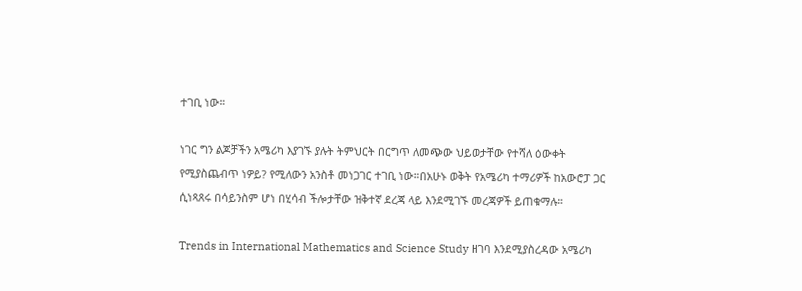ተገቢ ነው።

ነገር ግን ልጆቻችን አሜሪካ እያገኙ ያሉት ትምህርት በርግጥ ለመጭው ህይወታቸው የተሻለ ዕውቀት የሚያስጨብጥ ነዎይ? የሚለውን አንስቶ መነጋገር ተገቢ ነው።በአሁኑ ወቅት የአሜሪካ ተማሪዎች ከአውሮፓ ጋር ሲነጻጸሩ በሳይንስም ሆነ በሂሳብ ችሎታቸው ዝቅተኛ ደረጃ ላይ እንደሚገኙ መረጃዎች ይጠቁማሉ።

Trends in International Mathematics and Science Study ዘገባ እንደሚያስረዳው አሜሪካ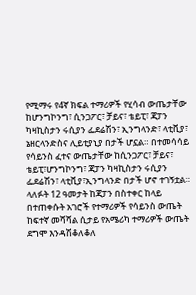የሚማሩ የ4ኛ ክፍል ተማሪዎች የሂሳብ ውጤታቸው ከሆንግኮንግ፣ ሲንጋፖር፣ ቻይና፣ ቴይፒ፣ ጃፓን ካዛኪስታን ሩሲያን ፌደሬሽን፣ ኢንግላንድ፣ ላቲቪያ፣ ኔዘርላንድስና ሊይቲያኒያ በታች ሆኗል። በተመሳሳይ የሳይንስ ፈተና ውጤታቸው ከሲንጋፖር፣ ቻይና፣ ቴይፒ፣ሆንግኮንግ፣ ጃፓን ካዛኪስታን ሩሲያን ፌደሬሽን፣ ላቲቪያ፣ኢንግላንድ በታች ሆኖ ተገኝቷል። ላለፉት 12 ዓመታት ከጃፓን በስተቀር ከላይ በተጠቀሱት አገሮች የተማሪዎች የሳይንስ ውጤት ከፍተኛ መሻሻል ሲታይ የአሜሪካ ተማሪዎች ውጤት ደግሞ እንዳሽቆለቆለ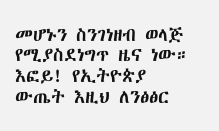መሆኑን ስንገነዘብ ወላጅ የሚያስደነግጥ ዜና ነው። እፎይ! የኢትዮጵያ ውጤት እዚህ ለንፅፅር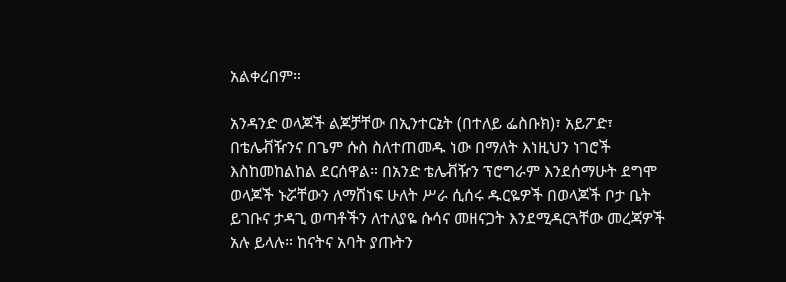አልቀረበም።

አንዳንድ ወላጆች ልጆቻቸው በኢንተርኔት (በተለይ ፌስቡክ)፣ አይፖድ፣ በቴሌቭዥንና በጌም ሱስ ስለተጠመዱ ነው በማለት እነዚህን ነገሮች እስከመከልከል ደርሰዋል። በአንድ ቴሌቭዥን ፕሮግራም እንደሰማሁት ደግሞ ወላጆች ኑሯቸውን ለማሸነፍ ሁለት ሥራ ሲሰሩ ዱርዬዎች በወላጆች ቦታ ቤት ይገቡና ታዳጊ ወጣቶችን ለተለያዬ ሱሳና መዘናጋት እንደሚዳርጓቸው መረጃዎች አሉ ይላሉ። ከናትና አባት ያጡትን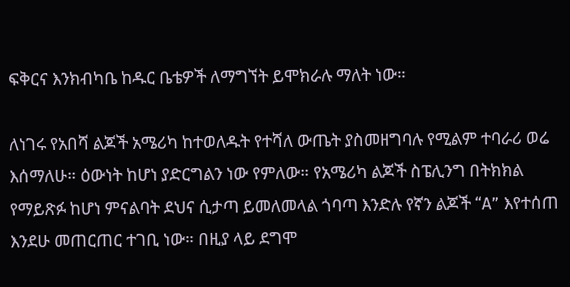ፍቅርና እንክብካቤ ከዱር ቤቴዎች ለማግኘት ይሞክራሉ ማለት ነው።

ለነገሩ የአበሻ ልጆች አሜሪካ ከተወለዱት የተሻለ ውጤት ያስመዘግባሉ የሚልም ተባራሪ ወሬ እሰማለሁ። ዕውነት ከሆነ ያድርግልን ነው የምለው። የአሜሪካ ልጆች ስፔሊንግ በትክክል የማይጽፉ ከሆነ ምናልባት ደህና ሲታጣ ይመለመላል ጎባጣ እንድሉ የኛን ልጆች “A” እየተሰጠ እንደሁ መጠርጠር ተገቢ ነው። በዚያ ላይ ደግሞ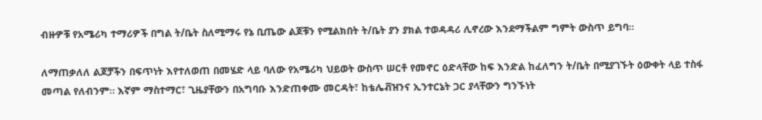ብዙዎቹ የአሜሪካ ተማሪዎች በግል ት/ቤት ስለሚማሩ የኔ ቢጤው ልጆቹን የሚልክበት ት/ቤት ያን ያክል ተወዳዳሪ ሊኖረው እንደማችልም ግምት ውስጥ ይግባ።

ለማጠቃለለ ልጆቻችን በፍጥነት እየተለወጠ በመሄድ ላይ ባለው የአሜሪካ ህይወት ውስጥ ሠርቶ የመኖር ዕድላቸው ከፍ እንድል ከፈለግን ት/ቤት በሚያገኙት ዕውቀት ላይ ተስፋ መጣል የለብንም። እኛም ማስተማር፣ ጊዜያቸውን በአግባቡ እንድጠቀሙ መርዳት፣ ከቴሌቭዝንና ኢንተርኔት ጋር ያላቸውን ግንኙነት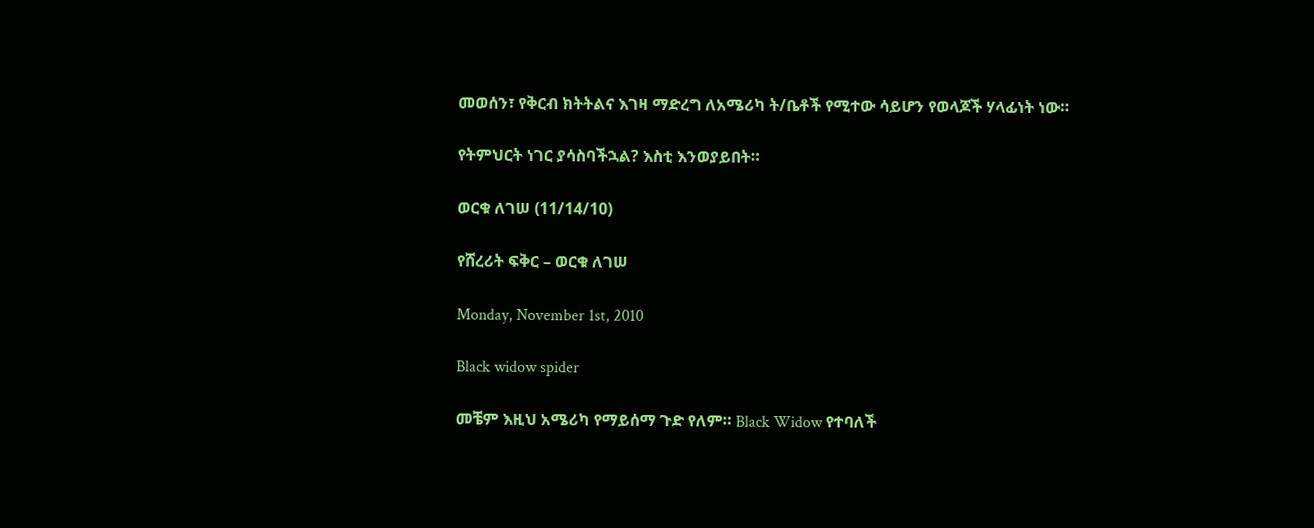መወሰን፣ የቅርብ ክትትልና እገዛ ማድረግ ለአሜሪካ ት/ቤቶች የሚተው ሳይሆን የወላጆች ሃላፊነት ነው።

የትምህርት ነገር ያሳስባችኋል? እስቲ እንወያይበት።

ወርቁ ለገሠ (11/14/10)

የሸረሪት ፍቅር – ወርቁ ለገሠ

Monday, November 1st, 2010

Black widow spider

መቼም እዚህ አሜሪካ የማይሰማ ጉድ የለም። Black Widow የተባለች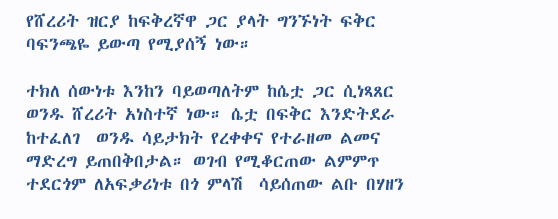የሸረሪት ዝርያ ከፍቅረኛዋ ጋር ያላት ግንኙነት ፍቅር ባፍንጫዬ ይውጣ የሚያሰኝ ነው።

ተክለ ሰውነቱ እንከን ባይወጣለትም ከሴቷ ጋር ሲነጻጸር ወንዱ ሸረሪት አነስተኛ ነው። ሴቷ በፍቅር እንድትደራ ከተፈለገ  ወንዱ ሳይታክት የረቀቀና የተራዘመ ልመና ማድረግ ይጠበቅበታል። ወገብ የሚቆርጠው ልምምጥ ተደርጎም ለአፍቃሪነቱ በጎ ምላሽ  ሳይሰጠው ልቡ በሃዘን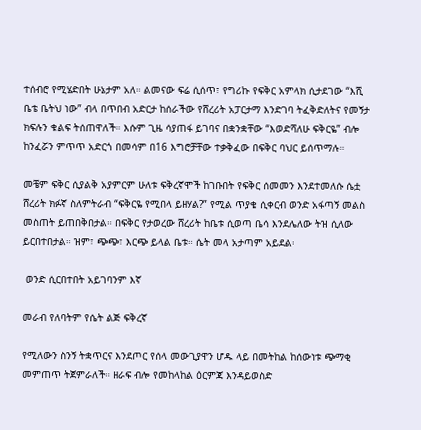ተሰብሮ የሚሄድበት ሁኔታም አለ። ልመናው ፍሬ ሲሰጥ፣ የግሪኩ የፍቅር አምላክ ሲታደገው “እሺ ቤቴ ቤትህ ነው” ብላ በጥበብ አድርታ ከሰራችው የሸረሪት አፓርታማ እንድገባ ትፈቅድለትና የመኝታ ክፍሉን ቁልፍ ትሰጠዋለች። እሱም ጊዜ ሳያጠፋ ይገባና በቋንቋቸው “እወድሻለሁ ፍቅርዬ” ብሎ ከንፈሯን ምጥጥ አድርጎ በመሳም በ16 እግሮቻቸው ተቃቅፈው በፍቅር ባህር ይሰጥማሉ።

መቼም ፍቅር ሲያልቅ አያምርም ሁለቱ ፍቅረኛሞች ከገቡበት የፍቅር ሰመመን እንደተመለሱ ሴቷ ሸረሪት ክፉኛ ስለምትራብ “ፍቅርዬ የሚበላ ይዘሃል?” የሚል ጥያቄ ሲቀርብ ወንድ አፋጣኝ መልስ መስጠት ይጠበቅበታል። በፍቅር የታወረው ሸረሪት ከቤቱ ሲወጣ ቤሳ እንደሌለው ትዝ ሲለው ይርበተበታል። ዝም፣ ጭጭ፣ እርጭ ይላል ቤቱ። ሴት መላ አታጣም አይደል፡

 ወንድ ሲርበተበት አይገባንም እኛ

መራብ የለባትም የሴት ልጅ ፍቅረኛ

የሚለውን ስንኝ ትቋጥርና እንደጦር የሰላ መውጊያዋን ሆዱ ላይ በመትከል ከሰውነቱ ጭማቂ መምጠጥ ትጀምራለች። ዘራፍ ብሎ የመከላከል ዕርምጃ እንዳይወስድ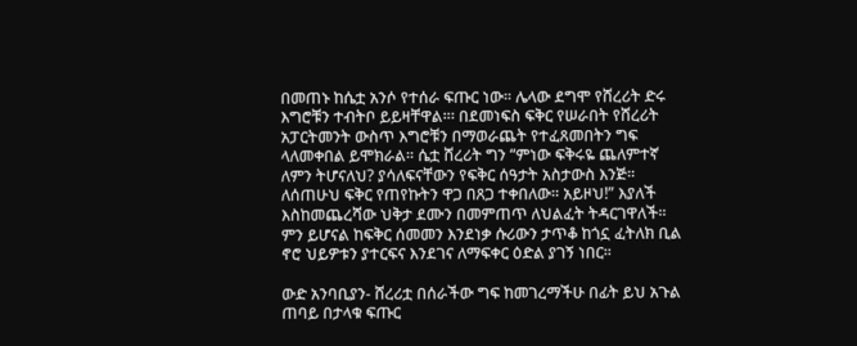በመጠኑ ከሴቷ አንሶ የተሰራ ፍጡር ነው። ሌላው ደግሞ የሸረሪት ድሩ እግሮቹን ተብትቦ ይይዛቸዋል።፡ በደመነፍስ ፍቅር የሠራበት የሸረሪት አፓርትመንት ውስጥ እግሮቹን በማወራጨት የተፈጸመበትን ግፍ ላለመቀበል ይሞክራል። ሴቷ ሸረሪት ግን “ምነው ፍቅሩዬ ጨለምተኛ ለምን ትሆናለህ? ያሳለፍናቸውን የፍቅር ሰዓታት አስታውስ እንጅ። ለሰጠሁህ ፍቅር የጠየኩትን ዋጋ በጸጋ ተቀበለው። አይዞህ!” እያለች እስከመጨረሻው ህቅታ ደሙን በመምጠጥ ለህልፈት ትዳርገዋለች። ምን ይሆናል ከፍቅር ሰመመን እንደነቃ ሱሪውን ታጥቆ ከጎኗ ፈትለክ ቢል ኖሮ ህይዎቱን ያተርፍና እንደገና ለማፍቀር ዕድል ያገኝ ነበር።

ውድ አንባቢያን- ሸረሪቷ በሰራችው ግፍ ከመገረማችሁ በፊት ይህ አጉል ጠባይ በታላቁ ፍጡር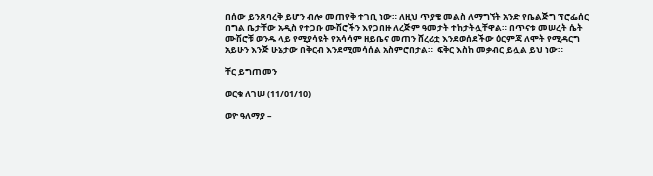በሰው ይንጸባረቅ ይሆን ብሎ መጠየቅ ተገቢ ነው። ለዚህ ጥያቄ መልስ ለማግኘት አንድ የቤልጅግ ፕሮፌሰር በግል ቤታቸው አዲስ የተጋቡ ሙሽሮችን እየጋበዙ ለረጅም ዓመታት ተከታትሏቸዋል። በጥናቱ መሠረት ሴት ሙሽሮቹ ወንዱ ላይ የሚያሳዩት የአሳሳም ዘይቤና መጠን ሸረሪቷ እንደወሰደችው ዕርምጃ ለሞት የሚዳርግ አይሁን እንጅ ሁኔታው በቅርብ እንደሚመሳሰል አስምሮበታል።  ፍቅር እስከ መቃብር ይሏል ይህ ነው።

ቸር ይግጠመን

ወርቁ ለገሠ (11/01/10)

ወዮ ዓለማያ –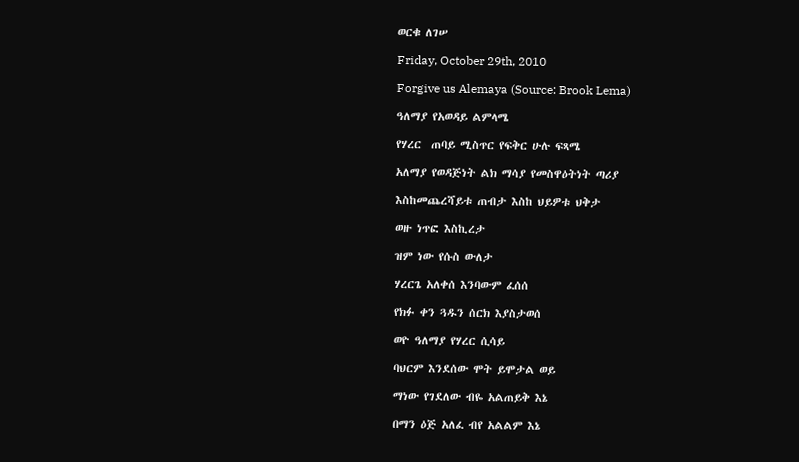ወርቁ ለገሠ

Friday, October 29th, 2010

Forgive us Alemaya (Source: Brook Lema)

ዓለማያ የአወዳይ ልምላሜ

የሃረር  ጠባይ ሚስጥር የፍቅር ሁሉ ፍጻሜ

አለማያ የወዳጅነት ልክ ማሳያ የመስዋዕትነት ጣሪያ

እስከመጨረሻይቱ ጠብታ እስከ ህይዎቱ ህቅታ

ወዙ ነጥፎ እስኪረታ

ዝም ነው የሱስ ውለታ

ሃረርጌ አለቀሰ እንባውም ፈሰሰ

የክፉ ቀን ጓዱን ሰርክ እያስታወሰ

ወዮ ዓለማያ የሃረር ሲሳይ

ባህርም እንደሰው ሞት ይሞታል ወይ

ማነው የገደለው ብዬ አልጠይቅ እኔ

በማን ዕጅ አለፈ ብየ አልልም እኔ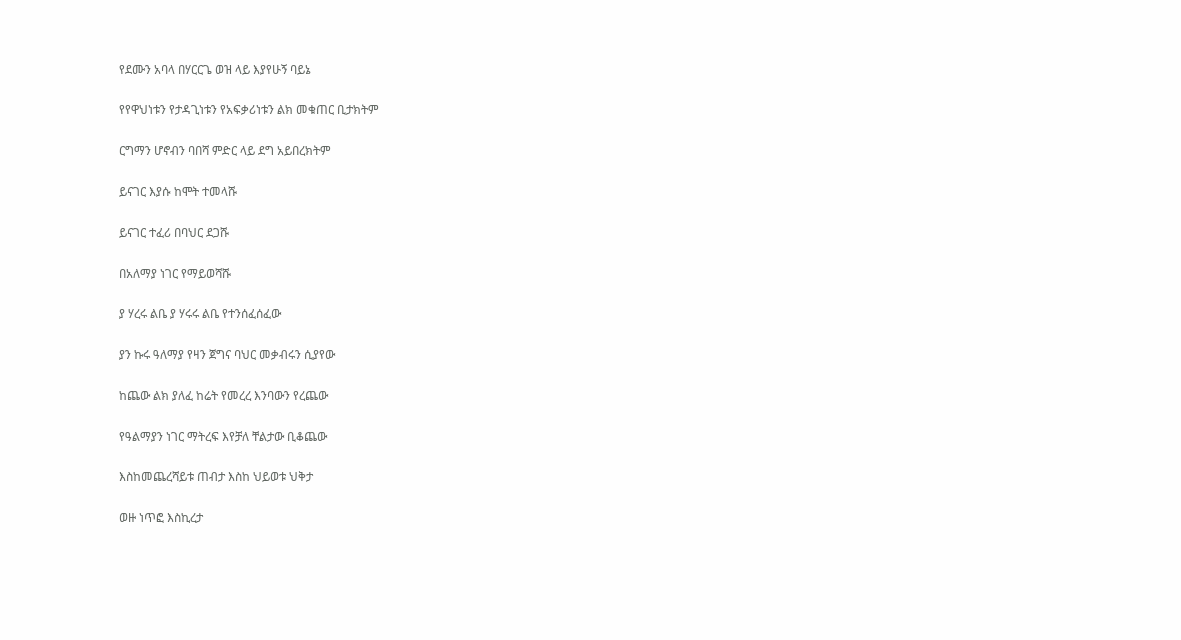የደሙን አባላ በሃርርጌ ወዝ ላይ እያየሁኝ ባይኔ

የየዋህነቱን የታዳጊነቱን የአፍቃሪነቱን ልክ መቁጠር ቢታክትም

ርግማን ሆኖብን ባበሻ ምድር ላይ ደግ አይበረክትም

ይናገር እያሱ ከሞት ተመላሹ

ይናገር ተፈሪ በባህር ደጋሹ

በአለማያ ነገር የማይወሻሹ

ያ ሃረሩ ልቤ ያ ሃሩሩ ልቤ የተንሰፈሰፈው

ያን ኩሩ ዓለማያ የዛን ጀግና ባህር መቃብሩን ሲያየው

ከጨው ልክ ያለፈ ከሬት የመረረ እንባውን የረጨው

የዓልማያን ነገር ማትረፍ እየቻለ ቸልታው ቢቆጨው

እስከመጨረሻይቱ ጠብታ እስከ ህይወቱ ህቅታ

ወዙ ነጥፎ እስኪረታ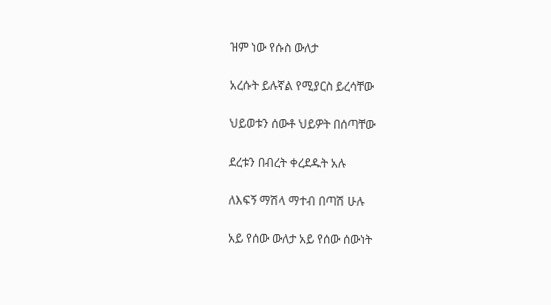ዝም ነው የሱስ ውለታ

አረሱት ይሉኛል የሚያርስ ይረሳቸው

ህይወቱን ሰውቶ ህይዎት በሰጣቸው

ደረቱን በብረት ቀረደዱት አሉ

ለእፍኝ ማሽላ ማተብ በጣሽ ሁሉ

አይ የሰው ውለታ አይ የሰው ሰውነት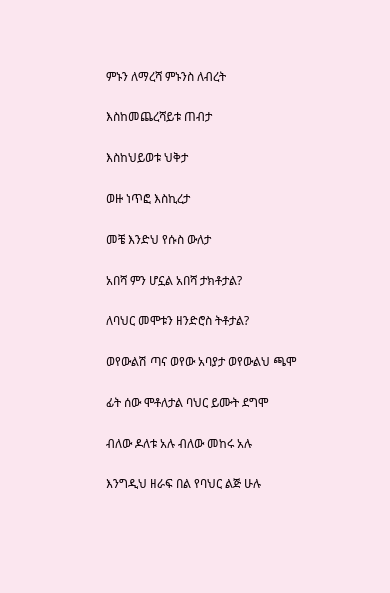ምኑን ለማረሻ ምኑንስ ለብረት

እስከመጨረሻይቱ ጠብታ

እስከህይወቱ ህቅታ

ወዙ ነጥፎ እስኪረታ

መቼ እንድህ የሱስ ውለታ

አበሻ ምን ሆኗል አበሻ ታክቶታል?

ለባህር መሞቱን ዘንድሮስ ትቶታል?

ወየውልሽ ጣና ወየው አባያታ ወየውልህ ጫሞ

ፊት ሰው ሞቶለታል ባህር ይሙት ደግሞ

ብለው ዶለቱ አሉ ብለው መከሩ አሉ

እንግዲህ ዘራፍ በል የባህር ልጅ ሁሉ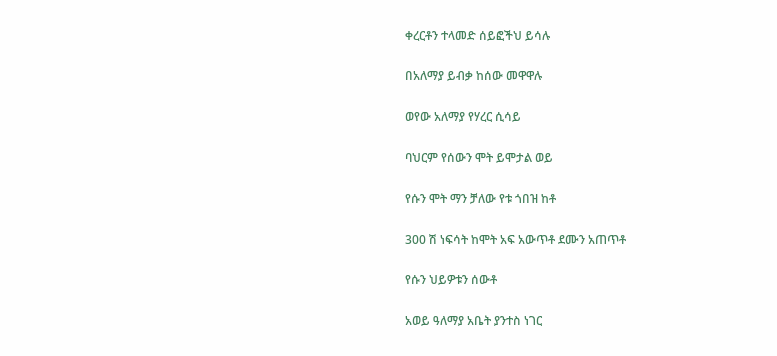ቀረርቶን ተላመድ ሰይፎችህ ይሳሉ

በአለማያ ይብቃ ከሰው መዋዋሉ

ወየው አለማያ የሃረር ሲሳይ

ባህርም የሰውን ሞት ይሞታል ወይ

የሱን ሞት ማን ቻለው የቱ ጎበዝ ከቶ

300 ሽ ነፍሳት ከሞት አፍ አውጥቶ ደሙን አጠጥቶ

የሱን ህይዎቱን ሰውቶ

አወይ ዓለማያ አቤት ያንተስ ነገር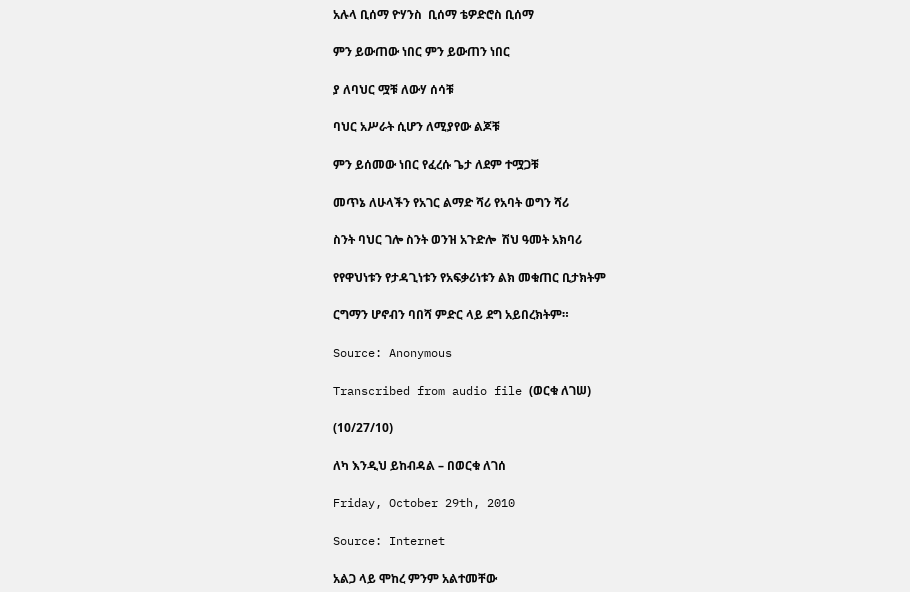አሉላ ቢሰማ ዮሃንስ  ቢሰማ ቴዎድሮስ ቢሰማ

ምን ይውጠው ነበር ምን ይውጠን ነበር

ያ ለባህር ሟቹ ለውሃ ሰሳቹ

ባህር አሥራት ሲሆን ለሚያየው ልጆቹ

ምን ይሰመው ነበር የፈረሱ ጌታ ለደም ተሟጋቹ

መጥኔ ለሁላችን የአገር ልማድ ሻሪ የአባት ወግን ሻሪ

ስንት ባህር ገሎ ስንት ወንዝ አጉድሎ  ሽህ ዓመት አክባሪ

የየዋህነቱን የታዳጊነቱን የአፍቃሪነቱን ልክ መቁጠር ቢታክትም

ርግማን ሆኖብን ባበሻ ምድር ላይ ደግ አይበረክትም።

Source: Anonymous

Transcribed from audio file (ወርቁ ለገሠ)

(10/27/10)

ለካ እንዲህ ይከብዳል – በወርቁ ለገሰ

Friday, October 29th, 2010

Source: Internet

አልጋ ላይ ሞከረ ምንም አልተመቸው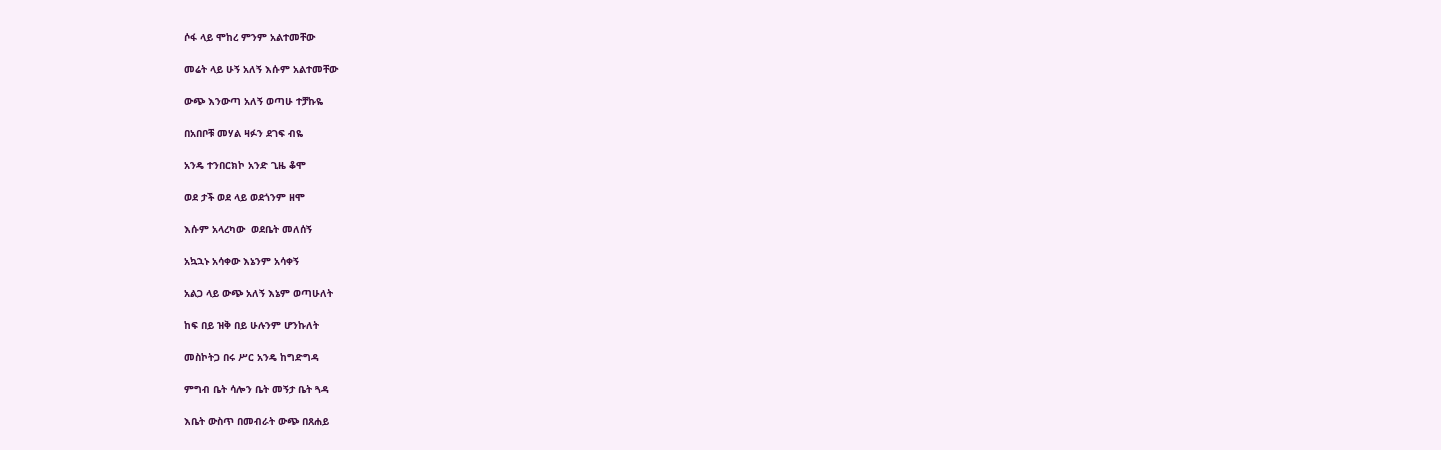ሶፋ ላይ ሞከረ ምንም አልተመቸው

መሬት ላይ ሁኝ አለኝ እሱም አልተመቸው

ውጭ እንውጣ አለኝ ወጣሁ ተቻኩዬ

በአበቦቹ መሃል ዛፉን ደገፍ ብዬ

አንዴ ተንበርክኮ አንድ ጊዜ ቆሞ

ወደ ታች ወደ ላይ ወደጎንም ዘሞ

እሱም አላረካው  ወደቤት መለሰኝ

አኳኋኑ አሳቀው እኔንም አሳቀኝ

አልጋ ላይ ውጭ አለኝ እኔም ወጣሁለት

ከፍ በይ ዝቅ በይ ሁሉንም ሆንኩለት

መስኮትጋ በሩ ሥር አንዴ ከግድግዳ

ምግብ ቤት ሳሎን ቤት መኝታ ቤት ጓዳ

እቤት ውስጥ በመብራት ውጭ በጸሐይ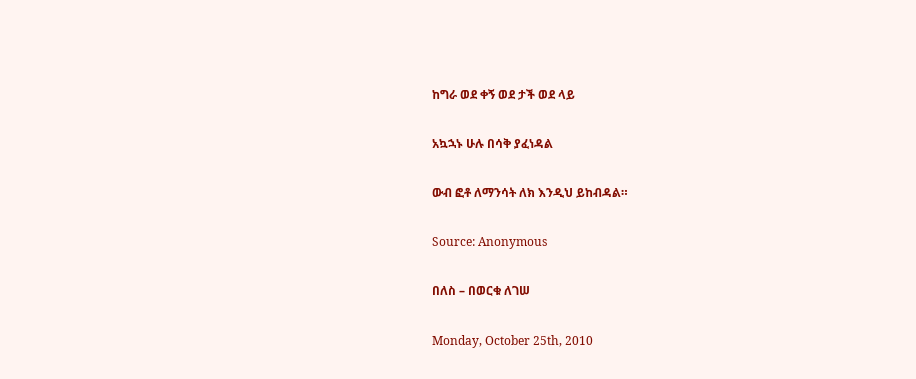ከግራ ወደ ቀኝ ወደ ታች ወደ ላይ

አኳኋኑ ሁሉ በሳቅ ያፈነዳል

ውብ ፎቶ ለማንሳት ለክ እንዲህ ይከብዳል።

Source: Anonymous

በለስ – በወርቁ ለገሠ

Monday, October 25th, 2010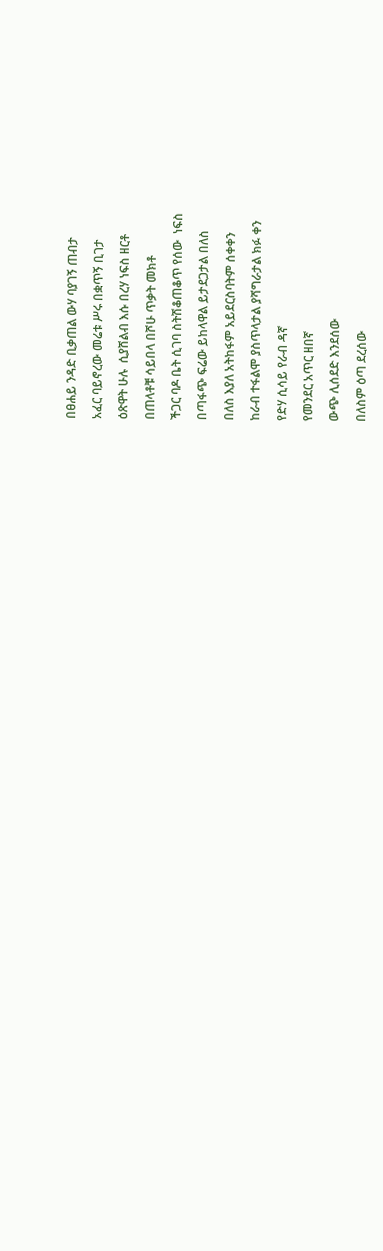በፀሐይ ንዳድ ቢቃጠል ውሃ ባያገኝ ጠብታ

አፈር ባይኖረው መሬቱ ሥሩ በቋጥኝ ቢገታ

ዕጽዋት ሁሉ  ሲያሸልብ እሱ በረሃ ነፍስ ዘርቶ

በጠላቶቹ ሳይበላ በሾሁ ጥቃት መክቶ

ችጋር ባዶ ቤት ሲገባ ስትሽቆጠቆጥ የሰው  ነፍስ

በጣፋጭ ፍሬው ይከላዋል ይታደጋታል በለስ

በለስ እያለ አትከፋም አይደርስባትም ሰቀቀን

ከራብ ተፋልሞ ያስጥላታል ያሻግራታል ክፉ ቀን

የድሃ ሲሳይ የራብ ዳኛ

የመንደር አጥር ዘበኛ

ውጭ ሊሰደድ እንደሰው

በለስም ዕጣ ደረሰው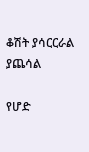ቆሽት ያሳርርራል ያጨሳል

የሆድ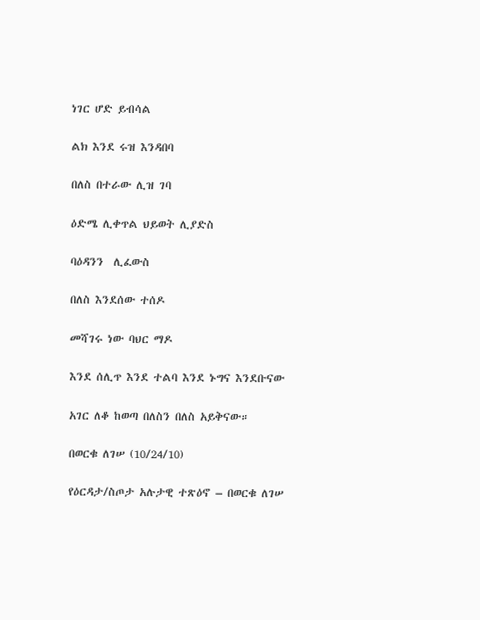ነገር ሆድ ይብሳል

ልክ እንደ ሩዝ እንዳበባ

በለስ በተራው ሊዝ ገባ

ዕድሜ ሊቀጥል ህይወት ሊያድስ

ባዕዳንን  ሊፈውስ

በለስ እንደሰው ተሰዶ

መሻገሩ ነው ባህር ማዶ

እንደ ሰሊጥ እንደ ተልባ እንደ ኑግና እንደቡናው

አገር ለቆ ከወጣ በለስን በለስ አይቅናው።

በወርቁ ለገሠ (10/24/10)

የዕርዳታ/ስጦታ አሉታዊ ተጽዕኖ – በወርቁ ለገሠ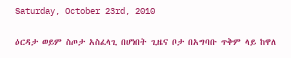Saturday, October 23rd, 2010

ዕርዳታ ወይም ስጦታ አስፈላጊ በሆነበት ጊዜና ቦታ በአግባቡ ጥቅም ላይ ከዋለ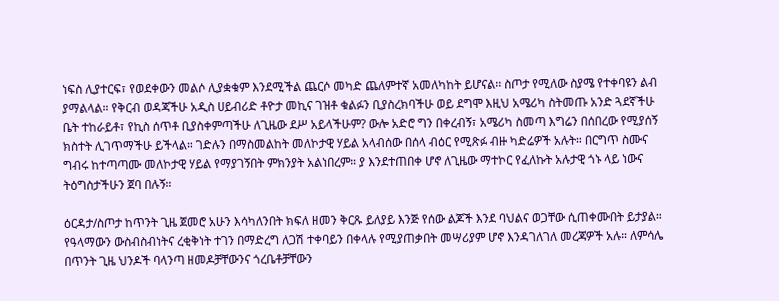ነፍስ ሊያተርፍ፣ የወደቀውን መልሶ ሊያቋቁም እንደሚችል ጨርሶ መካድ ጨለምተኛ አመለካከት ይሆናል፡፡ ስጦታ የሚለው ስያሜ የተቀባዩን ልብ ያማልላል። የቅርብ ወዳጃችሁ አዲስ ሀይብሪድ ቶዮታ መኪና ገዝቶ ቁልፉን ቢያስረክባችሁ ወይ ደግሞ እዚህ አሜሪካ ስትመጡ አንድ ጓደኛችሁ ቤት ተከራይቶ፣ የኪስ ሰጥቶ ቢያስቀምጣችሁ ለጊዜው ደሥ አይላችሁም? ውሎ አድሮ ግን በቀረብኝ፣ አሜሪካ ስመጣ እግሬን በሰበረው የሚያሰኝ ክስተት ሊገጥማችሁ ይችላል። ገድሉን በማስመልከት መለኮታዊ ሃይል አላብሰው በሰላ ብዕር የሚጽፉ ብዙ ካድሬዎች አሉት። በርግጥ ስሙና ግብሩ ከተጣጣሙ መለኮታዊ ሃይል የማያገኝበት ምክንያት አልነበረም። ያ እንደተጠበቀ ሆኖ ለጊዜው ማተኮር የፈለኩት አሉታዊ ጎኑ ላይ ነውና ትዕግስታችሁን ጀባ በሉኝ።

ዕርዳታ/ስጦታ ከጥንት ጊዜ ጀመሮ አሁን እሳካለንበት ክፍለ ዘመን ቅርጹ ይለያይ እንጅ የሰው ልጆች እንደ ባህልና ወጋቸው ሲጠቀሙበት ይታያል። የዓላማውን ውስብስብነትና ረቂቅነት ተገን በማድረግ ለጋሽ ተቀባይን በቀላሉ የሚያጠቃበት መሣሪያም ሆኖ እንዳገለገለ መረጃዎች አሉ። ለምሳሌ በጥንት ጊዜ ህንዶች ባላንጣ ዘመዶቻቸውንና ጎረቤቶቻቸውን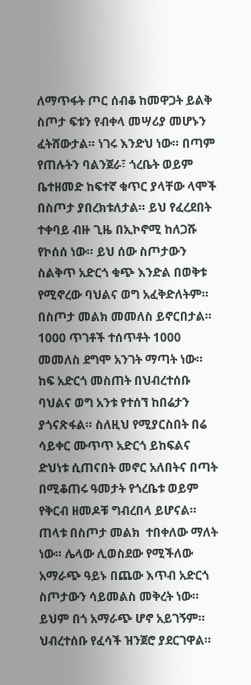ለማጥፋት ጦር ሰብቆ ከመዋጋት ይልቅ ስጦታ ፍቱን የብቀላ መሣሪያ መሆኑን ፈትሸውታል። ነገሩ እንድህ ነው። በጣም የጠሉትን ባልንጀራ፣ ጎረቤት ወይም ቤተዘመድ ከፍተኛ ቁጥር ያላቸው ላሞች በስጦታ ያበረክቱለታል። ይህ የፈረደበት ተቀባይ ብዙ ጊዜ በኢኮኖሚ ከለጋሹ የኮሰሰ ነው። ይህ ሰው ስጦታውን ስልቅጥ አድርጎ ቁጭ እንድል በወቅቱ የሚኖረው ባህልና ወግ አፈቅድለትም። በስጦታ መልክ መመለስ ይኖርበታል። 1000 ጥገቶች ተሰጥቶት 1000 መመለስ ደግሞ አንገት ማጣት ነው። ከፍ አድርጎ መስጠት በህብረተሰቡ ባህልና ወግ አንቱ የተሰኘ ከበሬታን ያጎናጽፋል። ስለዚህ የሚያርስበት በሬ ሳይቀር ሙጥጥ አድርጎ ይከፍልና ድህነቱ ሲጠናበት መኖር አለበትና በጣት በሚቆጠሩ ዓመታት የጎረቤቱ ወይም የቅርብ ዘመዶቹ ግብረበላ ይሆናል። ጠላቱ በስጦታ መልክ  ተበቀለው ማለት ነው። ሌላው ሊወስደው የሚችለው አማራጭ ዓይኑ በጨው እጥብ አድርጎ ስጦታውን ሳይመልስ መቅረት ነው። ይህም በጎ አማራጭ ሆኖ አይገኝም። ህብረተሰቡ የፈሳች ዝንጀሮ ያደርገዋል።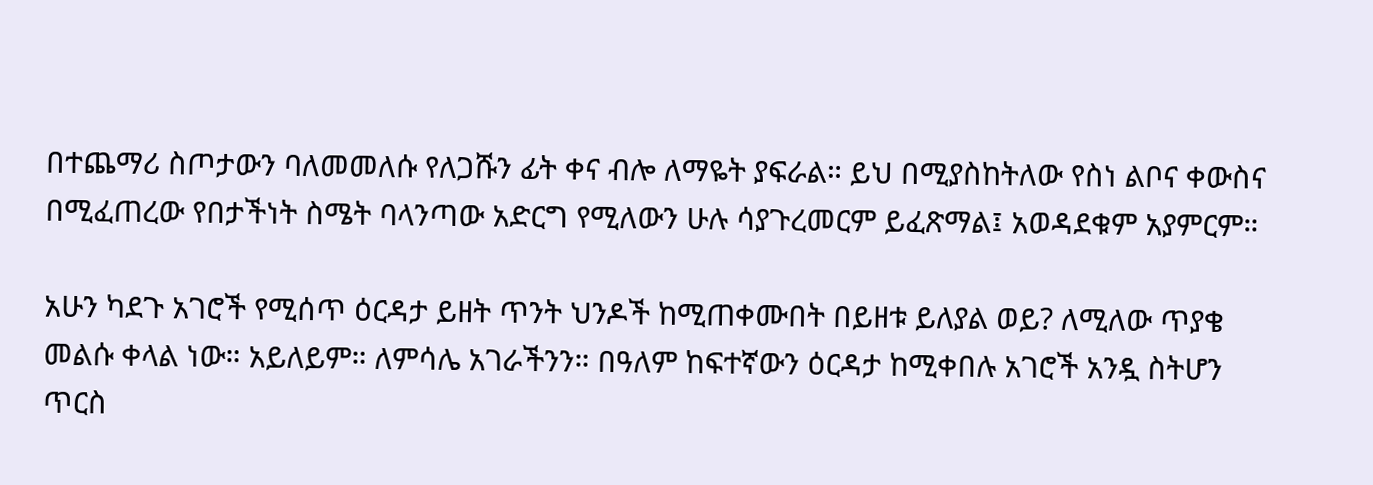በተጨማሪ ስጦታውን ባለመመለሱ የለጋሹን ፊት ቀና ብሎ ለማዬት ያፍራል። ይህ በሚያስከትለው የስነ ልቦና ቀውስና በሚፈጠረው የበታችነት ስሜት ባላንጣው አድርግ የሚለውን ሁሉ ሳያጉረመርም ይፈጽማል፤ አወዳደቁም አያምርም።

አሁን ካደጉ አገሮች የሚሰጥ ዕርዳታ ይዘት ጥንት ህንዶች ከሚጠቀሙበት በይዘቱ ይለያል ወይ? ለሚለው ጥያቄ መልሱ ቀላል ነው። አይለይም። ለምሳሌ አገራችንን። በዓለም ከፍተኛውን ዕርዳታ ከሚቀበሉ አገሮች አንዷ ስትሆን ጥርስ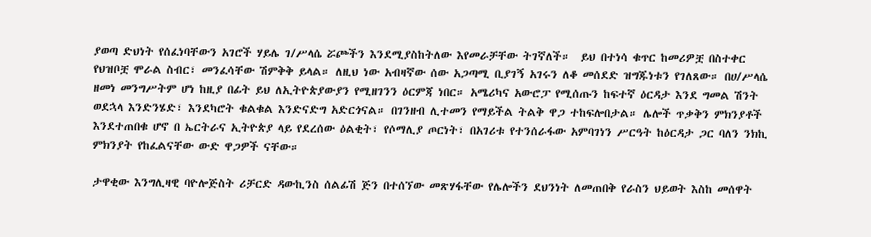ያወጣ ድህነት የሰፈነባቸውን አገሮች ሃይሌ ገ/ሥላሴ ሯጮችን እንደሚያስከትለው እየመራቻቸው ትገኛለች።  ይህ በተነሳ ቁጥር ከመሪዎቿ በስተቀር የህዝቦቿ ሞራል ስብር፣ መንፈሳቸው ሽምቅቅ ይላል። ለዚህ ነው አብዛኛው ሰው አጋጣሚ ቢያገኝ አገሩን ለቆ መሰደድ ዝግጁነቱን የገለጸው። በሀ/ሥላሴ ዘመነ መንግሥትም ሆነ ከዚያ በፊት ይህ ለኢትዮጵያውያን የሚዘገንን ዕርምጃ ነበር። አሜሪካና አውሮፓ የሚሰጡን ከፍተኛ ዕርዳታ እንደ ግመል ሽንት ወደኋላ እንድንሄድ፣ እንደካሮት ቁልቁል እንድናድግ አድርጎናል። በገንዘብ ሊተመን የማይችል ትልቅ ዋጋ ተከፍሎበታል። ሌሎች ጥቃቅን ምክንያቶች እንደተጠበቁ ሆኖ በ ኤርትራና ኢትዮጵያ ላይ የደረሰው ዕልቂት፣ የሶማሊያ ጦርነት፣ በአገሪቱ የተንሰራፋው አምባገነን ሥርዓት ከዕርዳታ ጋር ባለን ንክኪ ምክንያት የከፈልናቸው ውድ ዋጋዎች ናቸው።

ታዋቂው እንግሊዛዊ ባዮሎጅስት ሪቻርድ ዳውኪንስ ሰልፊሽ ጅን በተሰኘው መጽሃፋቸው የሌሎችን ደህንነት ለመጠበቅ የራስን ህይወት እስከ መሰዋት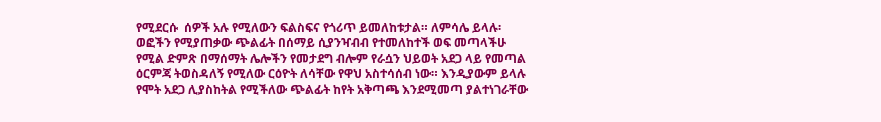የሚደርሱ  ሰዎች አሉ የሚለውን ፍልስፍና የጎሪጥ ይመለከቱታል። ለምሳሌ ይላሉ፡ ወፎችን የሚያጠቃው ጭልፊት በሰማይ ሲያንዣብብ የተመለከተች ወፍ መጣላችሁ የሚል ድምጽ በማሰማት ሌሎችን የመታደግ ብሎም የራሷን ህይወት አደጋ ላይ የመጣል ዕርምጃ ትወስዳለኝ የሚለው ርዕዮት ለሳቸው የዋህ አስተሳሰብ ነው። እንዲያውም ይላሉ የሞት አደጋ ሊያስከትል የሚችለው ጭልፊት ከየት አቅጣጫ እንደሚመጣ ያልተነገራቸው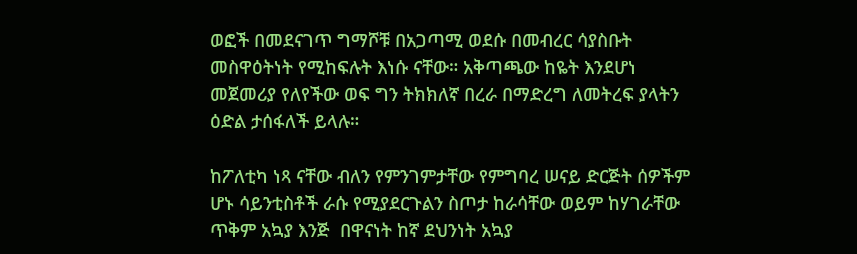ወፎች በመደናገጥ ግማሾቹ በአጋጣሚ ወደሱ በመብረር ሳያስቡት መስዋዕትነት የሚከፍሉት እነሱ ናቸው። አቅጣጫው ከዬት እንደሆነ መጀመሪያ የለየችው ወፍ ግን ትክክለኛ በረራ በማድረግ ለመትረፍ ያላትን ዕድል ታሰፋለች ይላሉ።

ከፖለቲካ ነጻ ናቸው ብለን የምንገምታቸው የምግባረ ሠናይ ድርጅት ሰዎችም ሆኑ ሳይንቲስቶች ራሱ የሚያደርጉልን ስጦታ ከራሳቸው ወይም ከሃገራቸው ጥቅም አኳያ እንጅ  በዋናነት ከኛ ደህንነት አኳያ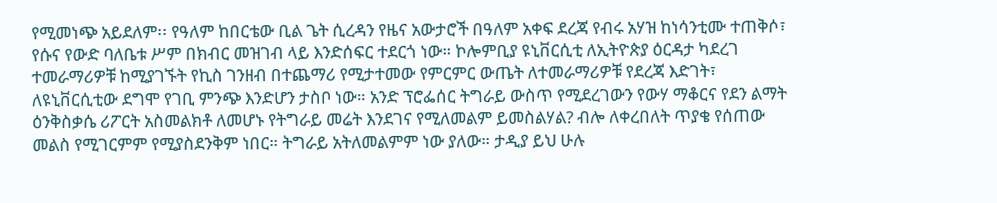የሚመነጭ አይደለም፡፡ የዓለም ከበርቴው ቢል ጌት ሲረዳን የዜና አውታሮች በዓለም አቀፍ ደረጃ የብሩ አሃዝ ከነሳንቲሙ ተጠቅሶ፣ የሱና የውድ ባለቤቱ ሥም በክብር መዝገብ ላይ እንድሰፍር ተደርጎ ነው። ኮሎምቢያ ዩኒቨርሲቲ ለኢትዮጵያ ዕርዳታ ካደረገ ተመራማሪዎቹ ከሚያገኙት የኪስ ገንዘብ በተጨማሪ የሚታተመው የምርምር ውጤት ለተመራማሪዎቹ የደረጃ እድገት፣ ለዩኒቨርሲቲው ደግሞ የገቢ ምንጭ እንድሆን ታስቦ ነው። አንድ ፕሮፌሰር ትግራይ ውስጥ የሚደረገውን የውሃ ማቆርና የደን ልማት ዕንቅስቃሴ ሪፖርት አስመልክቶ ለመሆኑ የትግራይ መሬት እንደገና የሚለመልም ይመስልሃል? ብሎ ለቀረበለት ጥያቄ የሰጠው መልስ የሚገርምም የሚያስደንቅም ነበር። ትግራይ አትለመልምም ነው ያለው። ታዲያ ይህ ሁሉ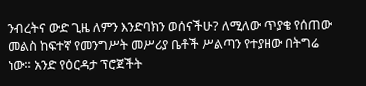ንብረትና ውድ ጊዜ ለምን እንድባክን ወሰናችሁ? ለሚለው ጥያቄ የሰጠው መልስ ከፍተኛ የመንግሥት መሥሪያ ቤቶች ሥልጣን የተያዘው በትግሬ ነው። አንድ የዕርዳታ ፕሮጀችት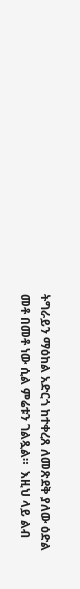ትግራይን ማዕከል አድርጎ ከተቀረጸ ለመጽደቅ ያለው ዕድል መቶ በመቶ ነው ሲል ምሬቱን ገልጿል።  እዚህ ላይ ልብ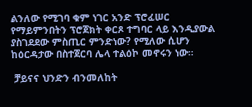ልንለው የሚገባ ቁም ነገር አንድ ፕሮፈሠር የማይምንበትን ፕሮጀክት ቀርጾ ተግባር ላይ እንዲያውል ያስገደደው ምስጢር ምንድነው? የሚለው ሲሆን ከዕርዳታው በስተጀርባ ሌላ ተልዕኮ መኖሩን ነው።

 ቻይናና ህንድን ብንመለከት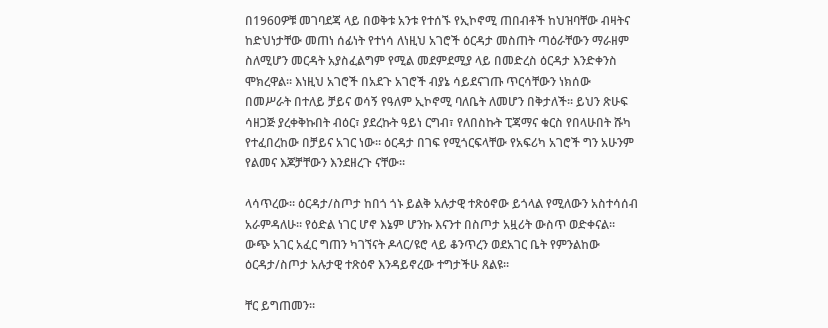በ1960ዎቹ መገባደጃ ላይ በወቅቱ አንቱ የተሰኙ የኢኮኖሚ ጠበብቶች ከህዝባቸው ብዛትና ከድህነታቸው መጠነ ሰፊነት የተነሳ ለነዚህ አገሮች ዕርዳታ መስጠት ጣዕራቸውን ማራዘም ስለሚሆን መርዳት አያስፈልግም የሚል መደምደሚያ ላይ በመድረስ ዕርዳታ እንድቀንስ ሞክረዋል። እነዚህ አገሮች በአደጉ አገሮች ብያኔ ሳይደናገጡ ጥርሳቸውን ነክሰው በመሥራት በተለይ ቻይና ወሳኝ የዓለም ኢኮኖሚ ባለቤት ለመሆን በቅታለች። ይህን ጽሁፍ ሳዘጋጅ ያረቀቅኩበት ብዕር፣ ያደረኩት ዓይነ ርግብ፣ የለበስኩት ፒጃማና ቁርስ የበላሁበት ሹካ የተፈበረከው በቻይና አገር ነው። ዕርዳታ በገፍ የሚጎርፍላቸው የአፍሪካ አገሮች ግን አሁንም የልመና እጆቻቸውን እንደዘረጉ ናቸው።

ላሳጥረው። ዕርዳታ/ስጦታ ከበጎ ጎኑ ይልቅ አሉታዊ ተጽዕኖው ይጎላል የሚለውን አስተሳሰብ አራምዳለሁ። የዕድል ነገር ሆኖ እኔም ሆንኩ እናንተ በስጦታ አዟሪት ውስጥ ወድቀናል። ውጭ አገር አፈር ግጠን ካገኘናት ዶላር/ዩሮ ላይ ቆንጥረን ወደአገር ቤት የምንልከው ዕርዳታ/ስጦታ አሉታዊ ተጽዕኖ እንዳይኖረው ተግታችሁ ጸልዩ።

ቸር ይግጠመን።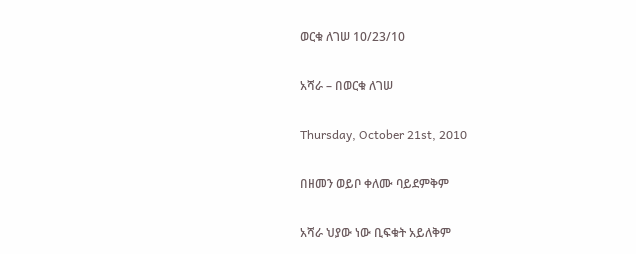ወርቁ ለገሠ 10/23/10

አሻራ – በወርቁ ለገሠ

Thursday, October 21st, 2010

በዘመን ወይቦ ቀለሙ ባይደምቅም

አሻራ ህያው ነው ቢፍቁት አይለቅም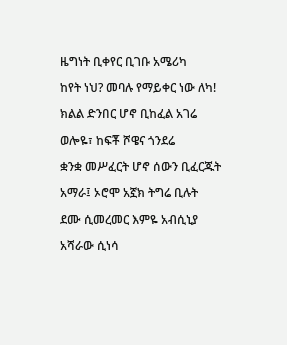ዜግነት ቢቀየር ቢገቡ አሜሪካ

ከየት ነህ? መባሉ የማይቀር ነው ለካ!

ክልል ድንበር ሆኖ ቢከፈል አገሬ

ወሎዬ፣ ከፍቾ ሾዌና ጎንደሬ

ቋንቋ መሥፈርት ሆኖ ሰውን ቢፈርጁት

አማራ፤ ኦሮሞ አኟክ ትግሬ ቢሉት

ደሙ ሲመረመር እምዬ አብሲኒያ

አሻራው ሲነሳ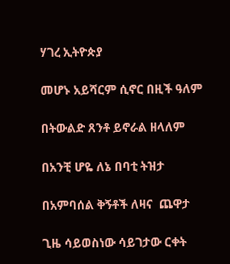ሃገረ ኢትዮጵያ

መሆኑ አይሻርም ሲኖር በዚች ዓለም

በትውልድ ጸንቶ ይኖራል ዘላለም

በአንቺ ሆዬ ለኔ በባቲ ትዝታ

በአምባሰል ቅኝቶች ለዛና  ጨዋታ

ጊዜ ሳይወስነው ሳይገታው ርቀት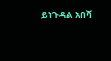ይነጉዳል አበሻ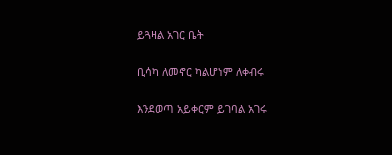ይጓዛል አገር ቤት

ቢሳካ ለመኖር ካልሆነም ለቀብሩ

እንደወጣ አይቀርም ይገባል አገሩ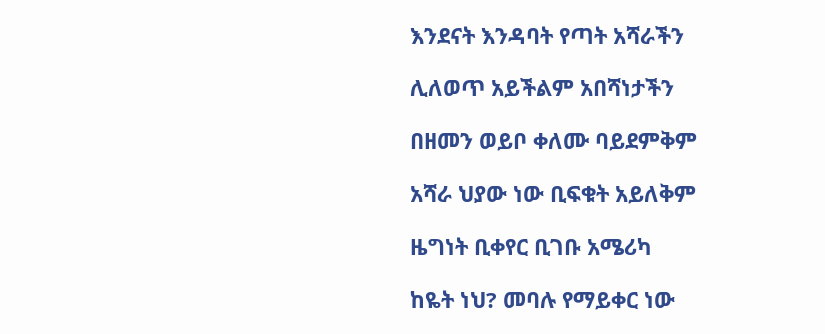እንደናት እንዳባት የጣት አሻራችን

ሊለወጥ አይችልም አበሻነታችን

በዘመን ወይቦ ቀለሙ ባይደምቅም

አሻራ ህያው ነው ቢፍቁት አይለቅም

ዜግነት ቢቀየር ቢገቡ አሜሪካ

ከዬት ነህ? መባሉ የማይቀር ነው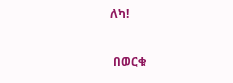ለካ!

 በወርቁ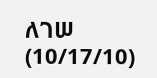ለገሠ (10/17/10)